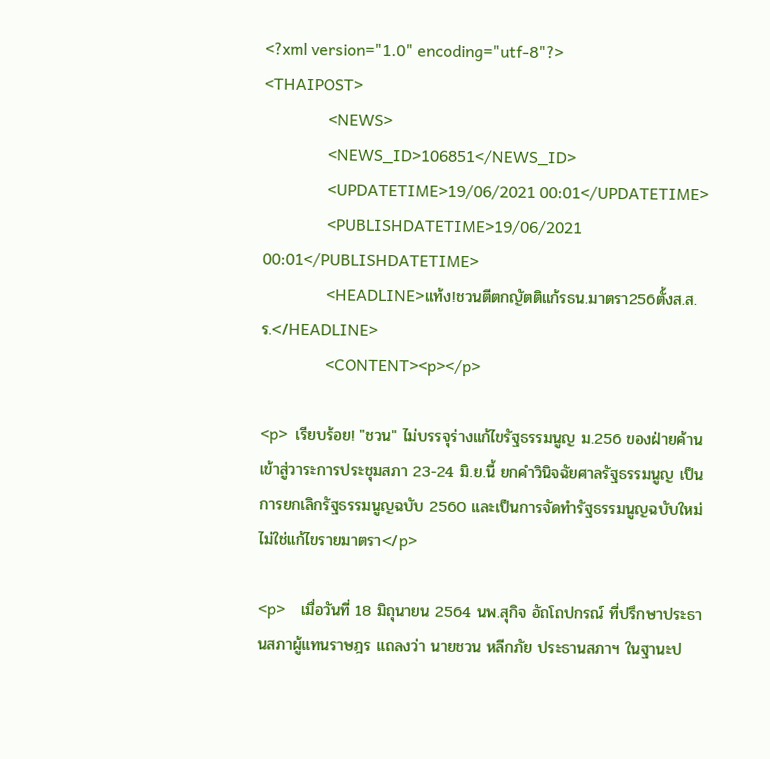<?xml version="1.0" encoding="utf-8"?>
<THAIPOST>
                <NEWS>
                <NEWS_ID>106851</NEWS_ID>
                <UPDATETIME>19/06/2021 00:01</UPDATETIME>
                <PUBLISHDATETIME>19/06/2021 00:01</PUBLISHDATETIME>
                <HEADLINE>แท้ง!ชวนตีตกญัตติแก้รธน.มาตรา256ตั้งส.ส.ร.</HEADLINE>
                <CONTENT><p></p>

<p>  เรียบร้อย! "ชวน" ไม่บรรจุร่างแก้ไขรัฐธรรมนูญ ม.256 ของฝ่ายค้านเข้าสู่วาระการประชุมสภา 23-24 มิ.ย.นี้ ยกคำวินิจฉัยศาลรัฐธรรมนูญ เป็นการยกเลิกรัฐธรรมนูญฉบับ 2560 และเป็นการจัดทำรัฐธรรมนูญฉบับใหม่ ไม่ใช่แก้ไขรายมาตรา</p>

<p>    เมื่อวันที่ 18 มิถุนายน 2564 นพ.สุกิจ อัถโถปกรณ์ ที่ปรึกษาประธานสภาผู้แทนราษฎร แถลงว่า นายชวน หลีกภัย ประธานสภาฯ ในฐานะป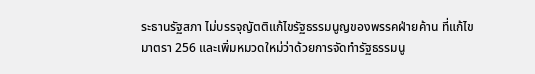ระธานรัฐสภา ไม่บรรจุญัตติแก้ไขรัฐธรรมนูญของพรรคฝ่ายค้าน ที่แก้ไขมาตรา 256 และเพิ่มหมวดใหม่ว่าด้วยการจัดทำรัฐธรรมนู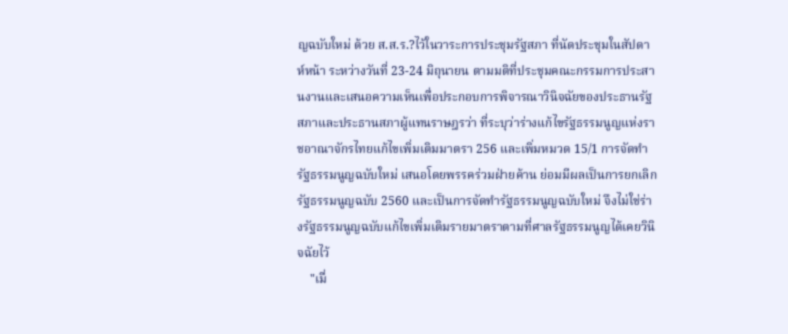ญฉบับใหม่ ด้วย ส.ส.ร.?ไว้ในวาระการประชุมรัฐสภา ที่นัดประชุมในสัปดาห์หน้า ระหว่างวันที่ 23-24 มิถุนายน ตามมติที่ประชุมคณะกรรมการประสานงานและเสนอความเห็นเพื่อประกอบการพิจารณาวินิจฉัยของประธานรัฐสภาและประธานสภาผู้แทนราษฎรว่า ที่ระบุว่าร่างแก้ไขรัฐธรรมนูญแห่งราชอาณาจักรไทยแก้ไขเพิ่มเติมมาตรา 256 และเพิ่มหมวด 15/1 การจัดทำรัฐธรรมนูญฉบับใหม่ เสนอโดยพรรคร่วมฝ่ายค้าน ย่อมมีผลเป็นการยกเลิกรัฐธรรมนูญฉบับ 2560 และเป็นการจัดทำรัฐธรรมนูญฉบับใหม่ จึงไม่ใช่ร่างรัฐธรรมนูญฉบับแก้ไขเพิ่มเติมรายมาตราตามที่ศาลรัฐธรรมนูญได้เคยวินิจฉัยไว้
    "เมื่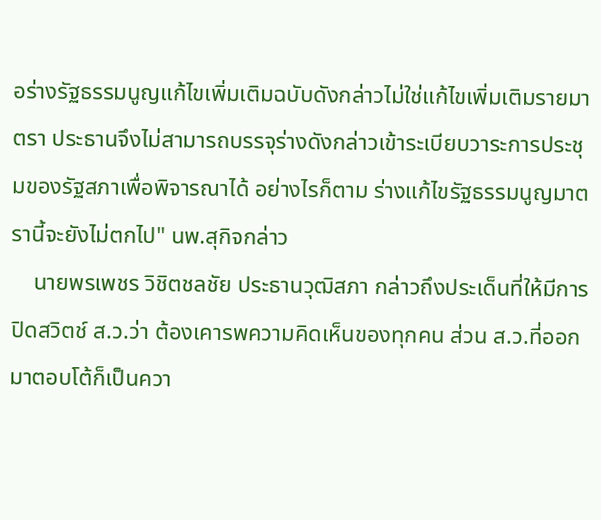อร่างรัฐธรรมนูญแก้ไขเพิ่มเติมฉบับดังกล่าวไม่ใช่แก้ไขเพิ่มเติมรายมาตรา ประธานจึงไม่สามารถบรรจุร่างดังกล่าวเข้าระเบียบวาระการประชุมของรัฐสภาเพื่อพิจารณาได้ อย่างไรก็ตาม ร่างแก้ไขรัฐธรรมนูญมาตรานี้จะยังไม่ตกไป" นพ.สุกิจกล่าว
    นายพรเพชร วิชิตชลชัย ประธานวุฒิสภา กล่าวถึงประเด็นที่ให้มีการปิดสวิตช์ ส.ว.ว่า ต้องเคารพความคิดเห็นของทุกคน ส่วน ส.ว.ที่ออกมาตอบโต้ก็เป็นควา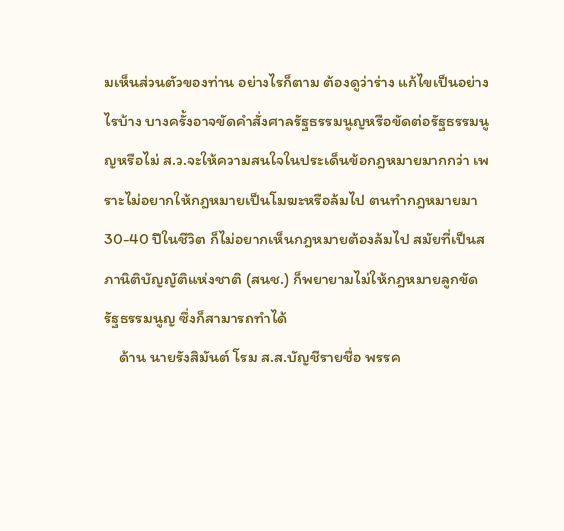มเห็นส่วนตัวของท่าน อย่างไรก็ตาม ต้องดูว่าร่าง แก้ไขเป็นอย่างไรบ้าง บางครั้งอาจขัดคำสั่งศาลรัฐธรรมนูญหรือขัดต่อรัฐธรรมนูญหรือไม่ ส.ว.จะให้ความสนใจในประเด็นข้อกฎหมายมากกว่า เพราะไม่อยากให้กฎหมายเป็นโมฆะหรือล้มไป ตนทำกฎหมายมา 30-40 ปีในชีวิต ก็ไม่อยากเห็นกฎหมายต้องล้มไป สมัยที่เป็นสภานิติบัญญัติแห่งชาติ (สนช.) ก็พยายามไม่ให้กฎหมายลูกขัดรัฐธรรมนูญ ซึ่งก็สามารถทำได้
    ด้าน นายรังสิมันต์ โรม ส.ส.บัญชีรายชื่อ พรรค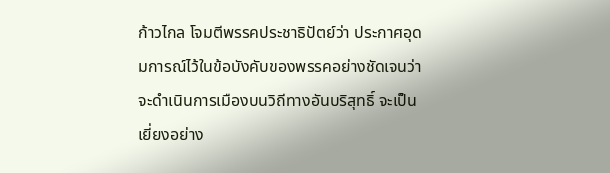ก้าวไกล โจมตีพรรคประชาธิปัตย์ว่า ประกาศอุดมการณ์ไว้ในข้อบังคับของพรรคอย่างชัดเจนว่าจะดำเนินการเมืองบนวิถีทางอันบริสุทธิ์ จะเป็นเยี่ยงอย่าง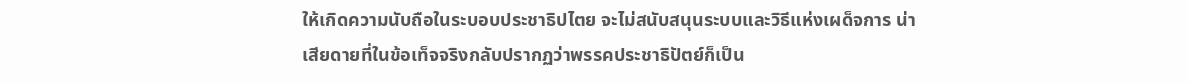ให้เกิดความนับถือในระบอบประชาธิปไตย จะไม่สนับสนุนระบบและวิธีแห่งเผด็จการ น่าเสียดายที่ในข้อเท็จจริงกลับปรากฏว่าพรรคประชาธิปัตย์ก็เป็น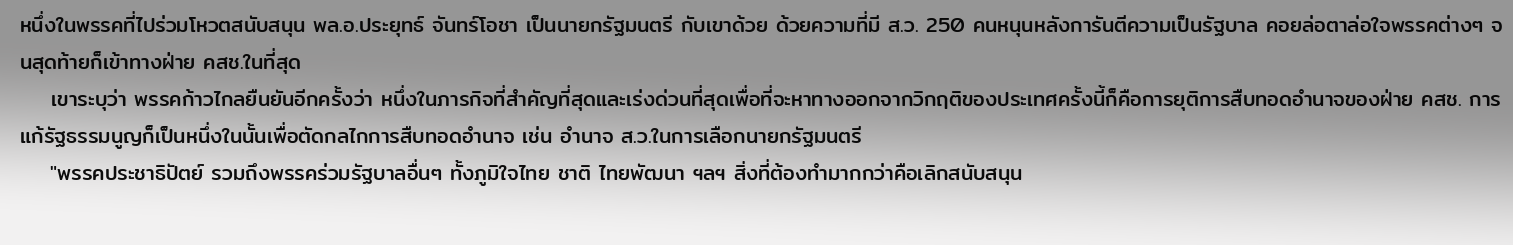หนึ่งในพรรคที่ไปร่วมโหวตสนับสนุน พล.อ.ประยุทธ์ จันทร์โอชา เป็นนายกรัฐมนตรี กับเขาด้วย ด้วยความที่มี ส.ว. 250 คนหนุนหลังการันตีความเป็นรัฐบาล คอยล่อตาล่อใจพรรคต่างๆ จนสุดท้ายก็เข้าทางฝ่าย คสช.ในที่สุด
    เขาระบุว่า พรรคก้าวไกลยืนยันอีกครั้งว่า หนึ่งในภารกิจที่สำคัญที่สุดและเร่งด่วนที่สุดเพื่อที่จะหาทางออกจากวิกฤติของประเทศครั้งนี้ก็คือการยุติการสืบทอดอำนาจของฝ่าย คสช. การแก้รัฐธรรมนูญก็เป็นหนึ่งในนั้นเพื่อตัดกลไกการสืบทอดอำนาจ เช่น อำนาจ ส.ว.ในการเลือกนายกรัฐมนตรี
    "พรรคประชาธิปัตย์ รวมถึงพรรคร่วมรัฐบาลอื่นๆ ทั้งภูมิใจไทย ชาติ ไทยพัฒนา ฯลฯ สิ่งที่ต้องทำมากกว่าคือเลิกสนับสนุน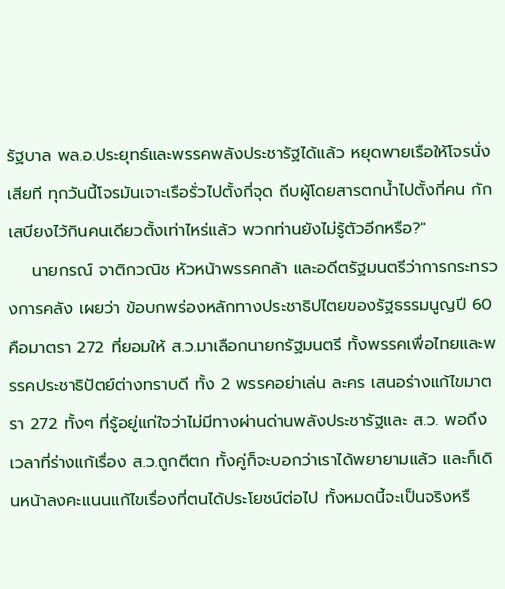รัฐบาล พล.อ.ประยุทธ์และพรรคพลังประชารัฐได้แล้ว หยุดพายเรือให้โจรนั่งเสียที ทุกวันนี้โจรมันเจาะเรือรั่วไปตั้งกี่จุด ถีบผู้โดยสารตกน้ำไปตั้งกี่คน กักเสบียงไว้กินคนเดียวตั้งเท่าไหร่แล้ว พวกท่านยังไม่รู้ตัวอีกหรือ?"
    นายกรณ์ จาติกวณิช หัวหน้าพรรคกล้า และอดีตรัฐมนตรีว่าการกระทรวงการคลัง เผยว่า ข้อบกพร่องหลักทางประชาธิปไตยของรัฐธรรมนูญปี 60 คือมาตรา 272 ที่ยอมให้ ส.ว.มาเลือกนายกรัฐมนตรี ทั้งพรรคเพื่อไทยและพรรคประชาธิปัตย์ต่างทราบดี ทั้ง 2 พรรคอย่าเล่น ละคร เสนอร่างแก้ไขมาตรา 272 ทั้งๆ ที่รู้อยู่แก่ใจว่าไม่มีทางผ่านด่านพลังประชารัฐและ ส.ว. พอถึงเวลาที่ร่างแก้เรื่อง ส.ว.ถูกตีตก ทั้งคู่ก็จะบอกว่าเราได้พยายามแล้ว และก็เดินหน้าลงคะแนนแก้ไขเรื่องที่ตนได้ประโยชน์ต่อไป ทั้งหมดนี้จะเป็นจริงหรื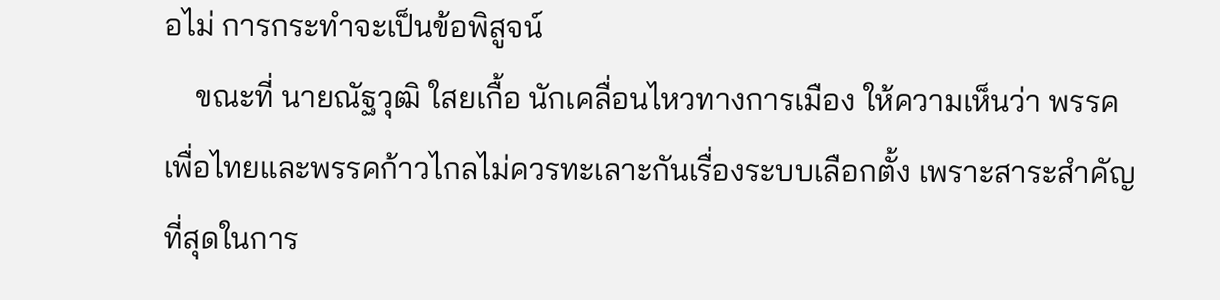อไม่ การกระทำจะเป็นข้อพิสูจน์
    ขณะที่ นายณัฐวุฒิ ใสยเกื้อ นักเคลื่อนไหวทางการเมือง ให้ความเห็นว่า พรรคเพื่อไทยและพรรคก้าวไกลไม่ควรทะเลาะกันเรื่องระบบเลือกตั้ง เพราะสาระสำคัญที่สุดในการ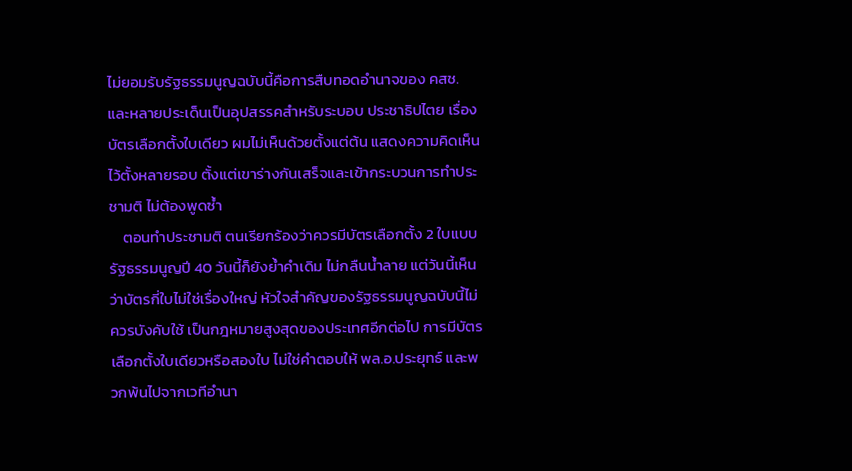ไม่ยอมรับรัฐธรรมนูญฉบับนี้คือการสืบทอดอำนาจของ คสช. และหลายประเด็นเป็นอุปสรรคสำหรับระบอบ ประชาธิปไตย เรื่องบัตรเลือกตั้งใบเดียว ผมไม่เห็นด้วยตั้งแต่ต้น แสดงความคิดเห็นไว้ตั้งหลายรอบ ตั้งแต่เขาร่างกันเสร็จและเข้ากระบวนการทำประชามติ ไม่ต้องพูดซ้ำ
    ตอนทำประชามติ ตนเรียกร้องว่าควรมีบัตรเลือกตั้ง 2 ใบแบบรัฐธรรมนูญปี 40 วันนี้ก็ยังย้ำคำเดิม ไม่กลืนน้ำลาย แต่วันนี้เห็นว่าบัตรกี่ใบไม่ใช่เรื่องใหญ่ หัวใจสำคัญของรัฐธรรมนูญฉบับนี้ไม่ควรบังคับใช้ เป็นกฎหมายสูงสุดของประเทศอีกต่อไป การมีบัตรเลือกตั้งใบเดียวหรือสองใบ ไม่ใช่คำตอบให้ พล.อ.ประยุทธ์ และพวกพ้นไปจากเวทีอำนา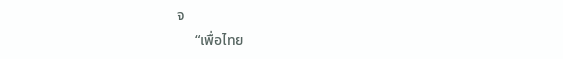จ
     “เพื่อไทย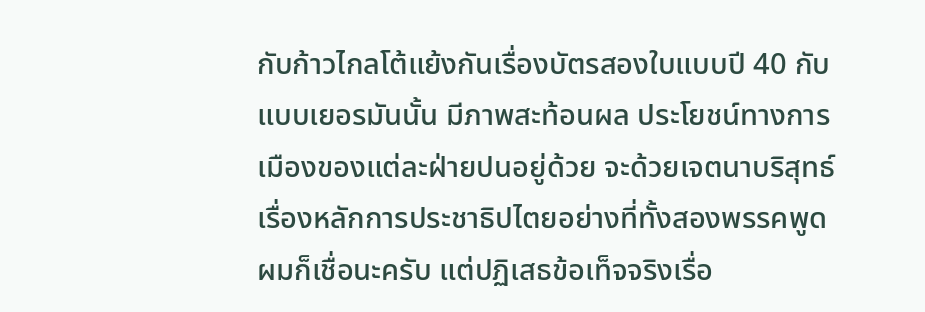กับก้าวไกลโต้แย้งกันเรื่องบัตรสองใบแบบปี 40 กับแบบเยอรมันนั้น มีภาพสะท้อนผล ประโยชน์ทางการเมืองของแต่ละฝ่ายปนอยู่ด้วย จะด้วยเจตนาบริสุทธ์เรื่องหลักการประชาธิปไตยอย่างที่ทั้งสองพรรคพูด ผมก็เชื่อนะครับ แต่ปฏิเสธข้อเท็จจริงเรื่อ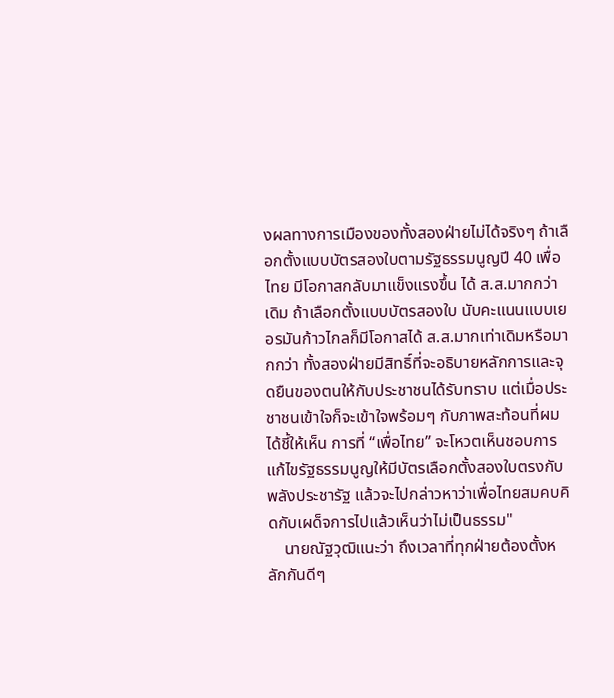งผลทางการเมืองของทั้งสองฝ่ายไม่ได้จริงๆ ถ้าเลือกตั้งแบบบัตรสองใบตามรัฐธรรมนูญปี 40 เพื่อไทย มีโอกาสกลับมาแข็งแรงขึ้น ได้ ส.ส.มากกว่าเดิม ถ้าเลือกตั้งแบบบัตรสองใบ นับคะแนนแบบเยอรมันก้าวไกลก็มีโอกาสได้ ส.ส.มากเท่าเดิมหรือมากกว่า ทั้งสองฝ่ายมีสิทธิ์ที่จะอธิบายหลักการและจุดยืนของตนให้กับประชาชนได้รับทราบ แต่เมื่อประชาชนเข้าใจก็จะเข้าใจพร้อมๆ กับภาพสะท้อนที่ผมได้ชี้ให้เห็น การที่ “เพื่อไทย” จะโหวตเห็นชอบการแก้ไขรัฐธรรมนูญให้มีบัตรเลือกตั้งสองใบตรงกับพลังประชารัฐ แล้วจะไปกล่าวหาว่าเพื่อไทยสมคบคิดกับเผด็จการไปแล้วเห็นว่าไม่เป็นธรรม"
    นายณัฐวุฒิแนะว่า ถึงเวลาที่ทุกฝ่ายต้องตั้งหลักกันดีๆ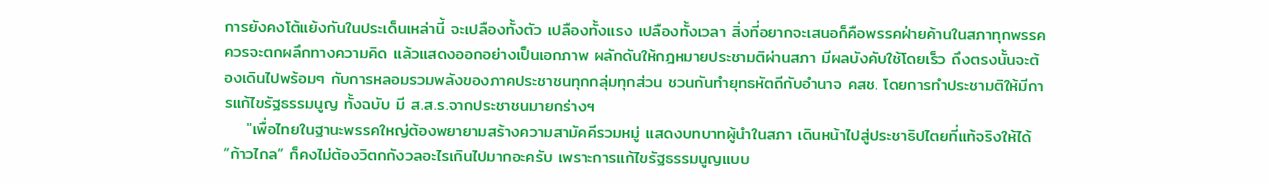การยังคงโต้แย้งกันในประเด็นเหล่านี้ จะเปลืองทั้งตัว เปลืองทั้งแรง เปลืองทั้งเวลา สิ่งที่อยากจะเสนอก็คือพรรคฝ่ายค้านในสภาทุกพรรคควรจะตกผลึกทางความคิด แล้วแสดงออกอย่างเป็นเอกภาพ ผลักดันให้กฎหมายประชามติผ่านสภา มีผลบังคับใช้โดยเร็ว ถึงตรงนั้นจะต้องเดินไปพร้อมๆ กับการหลอมรวมพลังของภาคประชาชนทุกกลุ่มทุกส่วน ชวนกันทำยุทธหัตถีกับอำนาจ คสช. โดยการทำประชามติให้มีการแก้ไขรัฐธรรมนูญ ทั้งฉบับ มี ส.ส.ร.จากประชาชนมายกร่างฯ
    "เพื่อไทยในฐานะพรรคใหญ่ต้องพยายามสร้างความสามัคคีรวมหมู่ แสดงบทบาทผู้นำในสภา เดินหน้าไปสู่ประชาธิปไตยที่แท้จริงให้ได้ “ก้าวไกล” ก็คงไม่ต้องวิตกกังวลอะไรเกินไปมากอะครับ เพราะการแก้ไขรัฐธรรมนูญแบบ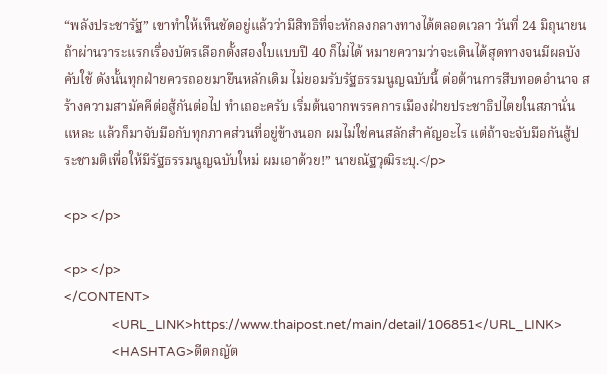“พลังประชารัฐ” เขาทำให้เห็นชัดอยู่แล้วว่ามีสิทธิที่จะหักลงกลางทางได้ตลอดเวลา วันที่ 24 มิถุนายน ถ้าผ่านวาระแรกเรื่องบัตรเลือกตั้งสองใบแบบปี 40 ก็ไม่ได้ หมายความว่าจะเดินได้สุดทางจนมีผลบังคับใช้ ดังนั้นทุกฝ่ายควรถอยมายืนหลักเดิม ไม่ยอมรับรัฐธรรมนูญฉบับนี้ ต่อต้านการสืบทอดอำนาจ สร้างความสามัคคีต่อสู้กันต่อไป ทำเถอะครับ เริ่มต้นจากพรรคการเมืองฝ่ายประชาธิปไตยในสภานั่นแหละ แล้วก็มาจับมือกับทุกภาคส่วนที่อยู่ข้างนอก ผมไม่ใช่คนสลักสำคัญอะไร แต่ถ้าจะจับมือกันสู้ประชามติเพื่อให้มีรัฐธรรมนูญฉบับใหม่ ผมเอาด้วย!” นายณัฐวุฒิระบุ.</p>

<p> </p>

<p> </p>
</CONTENT>
                <URL_LINK>https://www.thaipost.net/main/detail/106851</URL_LINK>
                <HASHTAG>ตีตกญัต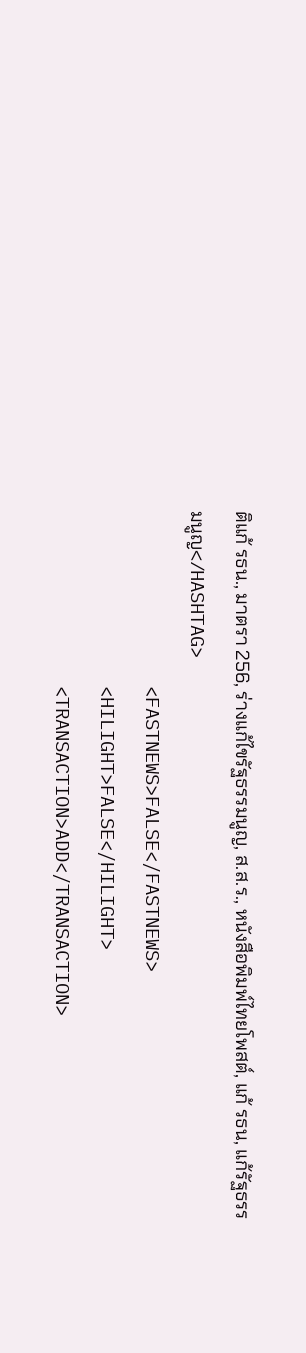ติแก้ รธน., มาตรา 256, ร่างแก้ไขรัฐธรรมนูญ, ส.ส.ร., หนังสือพิมพ์ไทยโพสต์, แก้ รธน, แก้รัฐธรรมนูญ</HASHTAG>
                <FASTNEWS>FALSE</FASTNEWS>
                <HILIGHT>FALSE</HILIGHT>
                <TRANSACTION>ADD</TRANSACTION>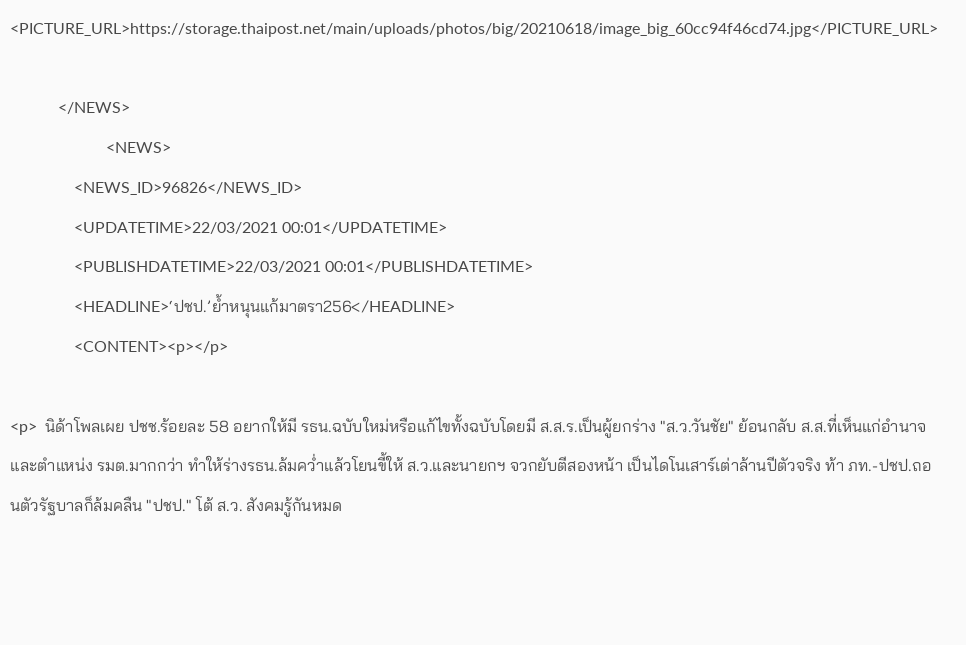<PICTURE_URL>https://storage.thaipost.net/main/uploads/photos/big/20210618/image_big_60cc94f46cd74.jpg</PICTURE_URL>

            </NEWS>
                        <NEWS>
                <NEWS_ID>96826</NEWS_ID>
                <UPDATETIME>22/03/2021 00:01</UPDATETIME>
                <PUBLISHDATETIME>22/03/2021 00:01</PUBLISHDATETIME>
                <HEADLINE>‘ปชป.’ยํ้าหนุนแก้มาตรา256</HEADLINE>
                <CONTENT><p></p>

<p>  นิด้าโพลเผย ปชช.ร้อยละ 58 อยากให้มี รธน.ฉบับใหม่หรือแก้ไขทั้งฉบับโดยมี ส.ส.ร.เป็นผู้ยกร่าง "ส.ว.วันชัย" ย้อนกลับ ส.ส.ที่เห็นแก่อำนาจและตำแหน่ง รมต.มากกว่า ทำให้ร่างรธน.ล้มคว่ำแล้วโยนขี้ให้ ส.ว.และนายกฯ จวกยับตีสองหน้า เป็นไดโนเสาร์เต่าล้านปีตัวจริง ท้า ภท.-ปชป.ถอนตัวรัฐบาลก็ล้มคลืน "ปชป." โต้ ส.ว. สังคมรู้กันหมด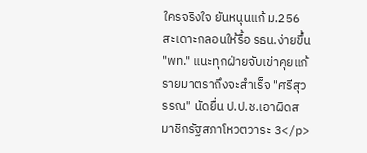ใครจริงใจ ยันหนุนแก้ ม.256 สะเดาะกลอนให้รื้อ รธน.ง่ายขึ้น "พท." แนะทุกฝ่ายจับเข่าคุยแก้รายมาตราถึงจะสำเร็จ "ศรีสุวรรณ" นัดยื่น ป.ป.ช.เอาผิดสมาชิกรัฐสภาโหวตวาระ 3</p>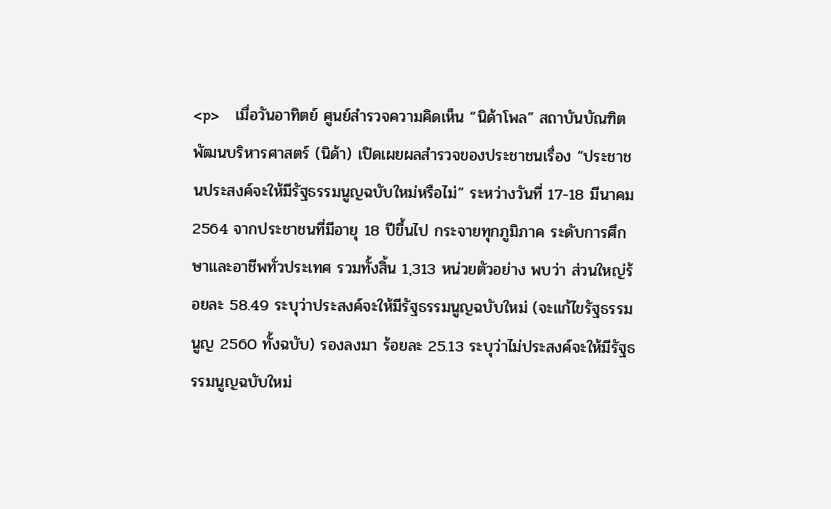<p>    เมื่อวันอาทิตย์ ศูนย์สำรวจความคิดเห็น “นิด้าโพล” สถาบันบัณฑิตพัฒนบริหารศาสตร์ (นิด้า) เปิดเผยผลสำรวจของประชาชนเรื่อง “ประชาชนประสงค์จะให้มีรัฐธรรมนูญฉบับใหม่หรือไม่” ระหว่างวันที่ 17-18 มีนาคม 2564 จากประชาชนที่มีอายุ 18 ปีขึ้นไป กระจายทุกภูมิภาค ระดับการศึกษาและอาชีพทั่วประเทศ รวมทั้งสิ้น 1,313 หน่วยตัวอย่าง พบว่า ส่วนใหญ่ร้อยละ 58.49 ระบุว่าประสงค์จะให้มีรัฐธรรมนูญฉบับใหม่ (จะแก้ไขรัฐธรรมนูญ 2560 ทั้งฉบับ) รองลงมา ร้อยละ 25.13 ระบุว่าไม่ประสงค์จะให้มีรัฐธรรมนูญฉบับใหม่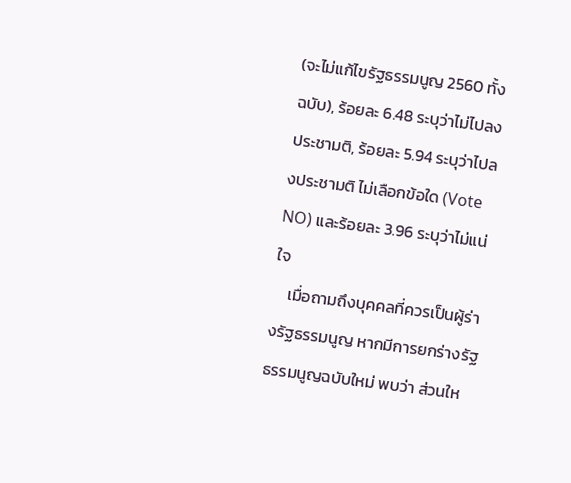(จะไม่แก้ไขรัฐธรรมนูญ 2560 ทั้งฉบับ), ร้อยละ 6.48 ระบุว่าไม่ไปลงประชามติ, ร้อยละ 5.94 ระบุว่าไปลงประชามติ ไม่เลือกข้อใด (Vote NO) และร้อยละ 3.96 ระบุว่าไม่แน่ใจ
    เมื่อถามถึงบุคคลที่ควรเป็นผู้ร่างรัฐธรรมนูญ หากมีการยกร่างรัฐธรรมนูญฉบับใหม่ พบว่า ส่วนให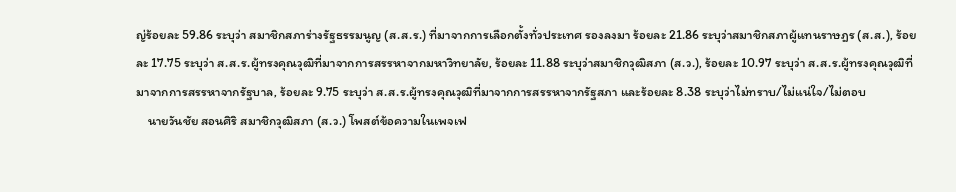ญ่ร้อยละ 59.86 ระบุว่า สมาชิกสภาร่างรัฐธรรมนูญ (ส.ส.ร.) ที่มาจากการเลือกตั้งทั่วประเทศ รองลงมา ร้อยละ 21.86 ระบุว่าสมาชิกสภาผู้แทนราษฎร (ส.ส.), ร้อยละ 17.75 ระบุว่า ส.ส.ร.ผู้ทรงคุณวุฒิที่มาจากการสรรหาจากมหาวิทยาลัย, ร้อยละ 11.88 ระบุว่าสมาชิกวุฒิสภา (ส.ว.), ร้อยละ 10.97 ระบุว่า ส.ส.ร.ผู้ทรงคุณวุฒิที่มาจากการสรรหาจากรัฐบาล, ร้อยละ 9.75 ระบุว่า ส.ส.ร.ผู้ทรงคุณวุฒิที่มาจากการสรรหาจากรัฐสภา และร้อยละ 8.38 ระบุว่าไม่ทราบ/ไม่แน่ใจ/ไม่ตอบ
    นายวันชัย สอนศิริ สมาชิกวุฒิสภา (ส.ว.) โพสต์ข้อความในเพจเฟ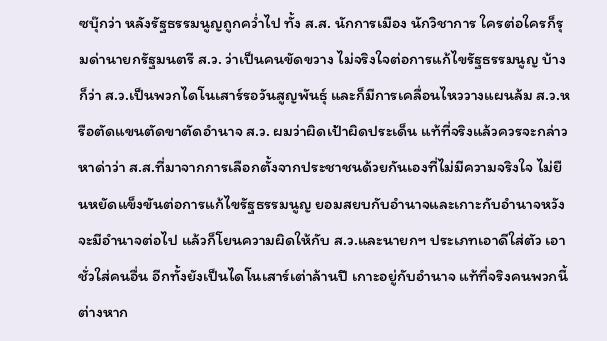ซบุ๊กว่า หลังรัฐธรรมนูญถูกคว่ำไป ทั้ง ส.ส. นักการเมือง นักวิชาการ ใครต่อใครก็รุมด่านายกรัฐมนตรี ส.ว. ว่าเป็นคนขัดขวาง ไม่จริงใจต่อการแก้ไขรัฐธรรมนูญ บ้างก็ว่า ส.ว.เป็นพวกไดโนเสาร์รอวันสูญพันธุ์ และก็มีการเคลื่อนไหววางแผนล้ม ส.ว.หรือตัดแขนตัดขาตัดอำนาจ ส.ว. ผมว่าผิดเป้าผิดประเด็น แท้ที่จริงแล้วควรจะกล่าวหาด่าว่า ส.ส.ที่มาจากการเลือกตั้งจากประชาชนด้วยกันเองที่ไม่มีความจริงใจ ไม่ยืนหยัดแข็งขันต่อการแก้ไขรัฐธรรมนูญ ยอมสยบกับอำนาจและเกาะกับอำนาจหวังจะมีอำนาจต่อไป แล้วก็โยนความผิดให้กับ ส.ว.และนายกฯ ประเภทเอาดีใส่ตัว เอาชั่วใส่คนอื่น อีกทั้งยังเป็นไดโนเสาร์เต่าล้านปี เกาะอยู่กับอำนาจ แท้ที่จริงคนพวกนี้ต่างหาก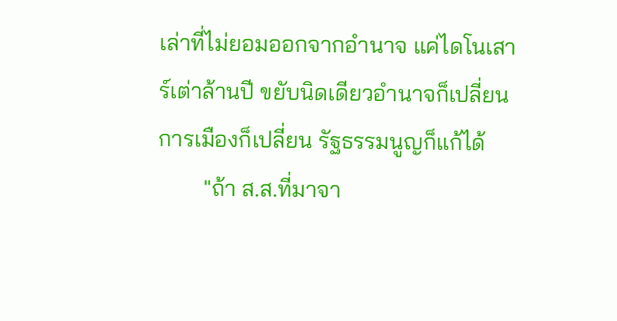เล่าที่ไม่ยอมออกจากอำนาจ แค่ไดโนเสาร์เต่าล้านปี ขยับนิดเดียวอำนาจก็เปลี่ยน การเมืองก็เปลี่ยน รัฐธรรมนูญก็แก้ได้
        "ถ้า ส.ส.ที่มาจา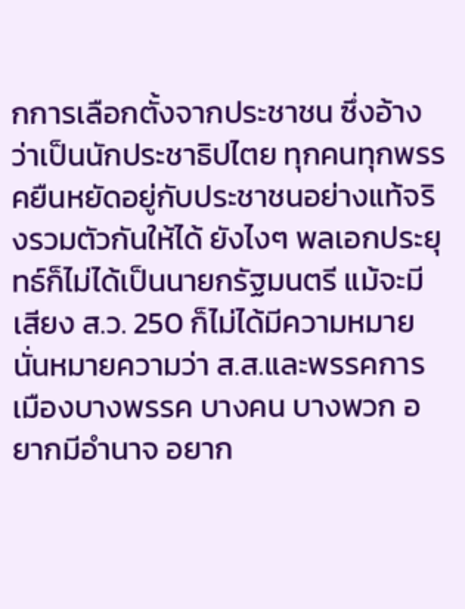กการเลือกตั้งจากประชาชน ซึ่งอ้างว่าเป็นนักประชาธิปไตย ทุกคนทุกพรรคยืนหยัดอยู่กับประชาชนอย่างแท้จริงรวมตัวกันให้ได้ ยังไงๆ พลเอกประยุทธ์ก็ไม่ได้เป็นนายกรัฐมนตรี แม้จะมีเสียง ส.ว. 250 ก็ไม่ได้มีความหมาย นั่นหมายความว่า ส.ส.และพรรคการเมืองบางพรรค บางคน บางพวก อยากมีอำนาจ อยาก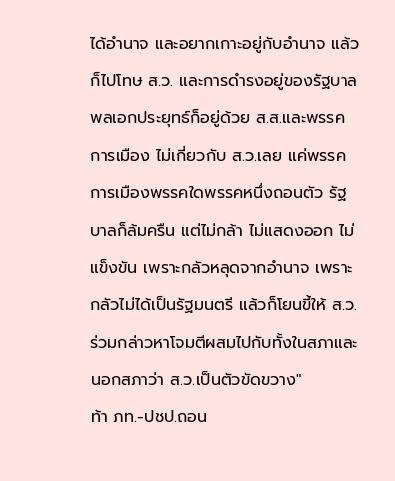ได้อำนาจ และอยากเกาะอยู่กับอำนาจ แล้วก็ไปโทษ ส.ว. และการดำรงอยู่ของรัฐบาลพลเอกประยุทธ์ก็อยู่ด้วย ส.ส.และพรรคการเมือง ไม่เกี่ยวกับ ส.ว.เลย แค่พรรคการเมืองพรรคใดพรรคหนึ่งถอนตัว รัฐบาลก็ล้มครืน แต่ไม่กล้า ไม่แสดงออก ไม่แข็งขัน เพราะกลัวหลุดจากอำนาจ เพราะกลัวไม่ได้เป็นรัฐมนตรี แล้วก็โยนขี้ให้ ส.ว. ร่วมกล่าวหาโจมตีผสมไปกับทั้งในสภาและนอกสภาว่า ส.ว.เป็นตัวขัดขวาง"
ท้า ภท.-ปชป.ถอน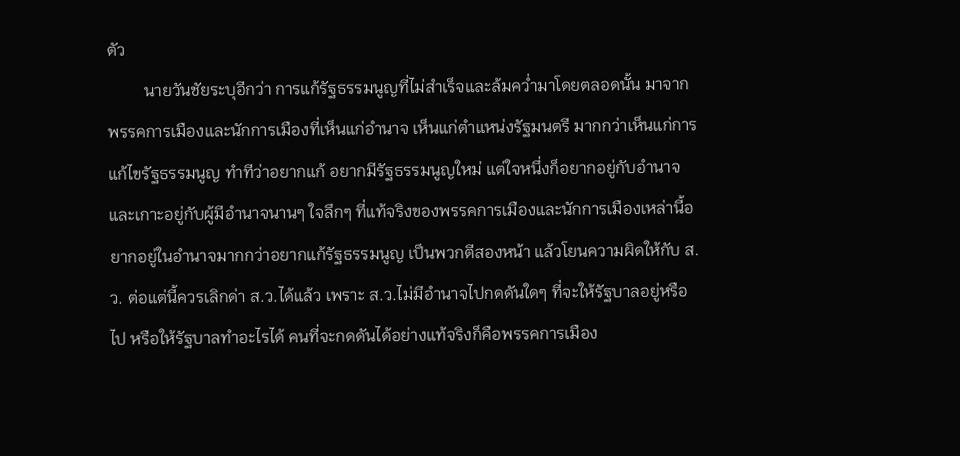ตัว
         นายวันชัยระบุอีกว่า การแก้รัฐธรรมนูญที่ไม่สำเร็จและล้มคว่ำมาโดยตลอดนั้น มาจากพรรคการเมืองและนักการเมืองที่เห็นแก่อำนาจ เห็นแก่ตำแหน่งรัฐมนตรี มากกว่าเห็นแก่การแก้ไขรัฐธรรมนูญ ทำทีว่าอยากแก้ อยากมีรัฐธรรมนูญใหม่ แต่ใจหนึ่งก็อยากอยู่กับอำนาจ และเกาะอยู่กับผู้มีอำนาจนานๆ ใจลึกๆ ที่แท้จริงของพรรคการเมืองและนักการเมืองเหล่านี้อยากอยู่ในอำนาจมากกว่าอยากแก้รัฐธรรมนูญ เป็นพวกตีสองหน้า แล้วโยนความผิดให้กับ ส.ว. ต่อแต่นี้ควรเลิกด่า ส.ว.ได้แล้ว เพราะ ส.ว.ไม่มีอำนาจไปกดดันใดๆ ที่จะให้รัฐบาลอยู่หรือไป หรือให้รัฐบาลทำอะไรได้ คนที่จะกดดันได้อย่างแท้จริงก็คือพรรคการเมือง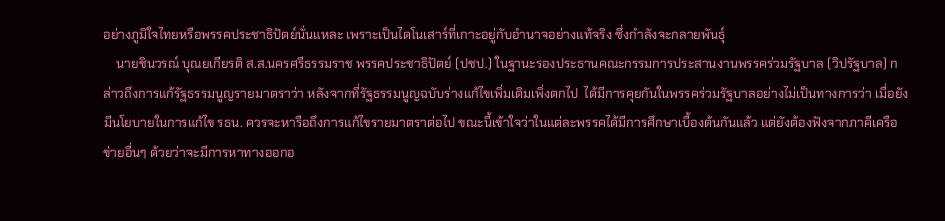อย่างภูมิใจไทยหรือพรรคประชาธิปัตย์นั่นแหละ เพราะเป็นไดโนเสาร์ที่เกาะอยู่กับอำนาจอย่างแท้จริง ซึ่งกำลังจะกลายพันธุ์
    นายชินวรณ์ บุณยเกียรติ ส.ส.นครศรีธรรมราช พรรคประชาธิปัตย์ (ปชป.) ในฐานะรองประธานคณะกรรมการประสานงานพรรคร่วมรัฐบาล (วิปรัฐบาล) กล่าวถึงการแก้รัฐธรรมนูญรายมาตราว่า หลังจากที่รัฐธรรมนูญฉบับร่างแก้ไขเพิ่มเติมเพิ่งตกไป  ได้มีการคุยกันในพรรคร่วมรัฐบาลอย่างไม่เป็นทางการว่า เมื่อยังมีนโยบายในการแก้ไข รธน. ควรจะหารือถึงการแก้ไขรายมาตราต่อไป ขณะนี้เข้าใจว่าในแต่ละพรรคได้มีการศึกษาเบื้องต้นกันแล้ว แต่ยังต้องฟังจากภาคีเครือข่ายอื่นๆ ด้วยว่าจะมีการหาทางออกอ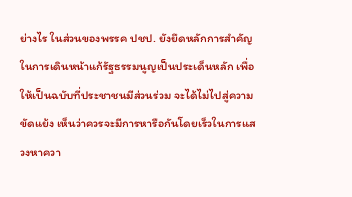ย่างไร ในส่วนของพรรค ปชป. ยังยึดหลักการสำคัญในการเดินหน้าแก้รัฐธรรมนูญเป็นประเด็นหลัก เพื่อให้เป็นฉบับที่ประชาชนมีส่วนร่วม จะได้ไม่ไปสู่ความขัดแย้ง เห็นว่าควรจะมีการหารือกันโดยเร็วในการแสวงหาควา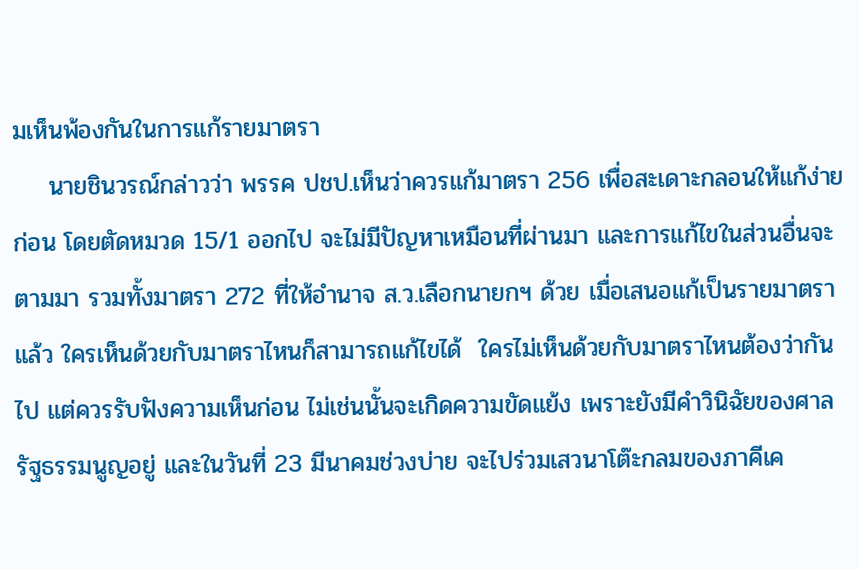มเห็นพ้องกันในการแก้รายมาตรา
    นายชินวรณ์กล่าวว่า พรรค ปชป.เห็นว่าควรแก้มาตรา 256 เพื่อสะเดาะกลอนให้แก้ง่ายก่อน โดยตัดหมวด 15/1 ออกไป จะไม่มีปัญหาเหมือนที่ผ่านมา และการแก้ไขในส่วนอื่นจะตามมา รวมทั้งมาตรา 272 ที่ให้อำนาจ ส.ว.เลือกนายกฯ ด้วย เมื่อเสนอแก้เป็นรายมาตราแล้ว ใครเห็นด้วยกับมาตราไหนก็สามารถแก้ไขได้  ใครไม่เห็นด้วยกับมาตราไหนต้องว่ากันไป แต่ควรรับฟังความเห็นก่อน ไม่เช่นนั้นจะเกิดความขัดแย้ง เพราะยังมีคำวินิฉัยของศาลรัฐธรรมนูญอยู่ และในวันที่ 23 มีนาคมช่วงบ่าย จะไปร่วมเสวนาโต๊ะกลมของภาคีเค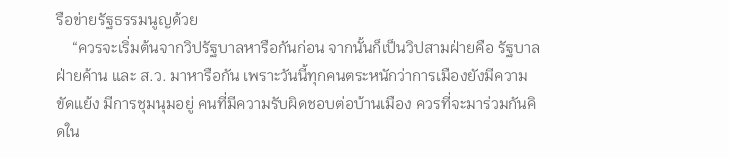รือข่ายรัฐธรรมนูญด้วย
    “ควรจะเริ่มต้นจากวิปรัฐบาลหารือกันก่อน จากนั้นก็เป็นวิปสามฝ่ายคือ รัฐบาล ฝ่ายค้าน และ ส.ว. มาหารือกัน เพราะวันนี้ทุกคนตระหนักว่าการเมืองยังมีความขัดแย้ง มีการชุมนุมอยู่ คนที่มีความรับผิดชอบต่อบ้านเมือง ควรที่จะมาร่วมกันคิดใน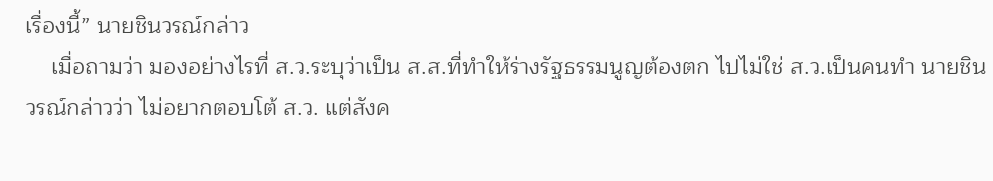เรื่องนี้” นายชินวรณ์กล่าว
    เมื่อถามว่า มองอย่างไรที่ ส.ว.ระบุว่าเป็น ส.ส.ที่ทำให้ร่างรัฐธรรมนูญต้องตก ไปไม่ใช่ ส.ว.เป็นคนทำ นายชินวรณ์กล่าวว่า ไม่อยากตอบโต้ ส.ว. แต่สังค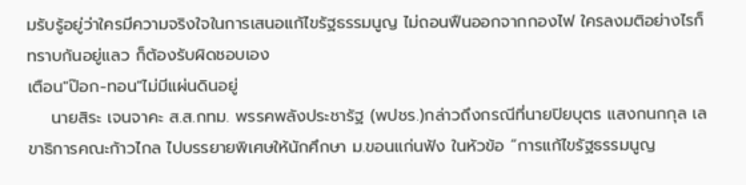มรับรู้อยู่ว่าใครมีความจริงใจในการเสนอแก้ไขรัฐธรรมนูญ ไม่ถอนฟืนออกจากกองไฟ ใครลงมติอย่างไรก็ทราบกันอยู่แลว ก็ต้องรับผิดชอบเอง
เตือน"ป๊อก-ทอน"ไม่มีแผ่นดินอยู่
    นายสิระ เจนจาคะ ส.ส.กทม. พรรคพลังประชารัฐ (พปชร.)กล่าวถึงกรณีที่นายปิยบุตร แสงกนกกุล เลขาธิการคณะก้าวไกล ไปบรรยายพิเศษให้นักศึกษา ม.ขอนแก่นฟัง ในหัวข้อ “การแก้ไขรัฐธรรมนูญ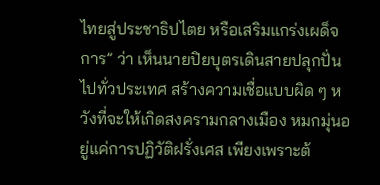ไทยสู่ประชาธิปไตย หรือเสริมแกร่งเผด็จการ” ว่า เห็นนายปิยบุตรเดินสายปลุกปั่นไปทั่วประเทศ สร้างความเชื่อแบบผิด ๆ หวังที่จะให้เกิดสงครามกลางเมือง หมกมุ่นอยู่แค่การปฏิวัติฝรั่งเศส เพียงเพราะต้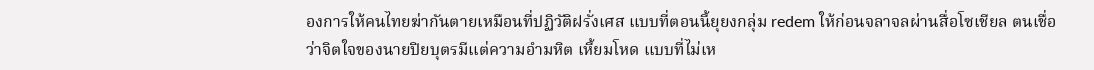องการให้คนไทยฆ่ากันตายเหมือนที่ปฏิวัติฝรั่งเศส แบบที่ตอนนี้ยุยงกลุ่ม redem ให้ก่อนจลาจลผ่านสื่อโซเชียล ตนเชื่อว่าจิตใจของนายปิยบุตรมีแต่ความอำมหิต เหี้ยมโหด แบบที่ไม่เห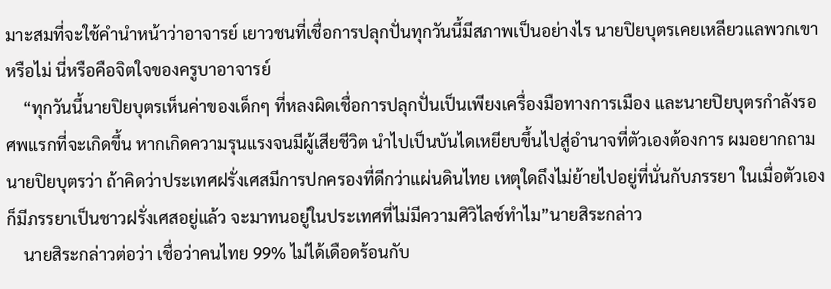มาะสมที่จะใช้คำนำหน้าว่าอาจารย์ เยาวชนที่เชื่อการปลุกปั่นทุกวันนี้มีสภาพเป็นอย่างไร นายปิยบุตรเคยเหลียวแลพวกเขาหรือไม่ นี่หรือคือจิตใจของครูบาอาจารย์
    “ทุกวันนี้นายปิยบุตรเห็นค่าของเด็กๆ ที่หลงผิดเชื่อการปลุกปั่นเป็นเพียงเครื่องมือทางการเมือง และนายปิยบุตรกำลังรอศพแรกที่จะเกิดขึ้น หากเกิดความรุนแรงจนมีผู้เสียชีวิต นำไปเป็นบันไดเหยียบขึ้นไปสู่อำนาจที่ตัวเองต้องการ ผมอยากถามนายปิยบุตรว่า ถ้าคิดว่าประเทศฝรั่งเศสมีการปกครองที่ดีกว่าแผ่นดินไทย เหตุใดถึงไม่ย้ายไปอยู่ที่นั่นกับภรรยา ในเมื่อตัวเองก็มีภรรยาเป็นชาวฝรั่งเศสอยู่แล้ว จะมาทนอยู่ในประเทศที่ไม่มีความศิวิไลซ์ทำไม”นายสิระกล่าว
    นายสิระกล่าวต่อว่า เชื่อว่าคนไทย 99% ไม่ได้เดือดร้อนกับ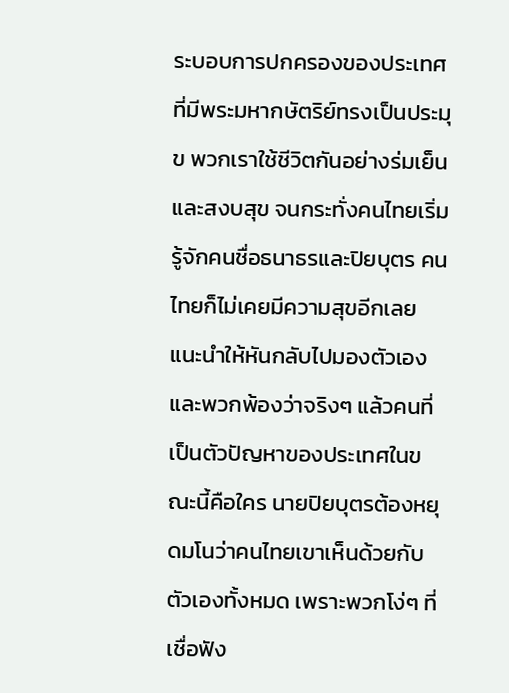ระบอบการปกครองของประเทศที่มีพระมหากษัตริย์ทรงเป็นประมุข พวกเราใช้ชีวิตกันอย่างร่มเย็นและสงบสุข จนกระทั่งคนไทยเริ่มรู้จักคนชื่อธนาธรและปิยบุตร คนไทยก็ไม่เคยมีความสุขอีกเลย แนะนำให้หันกลับไปมองตัวเองและพวกพ้องว่าจริงๆ แล้วคนที่เป็นตัวปัญหาของประเทศในขณะนี้คือใคร นายปิยบุตรต้องหยุดมโนว่าคนไทยเขาเห็นด้วยกับตัวเองทั้งหมด เพราะพวกโง่ๆ ที่เชื่อฟัง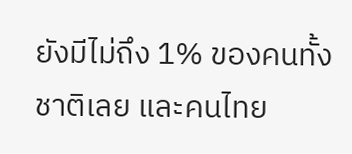ยังมีไม่ถึง 1% ของคนทั้งชาติเลย และคนไทย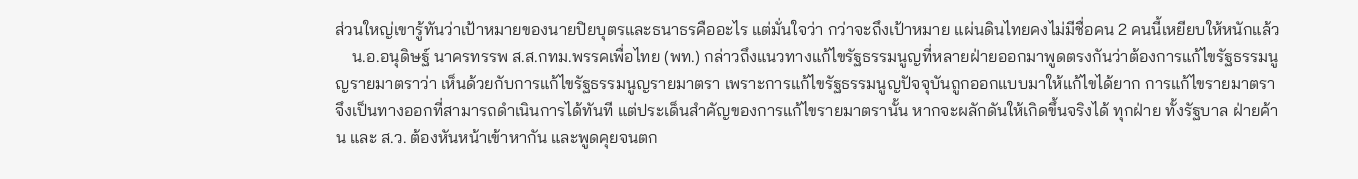ส่วนใหญ่เขารู้ทันว่าเป้าหมายของนายปิยบุตรและธนาธรคืออะไร แต่มั่นใจว่า กว่าจะถึงเป้าหมาย แผ่นดินไทยคงไม่มีชื่อคน 2 คนนี้เหยียบให้หนักแล้ว
    น.อ.อนุดิษฐ์ นาครทรรพ ส.ส.กทม.พรรคเพื่อไทย (พท.) กล่าวถึงแนวทางแก้ไขรัฐธรรมนูญที่หลายฝ่ายออกมาพูดตรงกันว่าต้องการแก้ไขรัฐธรรมนูญรายมาตราว่า เห็นด้วยกับการแก้ไขรัฐธรรมนูญรายมาตรา เพราะการแก้ไขรัฐธรรมนูญปัจจุบันถูกออกแบบมาให้แก้ไขได้ยาก การแก้ไขรายมาตราจึงเป็นทางออกที่สามารถดำเนินการได้ทันที แต่ประเด็นสำคัญของการแก้ไขรายมาตรานั้น หากจะผลักดันให้เกิดขึ้นจริงได้ ทุกฝ่าย ทั้งรัฐบาล ฝ่ายค้าน และ ส.ว. ต้องหันหน้าเข้าหากัน และพูดคุยจนตก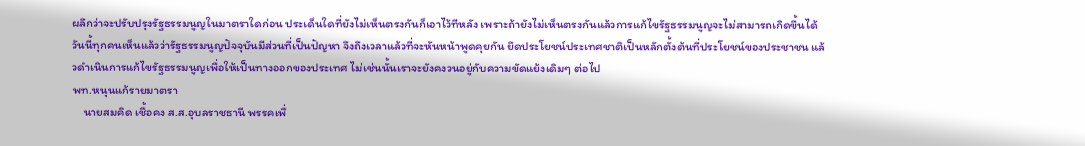ผลึกว่าจะปรับปรุงรัฐธรรมนูญในมาตราใดก่อน ประเด็นใดที่ยังไม่เห็นตรงกันก็เอาไว้ทีหลัง เพราะถ้ายังไม่เห็นตรงกันแล้วการแก้ไขรัฐธรรมนูญจะไม่สามารถเกิดขึ้นได้ วันนี้ทุกคนเห็นแล้วว่ารัฐธรรมนูญปัจจุบันมีส่วนที่เป็นปัญหา จึงถึงเวลาแล้วที่จะหันหน้าพูดคุยกัน ยึดประโยชน์ประเทศชาติเป็นหลักตั้งต้นที่ประโยชน์ของประชาชน แล้วดำเนินการแก้ไขรัฐธรรมนูญเพื่อให้เป็นทางออกของประเทศ ไม่เช่นนั้นเราจะยังคงวนอยู่กับความขัดแย้งเดิมๆ ต่อไป
พท.หนุนแก้รายมาตรา
    นายสมคิด เชื้อคง ส.ส.อุบลราชธานี พรรคเพื่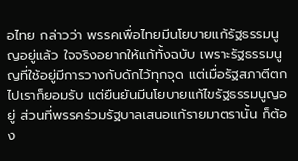อไทย กล่าวว่า พรรคเพื่อไทยมีนโยบายแก้รัฐธรรมนูญอยู่แล้ว ใจจริงอยากให้แก้ทั้งฉบับ เพราะรัฐธรรมนูญที่ใช้อยู่มีการวางกับดักไว้ทุกจุด แต่เมื่อรัฐสภาตีตกไปเราก็ยอมรับ แต่ยืนยันมีนโยบายแก้ไขรัฐธรรมนูญอยู่ ส่วนที่พรรคร่วมรัฐบาลเสนอแก้รายมาตรานั้น ก็ต้อง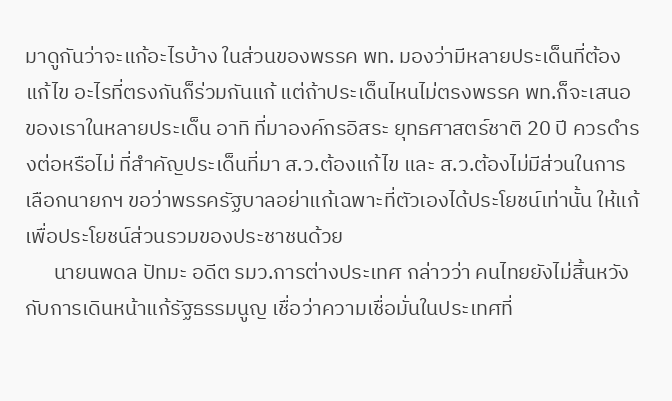มาดูกันว่าจะแก้อะไรบ้าง ในส่วนของพรรค พท. มองว่ามีหลายประเด็นที่ต้องแก้ไข อะไรที่ตรงกันก็ร่วมกันแก้ แต่ถ้าประเด็นไหนไม่ตรงพรรค พท.ก็จะเสนอของเราในหลายประเด็น อาทิ ที่มาองค์กรอิสระ ยุทธศาสตร์ชาติ 20 ปี ควรดำรงต่อหรือไม่ ที่สำคัญประเด็นที่มา ส.ว.ต้องแก้ไข และ ส.ว.ต้องไม่มีส่วนในการเลือกนายกฯ ขอว่าพรรครัฐบาลอย่าแก้เฉพาะที่ตัวเองได้ประโยชน์เท่านั้น ให้แก้เพื่อประโยชน์ส่วนรวมของประชาชนด้วย
      นายนพดล ปัทมะ อดีต รมว.การต่างประเทศ กล่าวว่า คนไทยยังไม่สิ้นหวังกับการเดินหน้าแก้รัฐธรรมนูญ เชื่อว่าความเชื่อมั่นในประเทศที่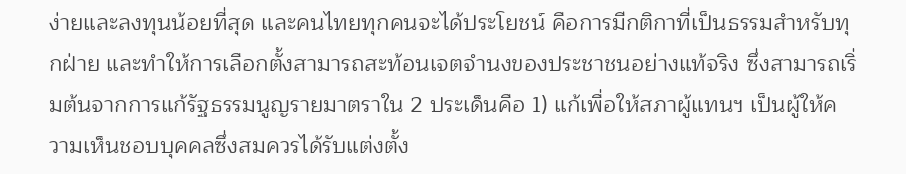ง่ายและลงทุนน้อยที่สุด และคนไทยทุกคนจะได้ประโยชน์ คือการมีกติกาที่เป็นธรรมสำหรับทุกฝ่าย และทำให้การเลือกตั้งสามารถสะท้อนเจตจำนงของประชาชนอย่างแท้จริง ซึ่งสามารถเริ่มต้นจากการแก้รัฐธรรมนูญรายมาตราใน 2 ประเด็นคือ 1) แก้เพื่อให้สภาผู้แทนฯ เป็นผู้ให้ความเห็นชอบบุคคลซึ่งสมควรได้รับแต่งตั้ง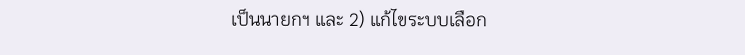เป็นนายกฯ และ 2) แก้ไขระบบเลือก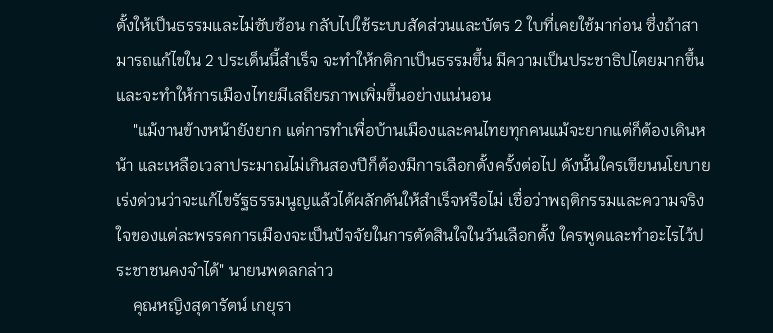ตั้งให้เป็นธรรมและไม่ซับซ้อน กลับไปใช้ระบบสัดส่วนและบัตร 2 ใบที่เคยใช้มาก่อน ซึ่งถ้าสามารถแก้ไขใน 2 ประเด็นนี้สำเร็จ จะทำให้กติกาเป็นธรรมขึ้น มีความเป็นประชาธิปไตยมากขึ้น และจะทำให้การเมืองไทยมีเสถียรภาพเพิ่มขึ้นอย่างแน่นอน
    "แม้งานข้างหน้ายังยาก แต่การทำเพื่อบ้านเมืองและคนไทยทุกคนแม้จะยากแต่ก็ต้องเดินหน้า และเหลือเวลาประมาณไม่เกินสองปีก็ต้องมีการเลือกตั้งครั้งต่อไป ดังนั้นใครเขียนนโยบายเร่งด่วนว่าจะแก้ไขรัฐธรรมนูญแล้วได้ผลักดันให้สำเร็จหรือไม่ เชื่อว่าพฤติกรรมและความจริงใจของแต่ละพรรคการเมืองจะเป็นปัจจัยในการตัดสินใจในวันเลือกตั้ง ใครพูดและทำอะไรไว้ประชาชนคงจำได้" นายนพดลกล่าว
    คุณหญิงสุดารัตน์ เกยุรา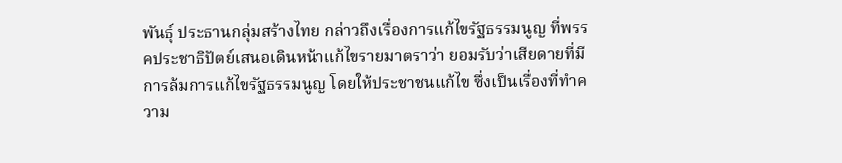พันธุ์ ประธานกลุ่มสร้างไทย กล่าวถึงเรื่องการแก้ไขรัฐธรรมนูญ ที่พรรคประชาธิปัตย์เสนอเดินหน้าแก้ไขรายมาตราว่า ยอมรับว่าเสียดายที่มีการล้มการแก้ไขรัฐธรรมนูญ โดยให้ประชาชนแก้ไข ซึ่งเป็นเรื่องที่ทำความ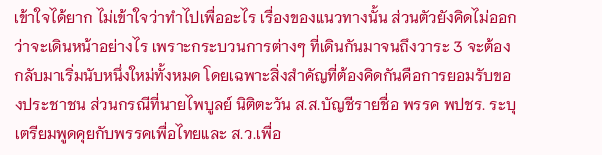เข้าใจได้ยาก ไม่เข้าใจว่าทำไปเพื่ออะไร เรื่องของแนวทางนั้น ส่วนตัวยังคิดไม่ออกว่าจะเดินหน้าอย่างไร เพราะกระบวนการต่างๆ ที่เดินกันมาจนถึงวาระ 3 จะต้องกลับมาเริ่มนับหนึ่งใหม่ทั้งหมด โดยเฉพาะสิ่งสำคัญที่ต้องคิดกันคือการยอมรับของประชาชน ส่วนกรณีที่นายไพบูลย์ นิติตะวัน ส.ส.บัญชีรายชื่อ พรรค พปชร. ระบุเตรียมพูดคุยกับพรรคเพื่อไทยและ ส.ว.เพื่อ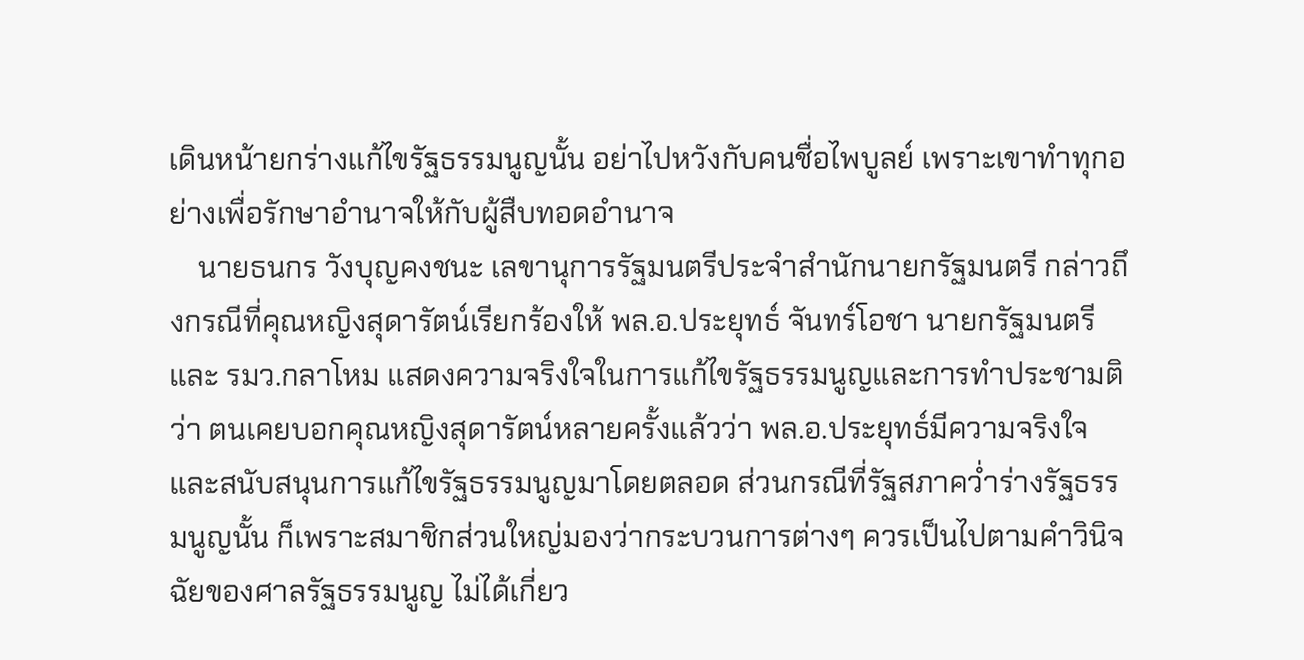เดินหน้ายกร่างแก้ไขรัฐธรรมนูญนั้น อย่าไปหวังกับคนชื่อไพบูลย์ เพราะเขาทำทุกอย่างเพื่อรักษาอำนาจให้กับผู้สืบทอดอำนาจ
    นายธนกร วังบุญคงชนะ เลขานุการรัฐมนตรีประจำสำนักนายกรัฐมนตรี กล่าวถึงกรณีที่คุณหญิงสุดารัตน์เรียกร้องให้ พล.อ.ประยุทธ์ จันทร์โอชา นายกรัฐมนตรีและ รมว.กลาโหม แสดงความจริงใจในการแก้ไขรัฐธรรมนูญและการทำประชามติว่า ตนเคยบอกคุณหญิงสุดารัตน์หลายครั้งแล้วว่า พล.อ.ประยุทธ์มีความจริงใจและสนับสนุนการแก้ไขรัฐธรรมนูญมาโดยตลอด ส่วนกรณีที่รัฐสภาคว่ำร่างรัฐธรรมนูญนั้น ก็เพราะสมาชิกส่วนใหญ่มองว่ากระบวนการต่างๆ ควรเป็นไปตามคำวินิจฉัยของศาลรัฐธรรมนูญ ไม่ได้เกี่ยว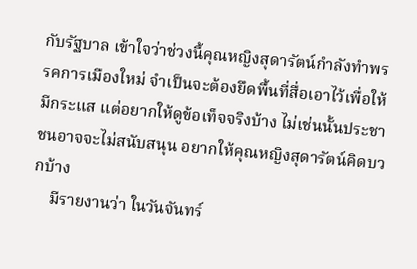กับรัฐบาล เข้าใจว่าช่วงนี้คุณหญิงสุดารัตน์กำลังทำพรรคการเมืองใหม่ จำเป็นจะต้องยึดพื้นที่สื่อเอาไว้เพื่อให้มีกระแส แต่อยากให้ดูข้อเท็จจริงบ้าง ไม่เช่นนั้นประชาชนอาจจะไม่สนับสนุน อยากให้คุณหญิงสุดารัตน์คิดบวกบ้าง
    มีรายงานว่า ในวันจันทร์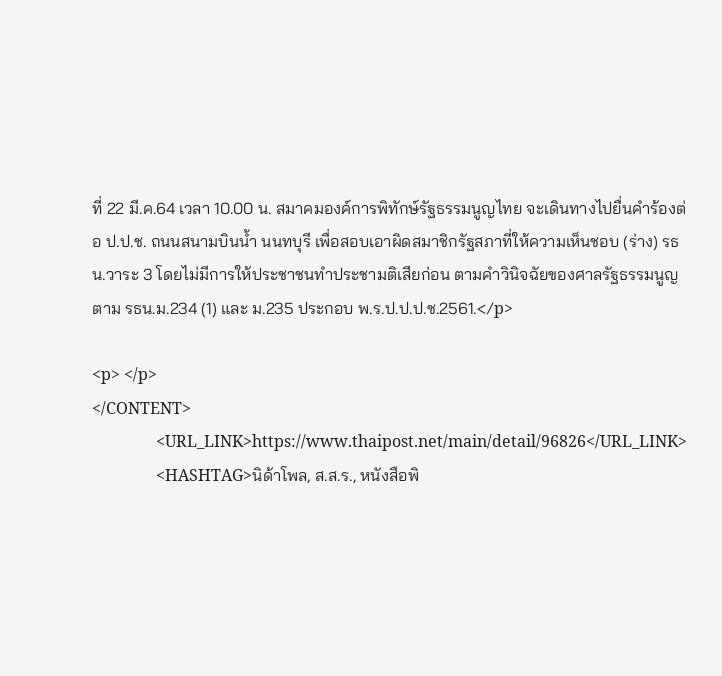ที่ 22 มี.ค.64 เวลา 10.00 น. สมาคมองค์การพิทักษ์รัฐธรรมนูญไทย จะเดินทางไปยื่นคำร้องต่อ ป.ป.ช. ถนนสนามบินน้ำ นนทบุรี เพื่อสอบเอาผิดสมาชิกรัฐสภาที่ให้ความเห็นชอบ (ร่าง) รธน.วาระ 3 โดยไม่มีการให้ประชาชนทำประชามติเสียก่อน ตามคำวินิจฉัยของศาลรัฐธรรมนูญ ตาม รธน.ม.234 (1) และ ม.235 ประกอบ พ.ร.ป.ป.ป.ช.2561.</p>

<p> </p>
</CONTENT>
                <URL_LINK>https://www.thaipost.net/main/detail/96826</URL_LINK>
                <HASHTAG>นิด้าโพล, ส.ส.ร., หนังสือพิ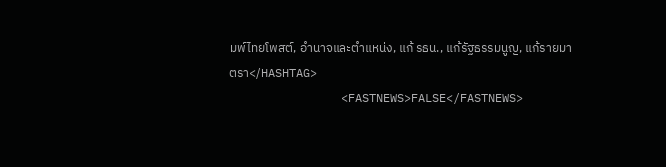มพ์ไทยโพสต์, อำนาจและตำแหน่ง, แก้ รธน., แก้รัฐธรรมนูญ, แก้รายมาตรา</HASHTAG>
                <FASTNEWS>FALSE</FASTNEWS>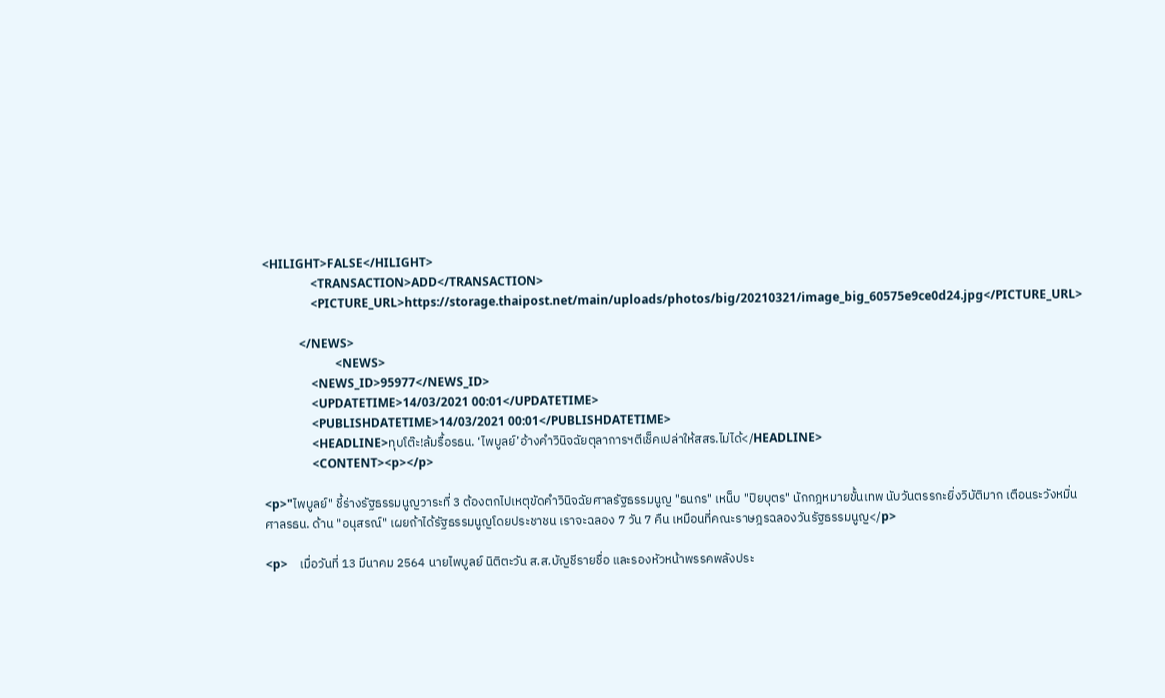<HILIGHT>FALSE</HILIGHT>
                <TRANSACTION>ADD</TRANSACTION>
                <PICTURE_URL>https://storage.thaipost.net/main/uploads/photos/big/20210321/image_big_60575e9ce0d24.jpg</PICTURE_URL>

            </NEWS>
                        <NEWS>
                <NEWS_ID>95977</NEWS_ID>
                <UPDATETIME>14/03/2021 00:01</UPDATETIME>
                <PUBLISHDATETIME>14/03/2021 00:01</PUBLISHDATETIME>
                <HEADLINE>ทุบโต๊ะ!ล้มรื้อรธน. ‘ไพบูลย์’อ้างคำวินิจฉัยตุลาการฯตีเช็คเปล่าให้สสร.ไม่ได้</HEADLINE>
                <CONTENT><p></p>

<p>"ไพบูลย์" ชี้ร่างรัฐธรรมนูญวาระที่ 3 ต้องตกไปเหตุขัดคำวินิจฉัยศาลรัฐธรรมนูญ "ธนกร" เหน็บ "ปิยบุตร" นักกฎหมายขั้นเทพ นับวันตรรกะยิ่งวิบัติมาก เตือนระวังหมิ่นศาลรธน. ด้าน "อนุสรณ์" เผยถ้าได้รัฐธรรมนูญโดยประชาชน เราจะฉลอง 7 วัน 7 คืน เหมือนที่คณะราษฎรฉลองวันรัฐธรรมนูญ</p>

<p>    เมื่อวันที่ 13 มีนาคม 2564 นายไพบูลย์ นิติตะวัน ส.ส.บัญชีรายชื่อ และรองหัวหน้าพรรคพลังประ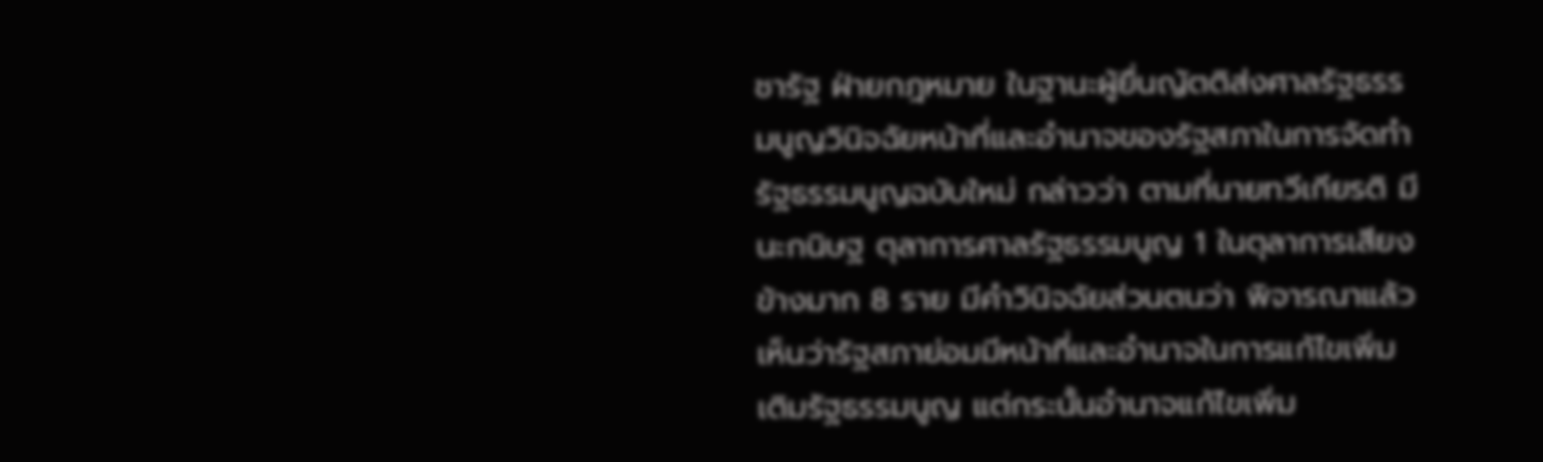ชารัฐ ฝ่ายกฎหมาย ในฐานะผู้ยื่นญัตติส่งศาลรัฐธรรมนูญวินิจฉัยหน้าที่และอำนาจของรัฐสภาในการจัดทำรัฐธรรมนูญฉบับใหม่ กล่าวว่า ตามที่นายทวีเกียรติ มีนะกนิษฐ ตุลาการศาลรัฐธรรมนูญ 1 ในตุลาการเสียงข้างมาก 8 ราย มีคำวินิจฉัยส่วนตนว่า พิจารณาแล้วเห็นว่ารัฐสภาย่อมมีหน้าที่และอำนาจในการแก้ไขเพิ่มเติมรัฐธรรมนูญ แต่กระนั้นอำนาจแก้ไขเพิ่ม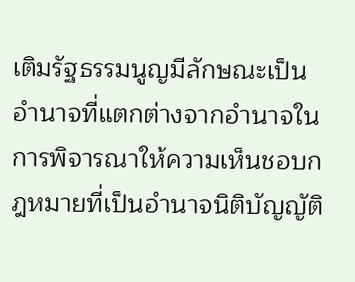เติมรัฐธรรมนูญมีลักษณะเป็นอำนาจที่แตกต่างจากอำนาจในการพิจารณาให้ความเห็นชอบกฎหมายที่เป็นอำนาจนิติบัญญัติ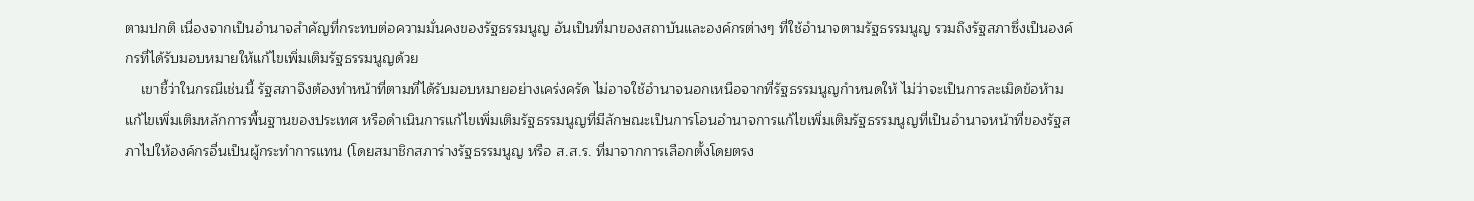ตามปกติ เนื่องจากเป็นอำนาจสำคัญที่กระทบต่อความมั่นคงของรัฐธรรมนูญ อันเป็นที่มาของสถาบันและองค์กรต่างๆ ที่ใช้อำนาจตามรัฐธรรมนูญ รวมถึงรัฐสภาซึ่งเป็นองค์กรที่ได้รับมอบหมายให้แก้ไขเพิ่มเติมรัฐธรรมนูญด้วย
    เขาชี้ว่าในกรณีเช่นนี้ รัฐสภาจึงต้องทำหน้าที่ตามที่ได้รับมอบหมายอย่างเคร่งครัด ไม่อาจใช้อำนาจนอกเหนือจากที่รัฐธรรมนูญกำหนดให้ ไม่ว่าจะเป็นการละเมิดข้อห้ามแก้ไขเพิ่มเติมหลักการพื้นฐานของประเทศ หรือดำเนินการแก้ไขเพิ่มเติมรัฐธรรมนูญที่มีลักษณะเป็นการโอนอำนาจการแก้ไขเพิ่มเติมรัฐธรรมนูญที่เป็นอำนาจหน้าที่ของรัฐสภาไปให้องค์กรอื่นเป็นผู้กระทำการแทน (โดยสมาชิกสภาร่างรัฐธรรมนูญ หรือ ส.ส.ร. ที่มาจากการเลือกตั้งโดยตรง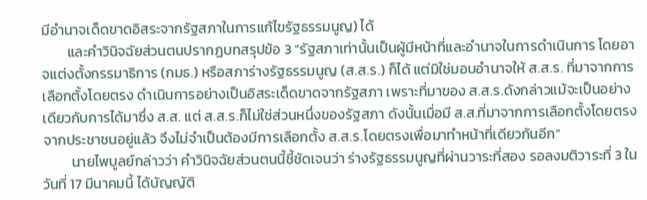มีอำนาจเด็ดขาดอิสระจากรัฐสภาในการแก้ไขรัฐธรรมนูญ) ได้
        และคำวินิจฉัยส่วนตนปรากฏบทสรุปข้อ 3 “รัฐสภาเท่านั้นเป็นผู้มีหน้าที่และอำนาจในการดำเนินการ โดยอาจแต่งตั้งกรรมาธิการ (กมธ.) หรือสภาร่างรัฐธรรมนูญ (ส.ส.ร.) ก็ได้ แต่มิใช่มอบอำนาจให้ ส.ส.ร. ที่มาจากการเลือกตั้งโดยตรง ดำเนินการอย่างเป็นอิสระเด็ดขาดจากรัฐสภา เพราะที่มาของ ส.ส.ร.ดังกล่าวแม้จะเป็นอย่างเดียวกับการได้มาซึ่ง ส.ส. แต่ ส.ส.ร.ก็ไม่ใช่ส่วนหนึ่งของรัฐสภา ดังนั้นเมื่อมี ส.ส.ที่มาจากการเลือกตั้งโดยตรงจากประชาชนอยู่แล้ว จึงไม่จำเป็นต้องมีการเลือกตั้ง ส.ส.ร.โดยตรงเพื่อมาทำหน้าที่เดียวกันอีก”
         นายไพบูลย์กล่าวว่า คำวินิจฉัยส่วนตนนี้ชี้ชัดเจนว่า ร่างรัฐธรรมนูญที่ผ่านวาระที่สอง รอลงมติวาระที่ 3 ในวันที่ 17 มีนาคมนี้ ได้บัญญัติ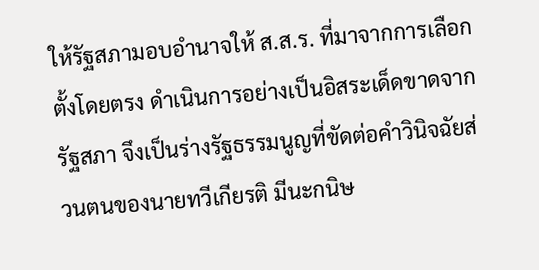ให้รัฐสภามอบอำนาจให้ ส.ส.ร. ที่มาจากการเลือกตั้งโดยตรง ดำเนินการอย่างเป็นอิสระเด็ดขาดจากรัฐสภา จึงเป็นร่างรัฐธรรมนูญที่ขัดต่อคำวินิจฉัยส่วนตนของนายทวีเกียรติ มีนะกนิษ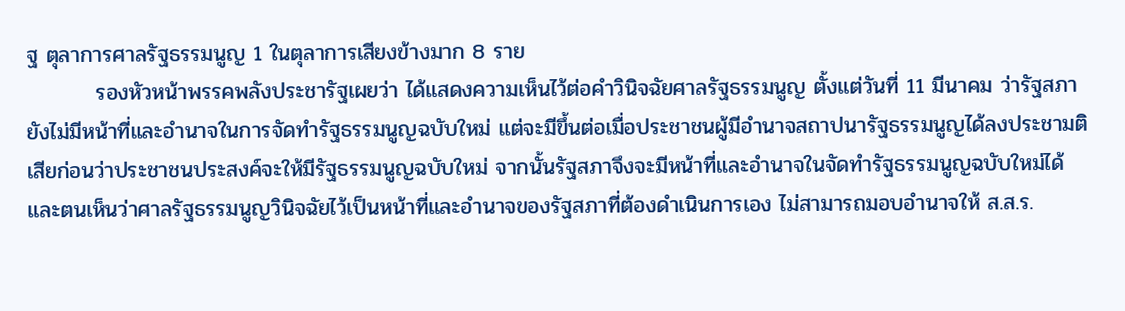ฐ ตุลาการศาลรัฐธรรมนูญ 1 ในตุลาการเสียงข้างมาก 8 ราย
         รองหัวหน้าพรรคพลังประชารัฐเผยว่า ได้แสดงความเห็นไว้ต่อคำวินิจฉัยศาลรัฐธรรมนูญ ตั้งแต่วันที่ 11 มีนาคม ว่ารัฐสภายังไม่มีหน้าที่และอำนาจในการจัดทำรัฐธรรมนูญฉบับใหม่ แต่จะมีขึ้นต่อเมื่อประชาชนผู้มีอำนาจสถาปนารัฐธรรมนูญได้ลงประชามติเสียก่อนว่าประชาชนประสงค์จะให้มีรัฐธรรมนูญฉบับใหม่ จากนั้นรัฐสภาจึงจะมีหน้าที่และอำนาจในจัดทำรัฐธรรมนูญฉบับใหม่ได้ และตนเห็นว่าศาลรัฐธรรมนูญวินิจฉัยไว้เป็นหน้าที่และอำนาจของรัฐสภาที่ต้องดำเนินการเอง ไม่สามารถมอบอำนาจให้ ส.ส.ร.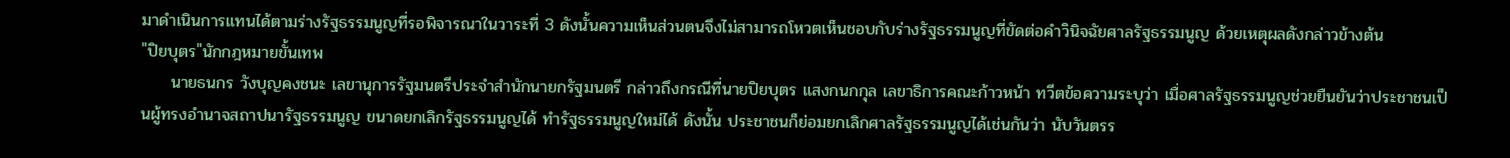มาดำเนินการแทนได้ตามร่างรัฐธรรมนูญที่รอพิจารณาในวาระที่ 3 ดังนั้นความเห็นส่วนตนจึงไม่สามารถโหวตเห็นชอบกับร่างรัฐธรรมนูญที่ขัดต่อคำวินิจฉัยศาลรัฐธรรมนูญ ด้วยเหตุผลดังกล่าวข้างต้น
"ปิยบุตร"นักกฎหมายขั้นเทพ
     นายธนกร วังบุญคงชนะ เลขานุการรัฐมนตรีประจำสำนักนายกรัฐมนตรี กล่าวถึงกรณีที่นายปิยบุตร แสงกนกกุล เลขาธิการคณะก้าวหน้า ทวีตข้อความระบุว่า เมื่อศาลรัฐธรรมนูญช่วยยืนยันว่าประชาชนเป็นผู้ทรงอำนาจสถาปนารัฐธรรมนูญ ขนาดยกเลิกรัฐธรรมนูญได้ ทำรัฐธรรมนูญใหม่ได้ ดังนั้น ประชาชนก็ย่อมยกเลิกศาลรัฐธรรมนูญได้เช่นกันว่า นับวันตรร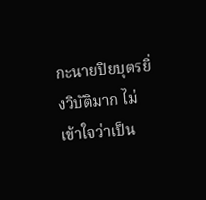กะนายปิยบุตรยิ่งวิบัติมาก ไม่เข้าใจว่าเป็น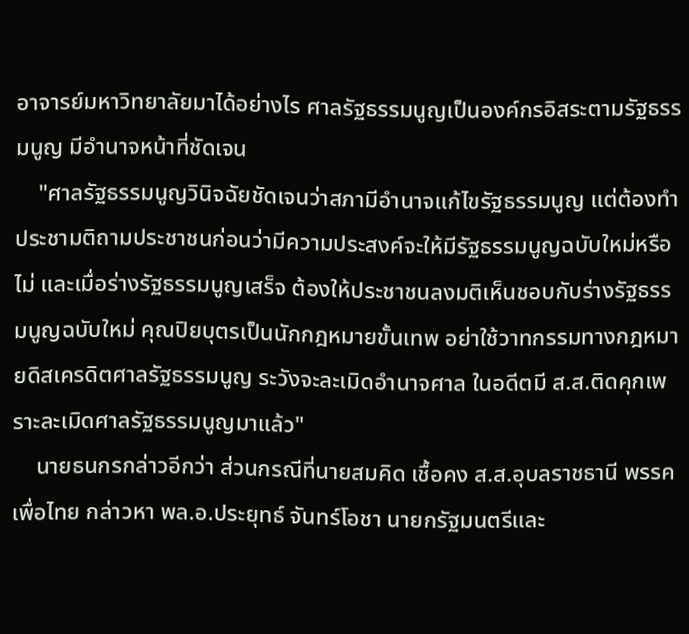อาจารย์มหาวิทยาลัยมาได้อย่างไร ศาลรัฐธรรมนูญเป็นองค์กรอิสระตามรัฐธรรมนูญ มีอำนาจหน้าที่ชัดเจน
    "ศาลรัฐธรรมนูญวินิจฉัยชัดเจนว่าสภามีอำนาจแก้ไขรัฐธรรมนูญ แต่ต้องทำประชามติถามประชาชนก่อนว่ามีความประสงค์จะให้มีรัฐธรรมนูญฉบับใหม่หรือไม่ และเมื่อร่างรัฐธรรมนูญเสร็จ ต้องให้ประชาชนลงมติเห็นชอบกับร่างรัฐธรรมนูญฉบับใหม่ คุณปิยบุตรเป็นนักกฎหมายขั้นเทพ อย่าใช้วาทกรรมทางกฎหมายดิสเครดิตศาลรัฐธรรมนูญ ระวังจะละเมิดอำนาจศาล ในอดีตมี ส.ส.ติดคุกเพราะละเมิดศาลรัฐธรรมนูญมาแล้ว"
    นายธนกรกล่าวอีกว่า ส่วนกรณีที่นายสมคิด เชื้อคง ส.ส.อุบลราชธานี พรรคเพื่อไทย กล่าวหา พล.อ.ประยุทธ์ จันทร์โอชา นายกรัฐมนตรีและ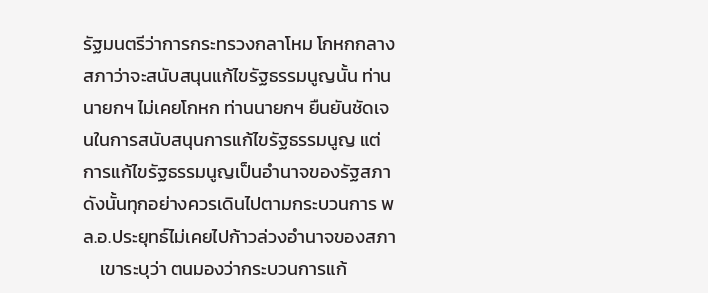รัฐมนตรีว่าการกระทรวงกลาโหม โกหกกลางสภาว่าจะสนับสนุนแก้ไขรัฐธรรมนูญนั้น ท่านนายกฯ ไม่เคยโกหก ท่านนายกฯ ยืนยันชัดเจนในการสนับสนุนการแก้ไขรัฐธรรมนูญ แต่การแก้ไขรัฐธรรมนูญเป็นอำนาจของรัฐสภา ดังนั้นทุกอย่างควรเดินไปตามกระบวนการ พล.อ.ประยุทธ์ไม่เคยไปก้าวล่วงอำนาจของสภา
    เขาระบุว่า ตนมองว่ากระบวนการแก้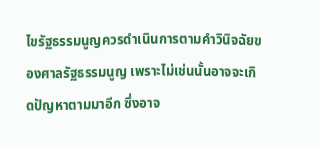ไขรัฐธรรมนูญควรดำเนินการตามคำวินิจฉัยของศาลรัฐธรรมนูญ เพราะไม่เช่นนั้นอาจจะเกิดปัญหาตามมาอีก ซึ่งอาจ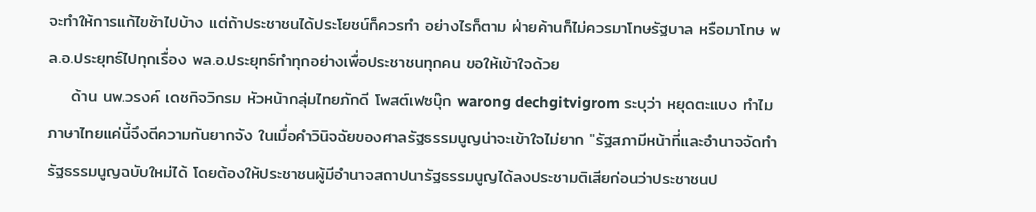จะทำให้การแก้ไขช้าไปบ้าง แต่ถ้าประชาชนได้ประโยชน์ก็ควรทำ อย่างไรก็ตาม ฝ่ายค้านก็ไม่ควรมาโทษรัฐบาล หรือมาโทษ พล.อ.ประยุทธ์ไปทุกเรื่อง พล.อ.ประยุทธ์ทำทุกอย่างเพื่อประชาชนทุกคน ขอให้เข้าใจด้วย
    ด้าน นพ.วรงค์ เดชกิจวิกรม หัวหน้ากลุ่มไทยภักดี โพสต์เฟซบุ๊ก warong dechgitvigrom ระบุว่า หยุดตะแบง ทำไมภาษาไทยแค่นี้จึงตีความกันยากจัง ในเมื่อคำวินิจฉัยของศาลรัฐธรรมนูญน่าจะเข้าใจไม่ยาก "รัฐสภามีหน้าที่และอำนาจจัดทำรัฐธรรมนูญฉบับใหม่ได้ โดยต้องให้ประชาชนผู้มีอำนาจสถาปนารัฐธรรมนูญได้ลงประชามติเสียก่อนว่าประชาชนป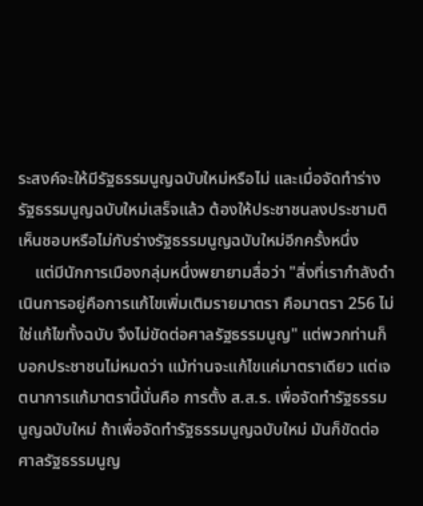ระสงค์จะให้มีรัฐธรรมนูญฉบับใหม่หรือไม่ และเมื่อจัดทำร่างรัฐธรรมนูญฉบับใหม่เสร็จแล้ว ต้องให้ประชาชนลงประชามติเห็นชอบหรือไม่กับร่างรัฐธรรมนูญฉบับใหม่อีกครั้งหนึ่ง
    แต่มีนักการเมืองกลุ่มหนึ่งพยายามสื่อว่า "สิ่งที่เรากำลังดำเนินการอยู่คือการแก้ไขเพิ่มเติมรายมาตรา คือมาตรา 256 ไม่ใช่แก้ไขทั้งฉบับ จึงไม่ขัดต่อศาลรัฐธรรมนูญ" แต่พวกท่านก็บอกประชาชนไม่หมดว่า แม้ท่านจะแก้ไขแค่มาตราเดียว แต่เจตนาการแก้มาตรานี้นั่นคือ การตั้ง ส.ส.ร. เพื่อจัดทำรัฐธรรมนูญฉบับใหม่ ถ้าเพื่อจัดทำรัฐธรรมนูญฉบับใหม่ มันก็ขัดต่อศาลรัฐธรรมนูญ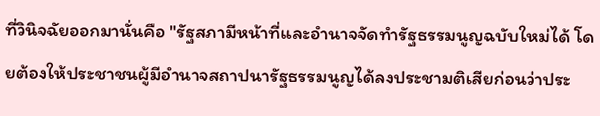ที่วินิจฉัยออกมานั่นคือ "รัฐสภามีหน้าที่และอำนาจจัดทำรัฐธรรมนูญฉบับใหม่ได้ โดยต้องให้ประชาชนผู้มีอำนาจสถาปนารัฐธรรมนูญได้ลงประชามติเสียก่อนว่าประ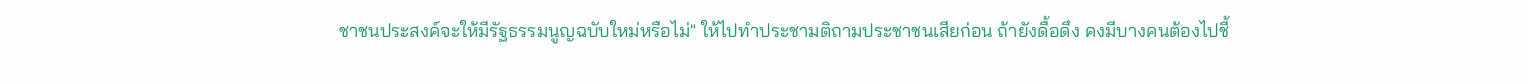ชาชนประสงค์จะให้มีรัฐธรรมนูญฉบับใหม่หรือไม่" ให้ไปทำประชามติถามประชาชนเสียก่อน ถ้ายังดื้อดึง คงมีบางคนต้องไปชี้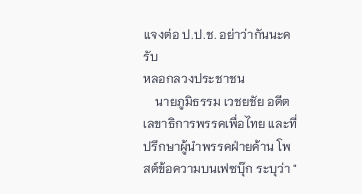แจงต่อ ป.ป.ช. อย่าว่ากันนะครับ
หลอกลวงประชาชน
    นายภูมิธรรม เวชยชัย อดีตเลขาธิการพรรคเพื่อไทย และที่ปรึกษาผู้นำพรรคฝ่ายค้าน โพสต์ข้อความบนเฟซบุ๊ก ระบุว่า "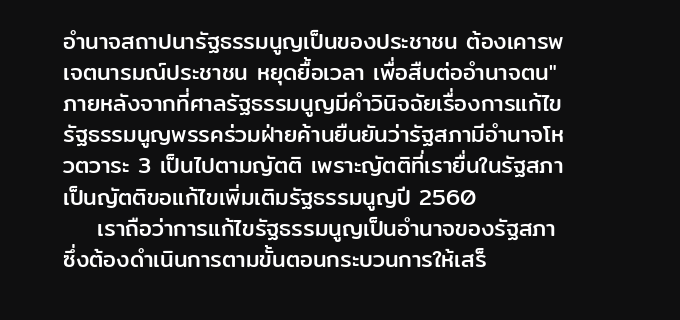อำนาจสถาปนารัฐธรรมนูญเป็นของประชาชน ต้องเคารพ เจตนารมณ์ประชาชน หยุดยื้อเวลา เพื่อสืบต่ออำนาจตน" ภายหลังจากที่ศาลรัฐธรรมนูญมีคำวินิจฉัยเรื่องการแก้ไขรัฐธรรมนูญพรรคร่วมฝ่ายค้านยืนยันว่ารัฐสภามีอำนาจโหวตวาระ 3 เป็นไปตามญัตติ เพราะญัตติที่เรายื่นในรัฐสภาเป็นญัตติขอแก้ไขเพิ่มเติมรัฐธรรมนูญปี 2560
    เราถือว่าการแก้ไขรัฐธรรมนูญเป็นอำนาจของรัฐสภา ซึ่งต้องดำเนินการตามขั้นตอนกระบวนการให้เสร็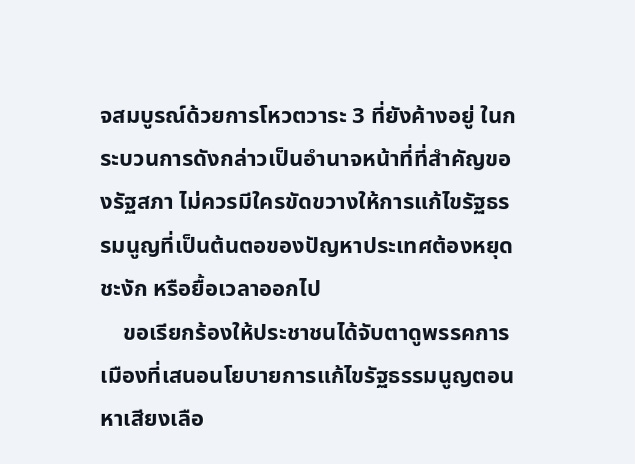จสมบูรณ์ด้วยการโหวตวาระ 3 ที่ยังค้างอยู่ ในกระบวนการดังกล่าวเป็นอำนาจหน้าที่ที่สำคัญของรัฐสภา ไม่ควรมีใครขัดขวางให้การแก้ไขรัฐธรรมนูญที่เป็นต้นตอของปัญหาประเทศต้องหยุดชะงัก หรือยื้อเวลาออกไป
    ขอเรียกร้องให้ประชาชนได้จับตาดูพรรคการเมืองที่เสนอนโยบายการแก้ไขรัฐธรรมนูญตอนหาเสียงเลือ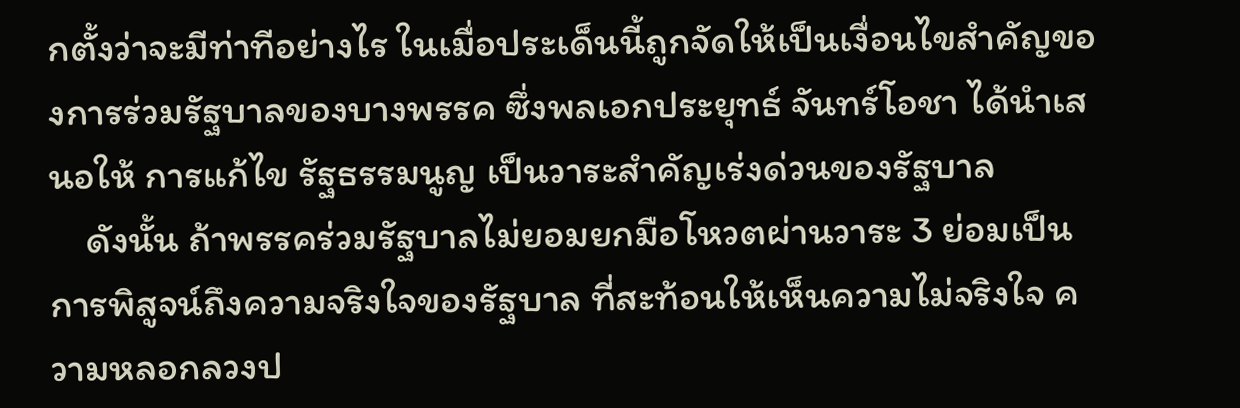กตั้งว่าจะมีท่าทีอย่างไร ในเมื่อประเด็นนี้ถูกจัดให้เป็นเงื่อนไขสำคัญของการร่วมรัฐบาลของบางพรรค ซึ่งพลเอกประยุทธ์ จันทร์โอชา ได้นำเสนอให้ การแก้ไข รัฐธรรมนูญ เป็นวาระสำคัญเร่งด่วนของรัฐบาล
    ดังนั้น ถ้าพรรคร่วมรัฐบาลไม่ยอมยกมือโหวตผ่านวาระ 3 ย่อมเป็นการพิสูจน์ถึงความจริงใจของรัฐบาล ที่สะท้อนให้เห็นความไม่จริงใจ ความหลอกลวงป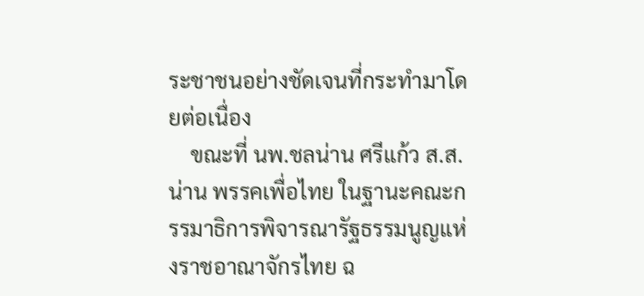ระชาชนอย่างชัดเจนที่กระทำมาโดยต่อเนื่อง
    ขณะที่ นพ.ชลน่าน ศรีแก้ว ส.ส.น่าน พรรคเพื่อไทย ในฐานะคณะกรรมาธิการพิจารณารัฐธรรมนูญแห่งราชอาณาจักรไทย ฉ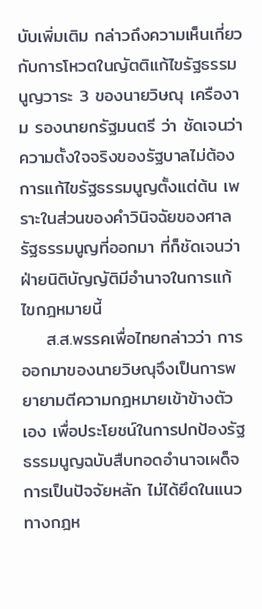บับเพิ่มเติม กล่าวถึงความเห็นเกี่ยวกับการโหวตในญัตติแก้ไขรัฐธรรมนูญวาระ 3 ของนายวิษณุ เครืองาม รองนายกรัฐมนตรี ว่า ชัดเจนว่าความตั้งใจจริงของรัฐบาลไม่ต้องการแก้ไขรัฐธรรมนูญตั้งแต่ต้น เพราะในส่วนของคำวินิจฉัยของศาลรัฐธรรมนูญที่ออกมา ที่ก็ชัดเจนว่าฝ่ายนิติบัญญัติมีอำนาจในการแก้ไขกฎหมายนี้
    ส.ส.พรรคเพื่อไทยกล่าวว่า การออกมาของนายวิษณุจึงเป็นการพยายามตีความกฎหมายเข้าข้างตัวเอง เพื่อประโยชน์ในการปกป้องรัฐธรรมนูญฉบับสืบทอดอำนาจเผด็จการเป็นปัจจัยหลัก ไม่ได้ยึดในแนวทางกฎห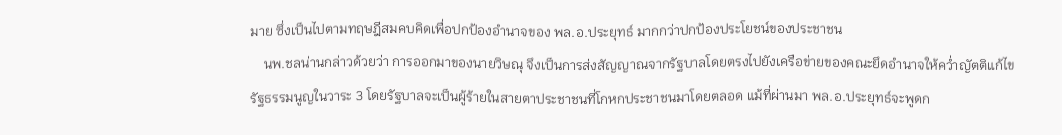มาย ซึ่งเป็นไปตามทฤษฎีสมคบคิดเพื่อปกป้องอำนาจของ พล.อ.ประยุทธ์ มากกว่าปกป้องประโยชน์ของประชาชน
    นพ.ชลน่านกล่าวด้วยว่า การออกมาของนายวิษณุ จึงเป็นการส่งสัญญาณจากรัฐบาลโดยตรงไปยังเครือข่ายของคณะยึดอำนาจให้คว่ำญัตติแก้ไขรัฐธรรมนูญในวาระ 3 โดยรัฐบาลจะเป็นผู้ร้ายในสายตาประชาชนที่โกหกประชาชนมาโดยตลอด แม้ที่ผ่านมา พล.อ.ประยุทธ์จะพูดก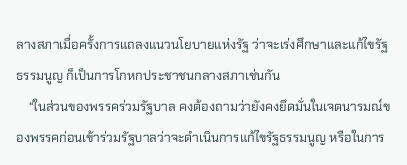ลางสภาเมื่อครั้งการแถลงแนวนโยบายแห่งรัฐ ว่าจะเร่งศึกษาและแก้ไขรัฐธรรมนูญ ก็เป็นการโกหกประชาชนกลางสภาเช่นกัน
    “ในส่วนของพรรคร่วมรัฐบาล คงต้องถามว่ายังคงยึดมั่นในเจตนารมณ์ของพรรคก่อนเข้าร่วมรัฐบาลว่าจะดำเนินการแก้ไขรัฐธรรมนูญ หรือในการ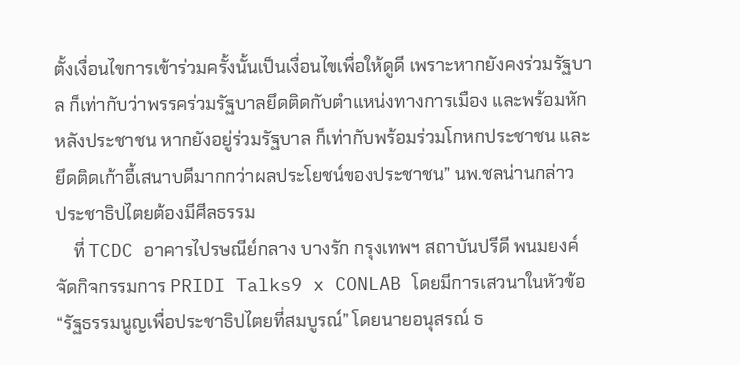ตั้งเงื่อนไขการเข้าร่วมครั้งนั้นเป็นเงื่อนไขเพื่อให้ดูดี เพราะหากยังคงร่วมรัฐบาล ก็เท่ากับว่าพรรคร่วมรัฐบาลยึดติดกับตำแหน่งทางการเมือง และพร้อมหักหลังประชาชน หากยังอยู่ร่วมรัฐบาล ก็เท่ากับพร้อมร่วมโกหกประชาชน และยึดติดเก้าอี้เสนาบดีมากกว่าผลประโยชน์ของประชาชน” นพ.ชลน่านกล่าว
ประชาธิปไตยต้องมีศีลธรรม
    ที่ TCDC อาคารไปรษณีย์กลาง บางรัก กรุงเทพฯ สถาบันปรีดี พนมยงค์ จัดกิจกรรมการ PRIDI Talks9 x CONLAB โดยมีการเสวนาในหัวข้อ “รัฐธรรมนูญเพื่อประชาธิปไตยที่สมบูรณ์” โดยนายอนุสรณ์ ธ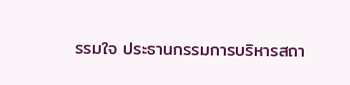รรมใจ ประธานกรรมการบริหารสถา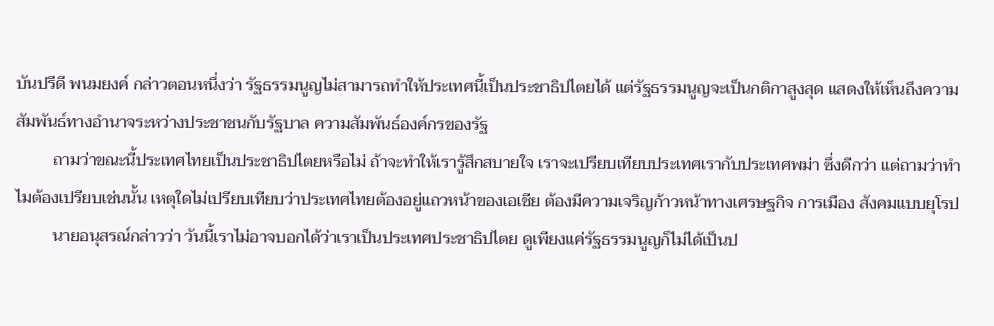บันปรีดี พนมยงค์ กล่าวตอนหนึ่งว่า รัฐธรรมนูญไม่สามารถทำให้ประเทศนี้เป็นประชาธิปไตยได้ แต่รัฐธรรมนูญจะเป็นกติกาสูงสุด แสดงให้เห็นถึงความสัมพันธ์ทางอำนาจระหว่างประชาชนกับรัฐบาล ความสัมพันธ์องค์กรของรัฐ
         ถามว่าขณะนี้ประเทศไทยเป็นประชาธิปไตยหรือไม่ ถ้าจะทำให้เรารู้สึกสบายใจ เราจะเปรียบเทียบประเทศเรากับประเทศพม่า ซึ่งดีกว่า แต่ถามว่าทำไมต้องเปรียบเช่นนั้น เหตุใดไม่เปรียบเทียบว่าประเทศไทยต้องอยู่แถวหน้าของเอเชีย ต้องมีความเจริญก้าวหน้าทางเศรษฐกิจ การเมือง สังคมแบบยุโรป
         นายอนุสรณ์กล่าวว่า วันนี้เราไม่อาจบอกได้ว่าเราเป็นประเทศประชาธิปไตย ดูเพียงแค่รัฐธรรมนูญก็ไม่ได้เป็นป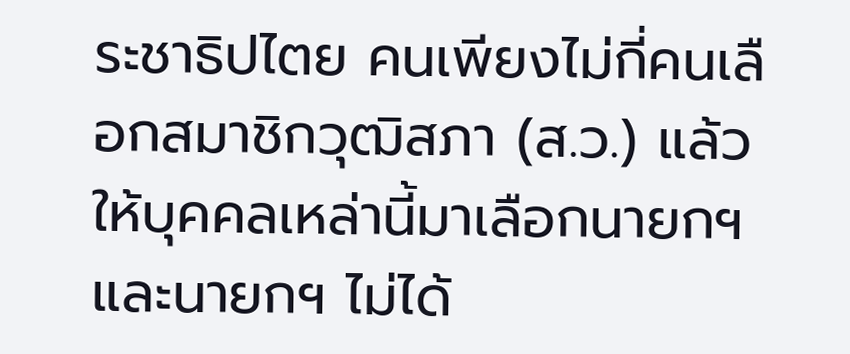ระชาธิปไตย คนเพียงไม่กี่คนเลือกสมาชิกวุฒิสภา (ส.ว.) แล้วให้บุคคลเหล่านี้มาเลือกนายกฯ และนายกฯ ไม่ได้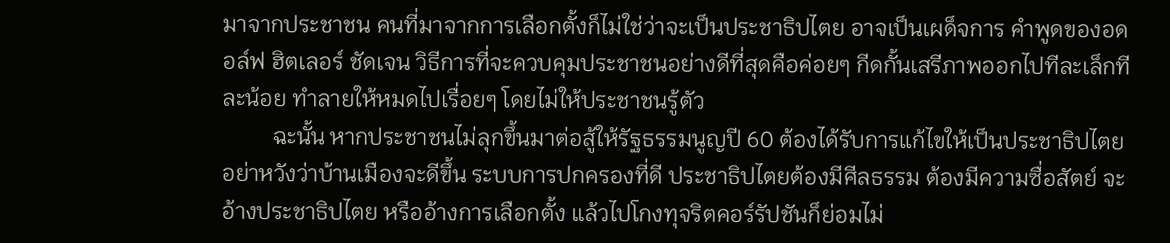มาจากประชาชน คนที่มาจากการเลือกตั้งก็ไม่ใช่ว่าจะเป็นประชาธิปไตย อาจเป็นเผด็จการ คำพูดของอดอล์ฟ ฮิตเลอร์ ชัดเจน วิธีการที่จะควบคุมประชาชนอย่างดีที่สุดคือค่อยๆ กีดกั้นเสรีภาพออกไปทีละเล็กทีละน้อย ทำลายให้หมดไปเรื่อยๆ โดยไม่ให้ประชาชนรู้ตัว
         ฉะนั้น หากประชาชนไม่ลุกขึ้นมาต่อสู้ให้รัฐธรรมนูญปี 60 ต้องได้รับการแก้ไขให้เป็นประชาธิปไตย อย่าหวังว่าบ้านเมืองจะดีขึ้น ระบบการปกครองที่ดี ประชาธิปไตยต้องมีศีลธรรม ต้องมีความซื่อสัตย์ จะอ้างประชาธิปไตย หรืออ้างการเลือกตั้ง แล้วไปโกงทุจริตคอร์รัปชันก็ย่อมไม่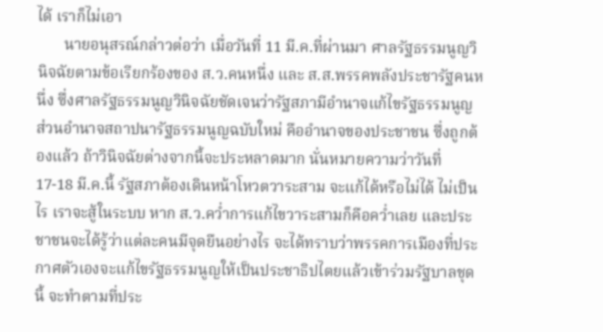ได้ เราก็ไม่เอา
       นายอนุสรณ์กล่าวต่อว่า เมื่อวันที่ 11 มี.ค.ที่ผ่านมา ศาลรัฐธรรมนูญวินิจฉัยตามข้อเรียกร้องของ ส.ว.คนหนึ่ง และ ส.ส.พรรคพลังประชารัฐคนหนึ่ง ซึ่งศาลรัฐธรรมนูญวินิจฉัยชัดเจนว่ารัฐสภามีอำนาจแก้ไขรัฐธรรมนูญ ส่วนอำนาจสถาปนารัฐธรรมนูญฉบับใหม่ คืออำนาจของประชาชน ซึ่งถูกต้องแล้ว ถ้าวินิจฉัยต่างจากนี้จะประหลาดมาก นั่นหมายความว่าวันที่ 17-18 มี.ค.นี้ รัฐสภาต้องเดินหน้าโหวตวาระสาม จะแก้ได้หรือไม่ได้ ไม่เป็นไร เราจะสู้ในระบบ หาก ส.ว.คว่ำการแก้ไขวาระสามก็คือคว่ำเลย และประชาชนจะได้รู้ว่าแต่ละคนมีจุดยืนอย่างไร จะได้ทราบว่าพรรคการเมืองที่ประกาศตัวเองจะแก้ไขรัฐธรรมนูญให้เป็นประชาธิปไตยแล้วเข้าร่วมรัฐบาลชุดนี้ จะทำตามที่ประ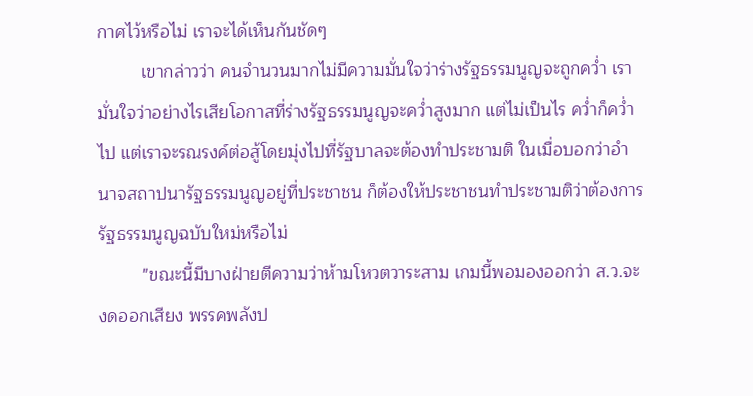กาศไว้หรือไม่ เราจะได้เห็นกันชัดๆ
         เขากล่าวว่า คนจำนวนมากไม่มีความมั่นใจว่าร่างรัฐธรรมนูญจะถูกคว่ำ เรามั่นใจว่าอย่างไรเสียโอกาสที่ร่างรัฐธรรมนูญจะคว่ำสูงมาก แต่ไม่เป็นไร คว่ำก็คว่ำไป แต่เราจะรณรงค์ต่อสู้โดยมุ่งไปที่รัฐบาลจะต้องทำประชามติ ในเมื่อบอกว่าอำนาจสถาปนารัฐธรรมนูญอยู่ที่ประชาชน ก็ต้องให้ประชาชนทำประชามติว่าต้องการรัฐธรรมนูญฉบับใหม่หรือไม่
         "ขณะนี้มีบางฝ่ายตีความว่าห้ามโหวตวาระสาม เกมนี้พอมองออกว่า ส.ว.จะงดออกเสียง พรรคพลังป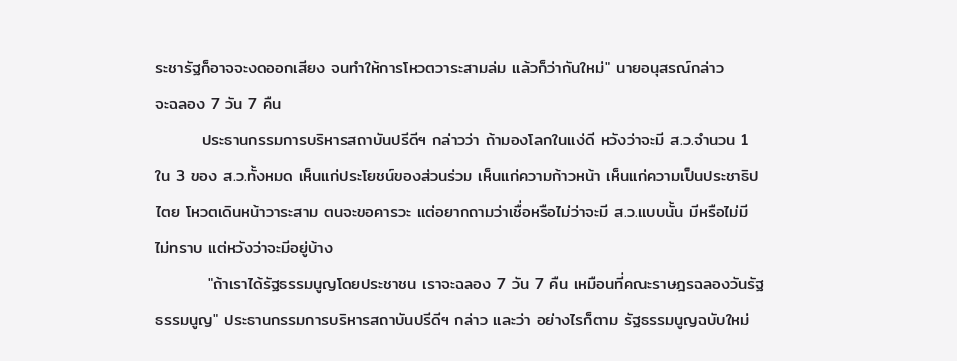ระชารัฐก็อาจจะงดออกเสียง จนทำให้การโหวตวาระสามล่ม แล้วก็ว่ากันใหม่" นายอนุสรณ์กล่าว
จะฉลอง 7 วัน 7 คืน
        ประธานกรรมการบริหารสถาบันปรีดีฯ กล่าวว่า ถ้ามองโลกในแง่ดี หวังว่าจะมี ส.ว.จำนวน 1 ใน 3 ของ ส.ว.ทั้งหมด เห็นแก่ประโยชน์ของส่วนร่วม เห็นแก่ความก้าวหน้า เห็นแก่ความเป็นประชาธิปไตย โหวตเดินหน้าวาระสาม ตนจะขอคารวะ แต่อยากถามว่าเชื่อหรือไม่ว่าจะมี ส.ว.แบบนั้น มีหรือไม่มี ไม่ทราบ แต่หวังว่าจะมีอยู่บ้าง
         "ถ้าเราได้รัฐธรรมนูญโดยประชาชน เราจะฉลอง 7 วัน 7 คืน เหมือนที่คณะราษฎรฉลองวันรัฐธรรมนูญ" ประธานกรรมการบริหารสถาบันปรีดีฯ กล่าว และว่า อย่างไรก็ตาม รัฐธรรมนูญฉบับใหม่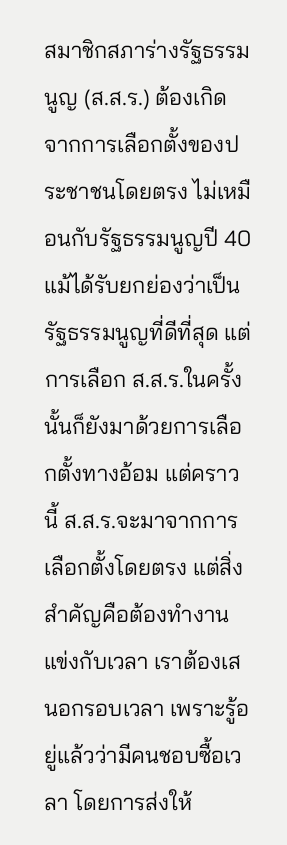สมาชิกสภาร่างรัฐธรรมนูญ (ส.ส.ร.) ต้องเกิดจากการเลือกตั้งของประชาชนโดยตรง ไม่เหมือนกับรัฐธรรมนูญปี 40 แม้ได้รับยกย่องว่าเป็นรัฐธรรมนูญที่ดีที่สุด แต่การเลือก ส.ส.ร.ในครั้งนั้นก็ยังมาด้วยการเลือกตั้งทางอ้อม แต่คราวนี้ ส.ส.ร.จะมาจากการเลือกตั้งโดยตรง แต่สิ่งสำคัญคือต้องทำงานแข่งกับเวลา เราต้องเสนอกรอบเวลา เพราะรู้อยู่แล้วว่ามีคนชอบซื้อเวลา โดยการส่งให้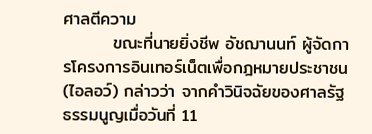ศาลตีความ
        ขณะที่นายยิ่งชีพ อัชฌานนท์ ผู้จัดการโครงการอินเทอร์เน็ตเพื่อกฎหมายประชาชน (ไอลอว์) กล่าวว่า จากคำวินิจฉัยของศาลรัฐธรรมนูญเมื่อวันที่ 11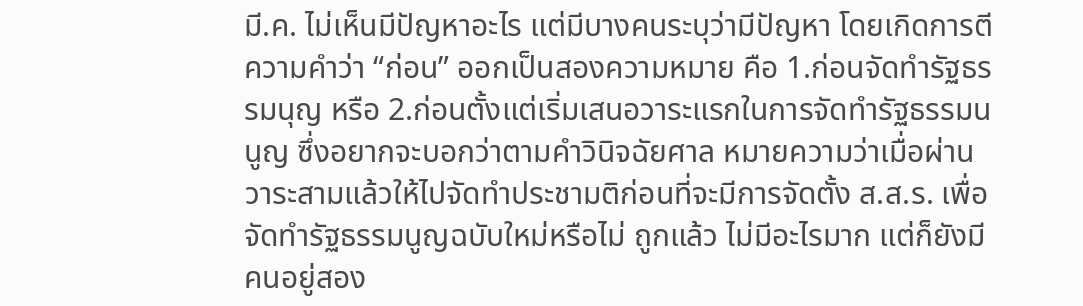มี.ค. ไม่เห็นมีปัญหาอะไร แต่มีบางคนระบุว่ามีปัญหา โดยเกิดการตีความคำว่า “ก่อน” ออกเป็นสองความหมาย คือ 1.ก่อนจัดทำรัฐธรรมนุญ หรือ 2.ก่อนตั้งแต่เริ่มเสนอวาระแรกในการจัดทำรัฐธรรมนนูญ ซึ่งอยากจะบอกว่าตามคำวินิจฉัยศาล หมายความว่าเมื่อผ่านวาระสามแล้วให้ไปจัดทำประชามติก่อนที่จะมีการจัดตั้ง ส.ส.ร. เพื่อจัดทำรัฐธรรมนูญฉบับใหม่หรือไม่ ถูกแล้ว ไม่มีอะไรมาก แต่ก็ยังมีคนอยู่สอง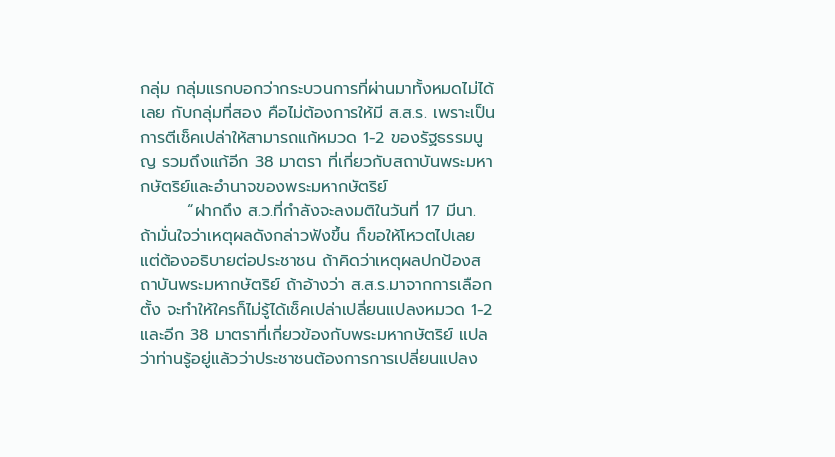กลุ่ม กลุ่มแรกบอกว่ากระบวนการที่ผ่านมาทั้งหมดไม่ได้เลย กับกลุ่มที่สอง คือไม่ต้องการให้มี ส.ส.ร. เพราะเป็นการตีเช็คเปล่าให้สามารถแก้หมวด 1-2 ของรัฐธรรมนูญ รวมถึงแก้อีก 38 มาตรา ที่เกี่ยวกับสถาบันพระมหากษัตริย์และอำนาจของพระมหากษัตริย์
        “ฝากถึง ส.ว.ที่กำลังจะลงมติในวันที่ 17 มีนา. ถ้ามั่นใจว่าเหตุผลดังกล่าวฟังขึ้น ก็ขอให้โหวตไปเลย แต่ต้องอธิบายต่อประชาชน ถ้าคิดว่าเหตุผลปกป้องสถาบันพระมหากษัตริย์ ถ้าอ้างว่า ส.ส.ร.มาจากการเลือกตั้ง จะทำให้ใครก็ไม่รู้ได้เช็คเปล่าเปลี่ยนแปลงหมวด 1-2 และอีก 38 มาตราที่เกี่ยวข้องกับพระมหากษัตริย์ แปลว่าท่านรู้อยู่แล้วว่าประชาชนต้องการการเปลี่ยนแปลง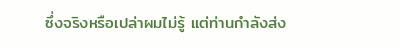ซึ่งจริงหรือเปล่าผมไม่รู้ แต่ท่านกำลังส่ง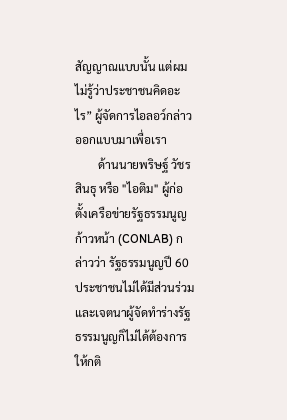สัญญาณแบบนั้น แต่ผมไม่รู้ว่าประชาชนคิดอะไร” ผู้จัดการไอลอว์กล่าว
ออกแบบมาเพื่อเรา
        ด้านนายพริษฐ์ วัชรสินธุ หรือ "ไอติม" ผู้ก่อตั้งเครือข่ายรัฐธรรมนูญก้าวหน้า (CONLAB) กล่าวว่า รัฐธรรมนูญปี 60 ประชาชนไม่ได้มีส่วนร่วม และเจตนาผู้จัดทำร่างรัฐธรรมนูญก็ไม่ได้ต้องการให้กติ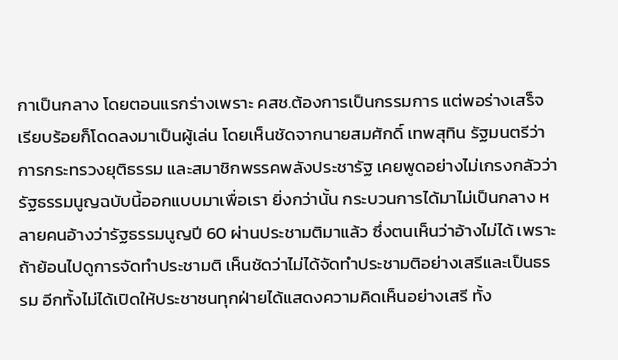กาเป็นกลาง โดยตอนแรกร่างเพราะ คสช.ต้องการเป็นกรรมการ แต่พอร่างเสร็จเรียบร้อยก็โดดลงมาเป็นผู้เล่น โดยเห็นชัดจากนายสมศักดิ์ เทพสุทิน รัฐมนตรีว่าการกระทรวงยุติธรรม และสมาชิกพรรคพลังประชารัฐ เคยพูดอย่างไม่เกรงกลัวว่ารัฐธรรมนูญฉบับนี้ออกแบบมาเพื่อเรา ยิ่งกว่านั้น กระบวนการได้มาไม่เป็นกลาง หลายคนอ้างว่ารัฐธรรมนูญปี 60 ผ่านประชามติมาแล้ว ซึ่งตนเห็นว่าอ้างไม่ได้ เพราะถ้าย้อนไปดูการจัดทำประชามติ เห็นชัดว่าไม่ได้จัดทำประชามติอย่างเสรีและเป็นธรรม อีกทั้งไม่ได้เปิดให้ประชาชนทุกฝ่ายได้แสดงความคิดเห็นอย่างเสรี ทั้ง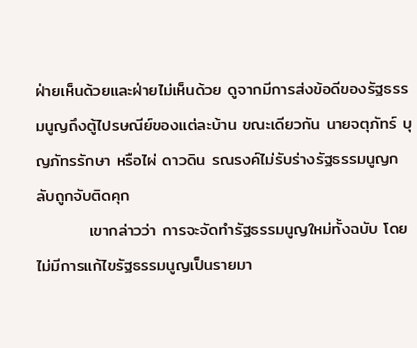ฝ่ายเห็นด้วยและฝ่ายไม่เห็นด้วย ดูจากมีการส่งข้อดีของรัฐธรรมนูญถึงตู้ไปรษณีย์ของแต่ละบ้าน ขณะเดียวกัน นายจตุภัทร์ บุญภัทรรักษา หรือไผ่ ดาวดิน รณรงค์ไม่รับร่างรัฐธรรมนูญกลับถูกจับติดคุก
         เขากล่าวว่า การจะจัดทำรัฐธรรมนูญใหม่ทั้งฉบับ โดยไม่มีการแก้ไขรัฐธรรมนูญเป็นรายมา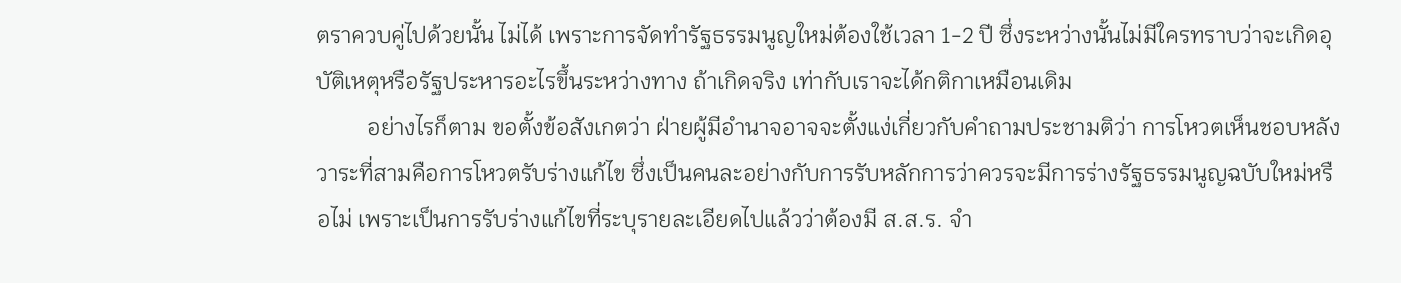ตราควบคู่ไปด้วยนั้น ไม่ได้ เพราะการจัดทำรัฐธรรมนูญใหม่ต้องใช้เวลา 1-2 ปี ซึ่งระหว่างนั้นไม่มีใครทราบว่าจะเกิดอุบัติเหตุหรือรัฐประหารอะไรขึ้นระหว่างทาง ถ้าเกิดจริง เท่ากับเราจะได้กติกาเหมือนเดิม
         อย่างไรก็ตาม ขอตั้งข้อสังเกตว่า ฝ่ายผู้มีอำนาจอาจจะตั้งแง่เกี่ยวกับคำถามประชามติว่า การโหวตเห็นชอบหลังวาระที่สามคือการโหวตรับร่างแก้ไข ซึ่งเป็นคนละอย่างกับการรับหลักการว่าควรจะมีการร่างรัฐธรรมนูญฉบับใหม่หรือไม่ เพราะเป็นการรับร่างแก้ไขที่ระบุรายละเอียดไปแล้วว่าต้องมี ส.ส.ร. จำ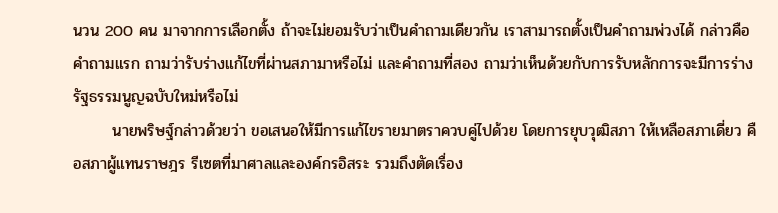นวน 200 คน มาจากการเลือกตั้ง ถ้าจะไม่ยอมรับว่าเป็นคำถามเดียวกัน เราสามารถตั้งเป็นคำถามพ่วงได้ กล่าวคือคำถามแรก ถามว่ารับร่างแก้ไขที่ผ่านสภามาหรือไม่ และคำถามที่สอง ถามว่าเห็นด้วยกับการรับหลักการจะมีการร่างรัฐธรรมนูญฉบับใหม่หรือไม่
       นายพริษฐ์กล่าวด้วยว่า ขอเสนอให้มีการแก้ไขรายมาตราควบคู่ไปด้วย โดยการยุบวุฒิสภา ให้เหลือสภาเดี่ยว คือสภาผู้แทนราษฎร รีเซตที่มาศาลและองค์กรอิสระ รวมถึงตัดเรื่อง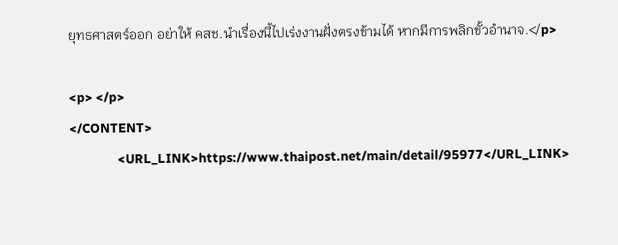ยุทธศาสตร์ออก อย่าให้ คสช.นำเรื่องนี้ไปเร่งงานฝั่งตรงข้ามได้ หากมีการพลิกขั้วอำนาจ.</p>

<p> </p>
</CONTENT>
                <URL_LINK>https://www.thaipost.net/main/detail/95977</URL_LINK>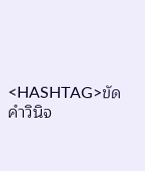<HASHTAG>ขัดคำวินิจ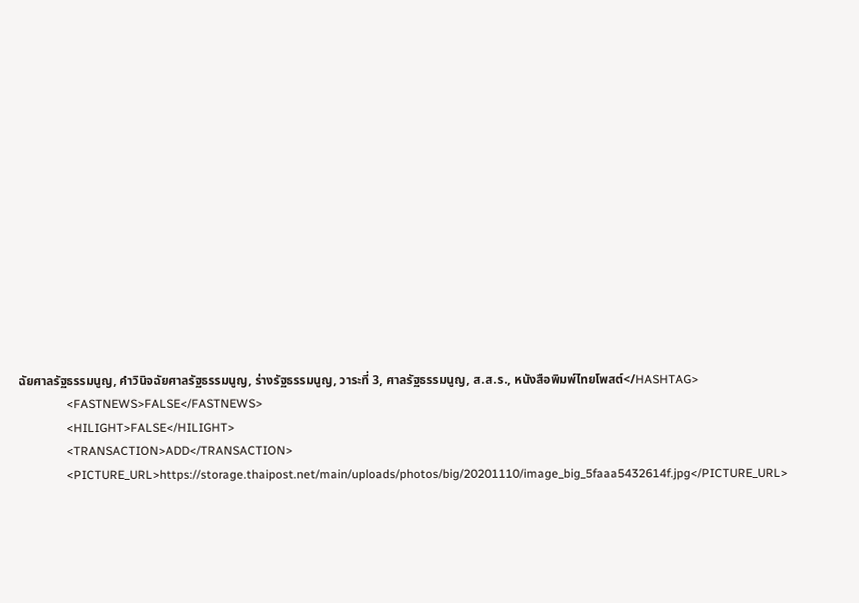ฉัยศาลรัฐธรรมนูญ, คำวินิจฉัยศาลรัฐธรรมนูญ, ร่างรัฐธรรมนูญ, วาระที่ 3, ศาลรัฐธรรมนูญ, ส.ส.ร., หนังสือพิมพ์ไทยโพสต์</HASHTAG>
                <FASTNEWS>FALSE</FASTNEWS>
                <HILIGHT>FALSE</HILIGHT>
                <TRANSACTION>ADD</TRANSACTION>
                <PICTURE_URL>https://storage.thaipost.net/main/uploads/photos/big/20201110/image_big_5faaa5432614f.jpg</PICTURE_URL>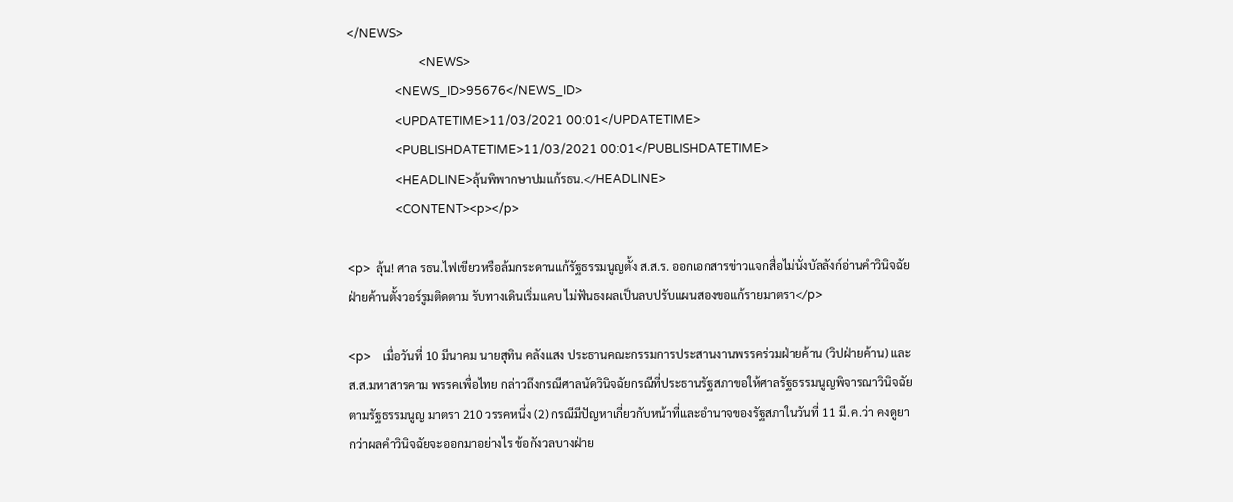</NEWS>
                        <NEWS>
                <NEWS_ID>95676</NEWS_ID>
                <UPDATETIME>11/03/2021 00:01</UPDATETIME>
                <PUBLISHDATETIME>11/03/2021 00:01</PUBLISHDATETIME>
                <HEADLINE>ลุ้นพิพากษาปมแก้รธน.</HEADLINE>
                <CONTENT><p></p>

<p>  ลุ้น! ศาล รธน.ไฟเขียวหรือล้มกระดานแก้รัฐธรรมนูญตั้ง ส.ส.ร. ออกเอกสารข่าวแจกสื่อไม่นั่งบัลลังก์อ่านคำวินิจฉัย ฝ่ายค้านตั้งวอร์รูมติดตาม รับทางเดินเริ่มแคบ ไม่ฟันธงผลเป็นลบปรับแผนสองขอแก้รายมาตรา</p>

<p>    เมื่อวันที่ 10 มีนาคม นายสุทิน คลังแสง ประธานคณะกรรมการประสานงานพรรคร่วมฝ่ายค้าน (วิปฝ่ายค้าน) และ ส.ส.มหาสารคาม พรรคเพื่อไทย กล่าวถึงกรณีศาลนัดวินิจฉัยกรณีที่ประธานรัฐสภาขอให้ศาลรัฐธรรมนูญพิจารณาวินิจฉัยตามรัฐธรรมนูญ มาตรา 210 วรรคหนึ่ง (2) กรณีมีปัญหาเกี่ยวกับหน้าที่และอำนาจของรัฐสภาในวันที่ 11 มี.ค.ว่า คงดูยากว่าผลคำวินิจฉัยจะออกมาอย่างไร ข้อกังวลบางฝ่าย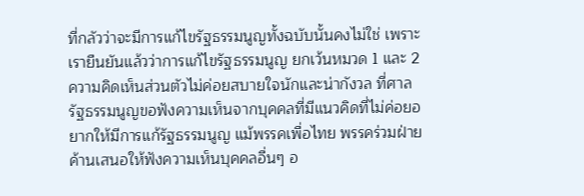ที่กลัวว่าจะมีการแก้ไขรัฐธรรมนูญทั้งฉบับนั้นคงไม่ใช่ เพราะเรายืนยันแล้วว่าการแก้ไขรัฐธรรมนูญ ยกเว้นหมวด 1 และ 2 ความคิดเห็นส่วนตัวไม่ค่อยสบายใจนักและน่ากังวล ที่ศาลรัฐธรรมนูญขอฟังความเห็นจากบุคคลที่มีแนวคิดที่ไม่ค่อยอยากให้มีการแก้รัฐธรรมนูญ แม้พรรคเพื่อไทย พรรคร่วมฝ่ายค้านเสนอให้ฟังความเห็นบุคคลอื่นๆ อ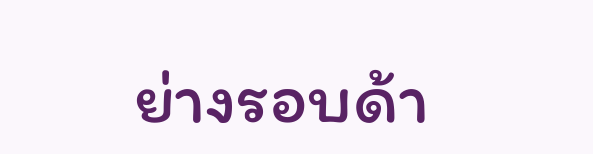ย่างรอบด้า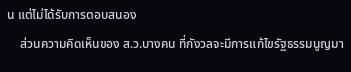น แต่ไม่ได้รับการตอบสนอง
    ส่วนความคิดเห็นของ ส.ว.บางคน ที่กังวลจะมีการแก้ไขรัฐธรรมนูญมา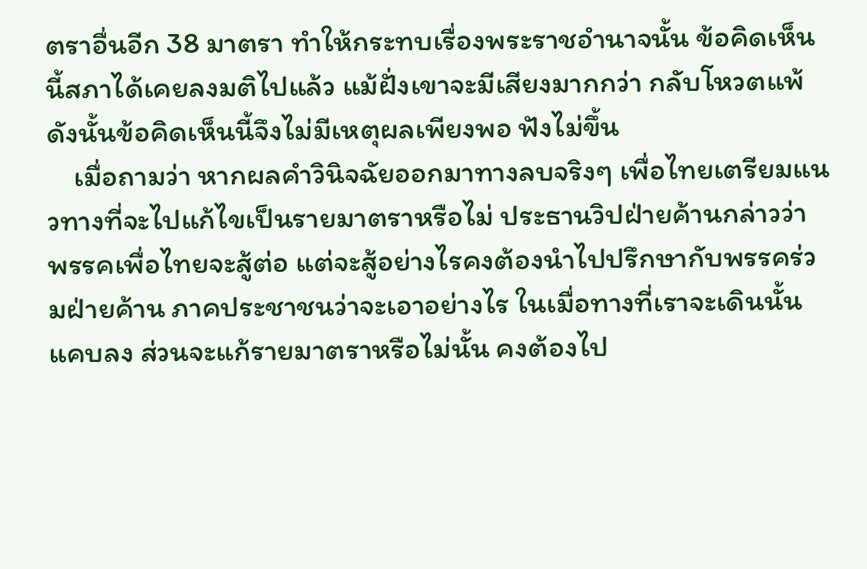ตราอื่นอีก 38 มาตรา ทำให้กระทบเรื่องพระราชอำนาจนั้น ข้อคิดเห็นนี้สภาได้เคยลงมติไปแล้ว แม้ฝั่งเขาจะมีเสียงมากกว่า กลับโหวตแพ้ ดังนั้นข้อคิดเห็นนี้จึงไม่มีเหตุผลเพียงพอ ฟังไม่ขึ้น
    เมื่อถามว่า หากผลคำวินิจฉัยออกมาทางลบจริงๆ เพื่อไทยเตรียมแนวทางที่จะไปแก้ไขเป็นรายมาตราหรือไม่ ประธานวิปฝ่ายค้านกล่าวว่า พรรคเพื่อไทยจะสู้ต่อ แต่จะสู้อย่างไรคงต้องนำไปปรึกษากับพรรคร่วมฝ่ายค้าน ภาคประชาชนว่าจะเอาอย่างไร ในเมื่อทางที่เราจะเดินนั้นแคบลง ส่วนจะแก้รายมาตราหรือไม่นั้น คงต้องไป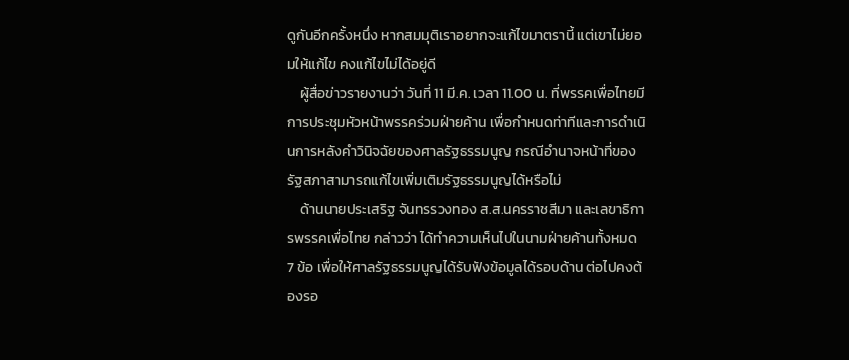ดูกันอีกครั้งหนึ่ง หากสมมุติเราอยากจะแก้ไขมาตรานี้ แต่เขาไม่ยอมให้แก้ไข คงแก้ไขไม่ได้อยู่ดี
    ผู้สื่อข่าวรายงานว่า วันที่ 11 มี.ค. เวลา 11.00 น. ที่พรรคเพื่อไทยมีการประชุมหัวหน้าพรรคร่วมฝ่ายค้าน เพื่อกำหนดท่าทีและการดำเนินการหลังคำวินิจฉัยของศาลรัฐธรรมนูญ กรณีอำนาจหน้าที่ของรัฐสภาสามารถแก้ไขเพิ่มเติมรัฐธรรมนูญได้หรือไม่
    ด้านนายประเสริฐ จันทรรวงทอง ส.ส.นครราชสีมา และเลขาธิการพรรคเพื่อไทย กล่าวว่า ได้ทำความเห็นไปในนามฝ่ายค้านทั้งหมด 7 ข้อ เพื่อให้ศาลรัฐธรรมนูญได้รับฟังข้อมูลได้รอบด้าน ต่อไปคงต้องรอ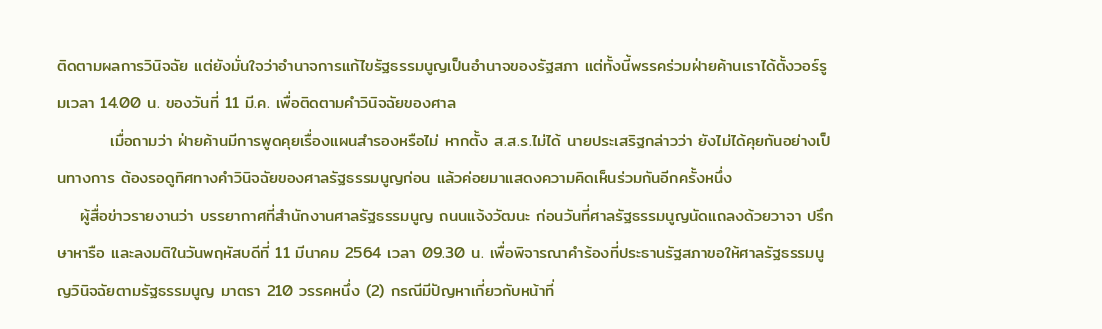ติดตามผลการวินิจฉัย แต่ยังมั่นใจว่าอำนาจการแก้ไขรัฐธรรมนูญเป็นอำนาจของรัฐสภา แต่ทั้งนี้พรรคร่วมฝ่ายค้านเราได้ตั้งวอร์รูมเวลา 14.00 น. ของวันที่ 11 มี.ค. เพื่อติดตามคำวินิจฉัยของศาล
         เมื่อถามว่า ฝ่ายค้านมีการพูดคุยเรื่องแผนสำรองหรือไม่ หากตั้ง ส.ส.ร.ไม่ได้ นายประเสริฐกล่าวว่า ยังไม่ได้คุยกันอย่างเป็นทางการ ต้องรอดูทิศทางคำวินิจฉัยของศาลรัฐธรรมนูญก่อน แล้วค่อยมาแสดงความคิดเห็นร่วมกันอีกครั้งหนึ่ง
    ผู้สื่อข่าวรายงานว่า บรรยากาศที่สำนักงานศาลรัฐธรรมนูญ ถนนแจ้งวัฒนะ ก่อนวันที่ศาลรัฐธรรมนูญนัดแถลงด้วยวาจา ปรึกษาหารือ และลงมติในวันพฤหัสบดีที่ 11 มีนาคม 2564 เวลา 09.30 น. เพื่อพิจารณาคำร้องที่ประธานรัฐสภาขอให้ศาลรัฐธรรมนูญวินิจฉัยตามรัฐธรรมนูญ มาตรา 210 วรรคหนึ่ง (2) กรณีมีปัญหาเกี่ยวกับหน้าที่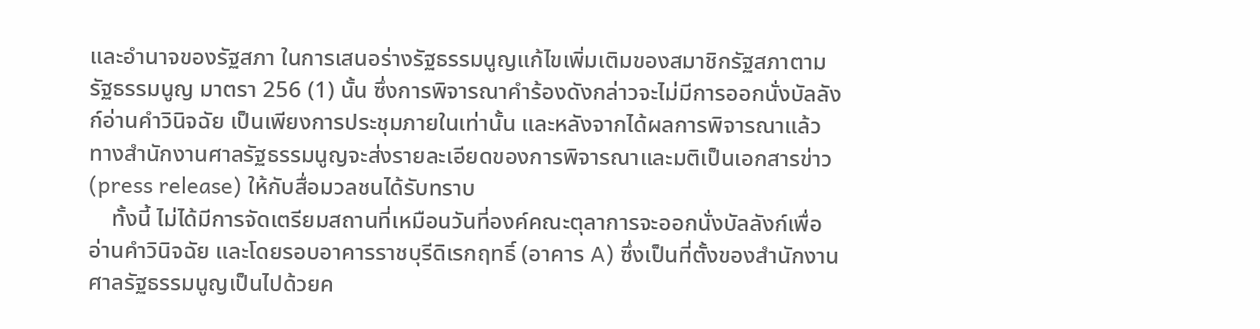และอำนาจของรัฐสภา ในการเสนอร่างรัฐธรรมนูญแก้ไขเพิ่มเติมของสมาชิกรัฐสภาตามรัฐธรรมนูญ มาตรา 256 (1) นั้น ซึ่งการพิจารณาคำร้องดังกล่าวจะไม่มีการออกนั่งบัลลังก์อ่านคำวินิจฉัย เป็นเพียงการประชุมภายในเท่านั้น และหลังจากได้ผลการพิจารณาแล้ว ทางสำนักงานศาลรัฐธรรมนูญจะส่งรายละเอียดของการพิจารณาและมติเป็นเอกสารข่าว (press release) ให้กับสื่อมวลชนได้รับทราบ
    ทั้งนี้ ไม่ได้มีการจัดเตรียมสถานที่เหมือนวันที่องค์คณะตุลาการจะออกนั่งบัลลังก์เพื่ออ่านคำวินิจฉัย และโดยรอบอาคารราชบุรีดิเรกฤทธิ์ (อาคาร A) ซึ่งเป็นที่ตั้งของสำนักงานศาลรัฐธรรมนูญเป็นไปด้วยค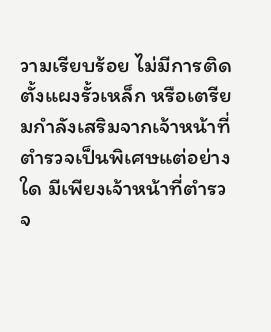วามเรียบร้อย ไม่มีการติดตั้งแผงรั้วเหล็ก หรือเตรียมกำลังเสริมจากเจ้าหน้าที่ตำรวจเป็นพิเศษแต่อย่างใด มีเพียงเจ้าหน้าที่ตำรวจ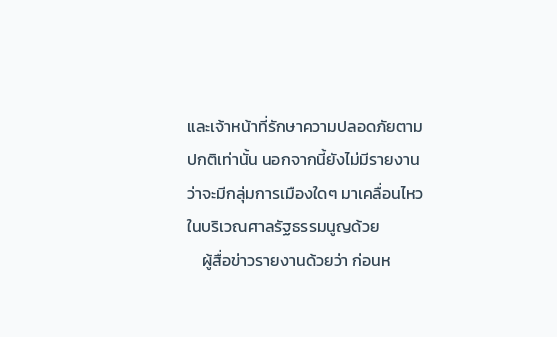และเจ้าหน้าที่รักษาความปลอดภัยตามปกติเท่านั้น นอกจากนี้ยังไม่มีรายงานว่าจะมีกลุ่มการเมืองใดๆ มาเคลื่อนไหว ในบริเวณศาลรัฐธรรมนูญด้วย
    ผู้สื่อข่าวรายงานด้วยว่า ก่อนห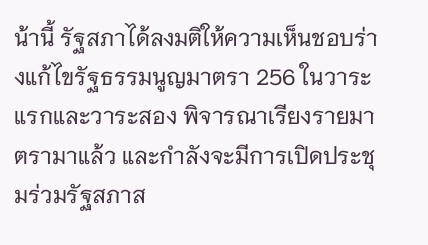น้านี้ รัฐสภาได้ลงมติให้ความเห็นชอบร่างแก้ไขรัฐธรรมนูญมาตรา 256 ในวาระแรกและวาระสอง พิจารณาเรียงรายมาตรามาแล้ว และกำลังจะมีการเปิดประชุมร่วมรัฐสภาส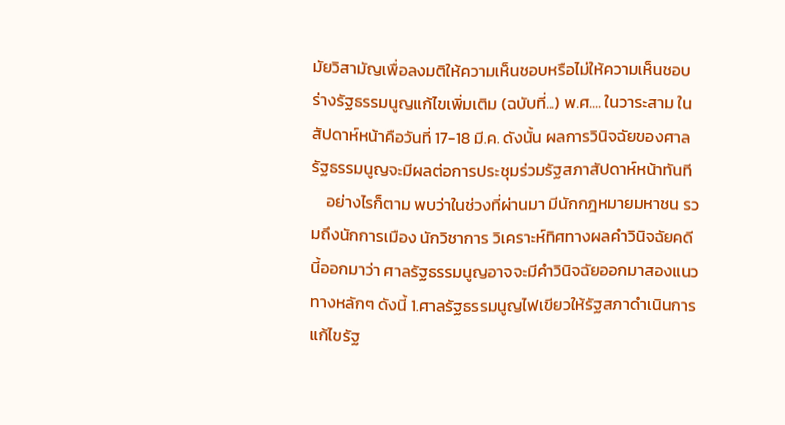มัยวิสามัญเพื่อลงมติให้ความเห็นชอบหรือไม่ให้ความเห็นชอบร่างรัฐธรรมนูญแก้ไขเพิ่มเติม (ฉบับที่...) พ.ศ.... ในวาระสาม ในสัปดาห์หน้าคือวันที่ 17-18 มี.ค. ดังนั้น ผลการวินิจฉัยของศาลรัฐธรรมนูญจะมีผลต่อการประชุมร่วมรัฐสภาสัปดาห์หน้าทันที
    อย่างไรก็ตาม พบว่าในช่วงที่ผ่านมา มีนักกฎหมายมหาชน รวมถึงนักการเมือง นักวิชาการ วิเคราะห์ทิศทางผลคำวินิจฉัยคดีนี้ออกมาว่า ศาลรัฐธรรมนูญอาจจะมีคำวินิจฉัยออกมาสองแนวทางหลักๆ ดังนี้ 1.ศาลรัฐธรรมนูญไฟเขียวให้รัฐสภาดำเนินการแก้ไขรัฐ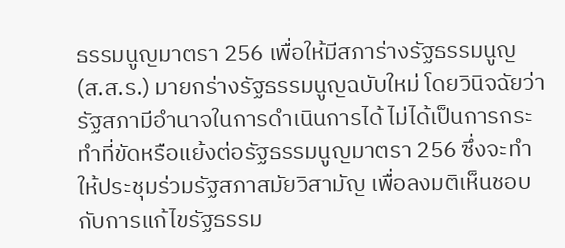ธรรมนูญมาตรา 256 เพื่อให้มีสภาร่างรัฐธรรมนูญ (ส.ส.ร.) มายกร่างรัฐธรรมนูญฉบับใหม่ โดยวินิจฉัยว่า รัฐสภามีอำนาจในการดำเนินการได้ ไม่ได้เป็นการกระทำที่ขัดหรือแย้งต่อรัฐธรรมนูญมาตรา 256 ซึ่งจะทำให้ประชุมร่วมรัฐสภาสมัยวิสามัญ เพื่อลงมติเห็นชอบกับการแก้ไขรัฐธรรม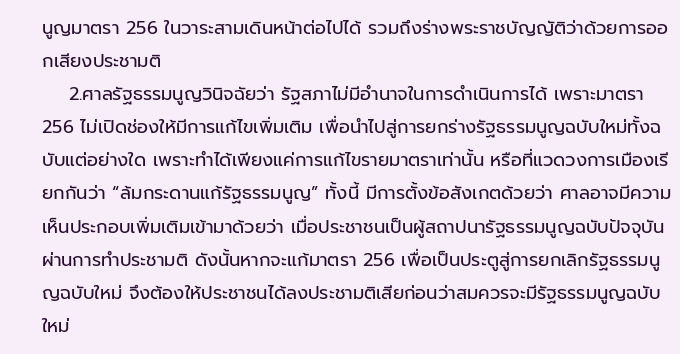นูญมาตรา 256 ในวาระสามเดินหน้าต่อไปได้ รวมถึงร่างพระราชบัญญัติว่าด้วยการออกเสียงประชามติ
    2.ศาลรัฐธรรมนูญวินิจฉัยว่า รัฐสภาไม่มีอำนาจในการดำเนินการได้ เพราะมาตรา 256 ไม่เปิดช่องให้มีการแก้ไขเพิ่มเติม เพื่อนำไปสู่การยกร่างรัฐธรรมนูญฉบับใหม่ทั้งฉบับแต่อย่างใด เพราะทำได้เพียงแค่การแก้ไขรายมาตราเท่านั้น หรือที่แวดวงการเมืองเรียกกันว่า “ล้มกระดานแก้รัฐธรรมนูญ” ทั้งนี้ มีการตั้งข้อสังเกตด้วยว่า ศาลอาจมีความเห็นประกอบเพิ่มเติมเข้ามาด้วยว่า เมื่อประชาชนเป็นผู้สถาปนารัฐธรรมนูญฉบับปัจจุบันผ่านการทำประชามติ ดังนั้นหากจะแก้มาตรา 256 เพื่อเป็นประตูสู่การยกเลิกรัฐธรรมนูญฉบับใหม่ จึงต้องให้ประชาชนได้ลงประชามติเสียก่อนว่าสมควรจะมีรัฐธรรมนูญฉบับใหม่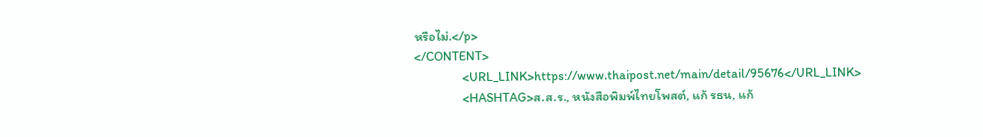หรือไม่.</p>
</CONTENT>
                <URL_LINK>https://www.thaipost.net/main/detail/95676</URL_LINK>
                <HASHTAG>ส.ส.ร., หนังสือพิมพ์ไทยโพสต์, แก้ รธน, แก้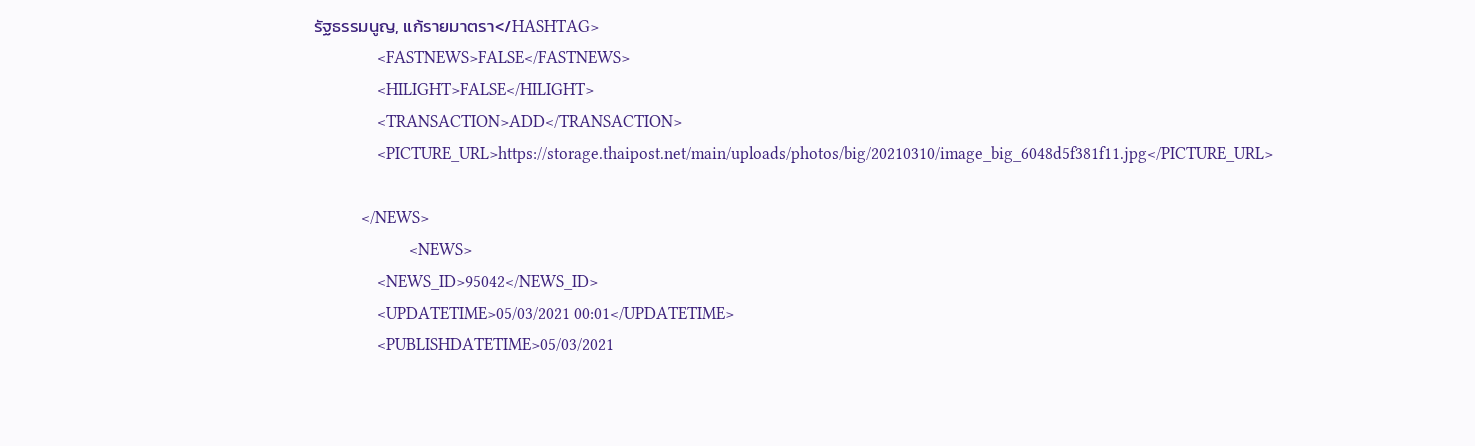รัฐธรรมนูญ, แก้รายมาตรา</HASHTAG>
                <FASTNEWS>FALSE</FASTNEWS>
                <HILIGHT>FALSE</HILIGHT>
                <TRANSACTION>ADD</TRANSACTION>
                <PICTURE_URL>https://storage.thaipost.net/main/uploads/photos/big/20210310/image_big_6048d5f381f11.jpg</PICTURE_URL>

            </NEWS>
                        <NEWS>
                <NEWS_ID>95042</NEWS_ID>
                <UPDATETIME>05/03/2021 00:01</UPDATETIME>
                <PUBLISHDATETIME>05/03/2021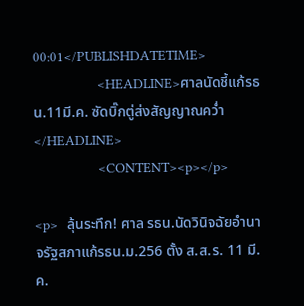00:01</PUBLISHDATETIME>
                <HEADLINE>ศาลนัดชี้แก้รธน.11มี.ค. ซัดบิ๊กตู่ส่งสัญญาณควํ่า</HEADLINE>
                <CONTENT><p></p>

<p>  ลุ้นระทึก! ศาล รธน.นัดวินิจฉัยอำนาจรัฐสภาแก้รธน.ม.256 ตั้ง ส.ส.ร. 11 มี.ค.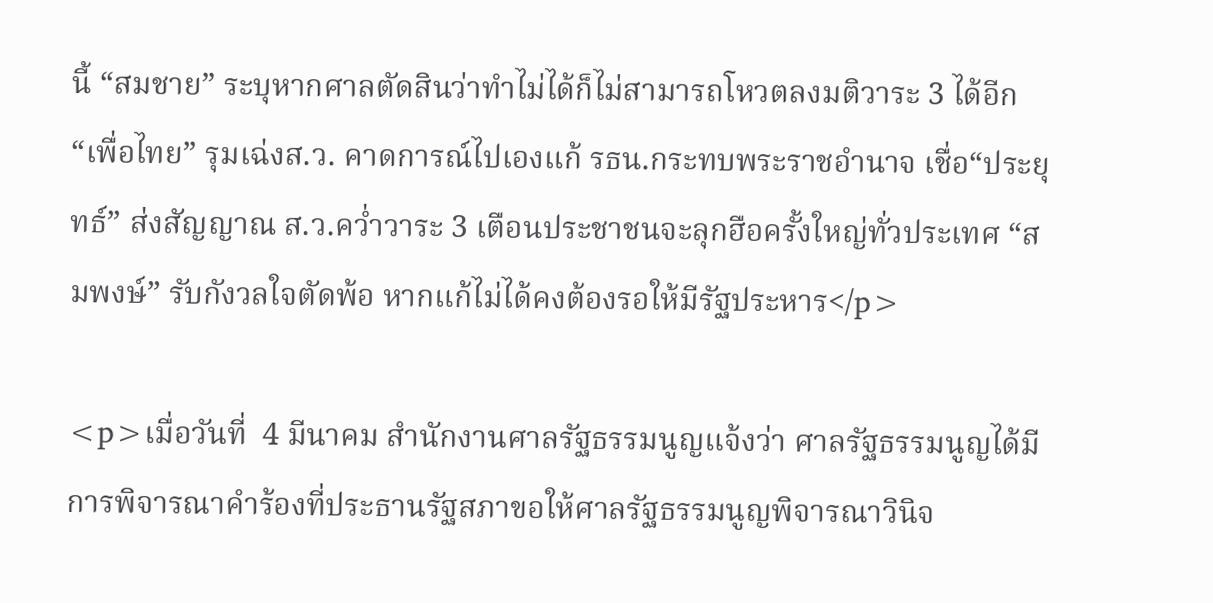นี้ “สมชาย” ระบุหากศาลตัดสินว่าทำไม่ได้ก็ไม่สามารถโหวตลงมติวาระ 3 ได้อีก “เพื่อไทย” รุมเฉ่งส.ว. คาดการณ์ไปเองแก้ รธน.กระทบพระราชอำนาจ เชื่อ“ประยุทธ์” ส่งสัญญาณ ส.ว.คว่ำวาระ 3 เตือนประชาชนจะลุกฮือครั้งใหญ่ทั่วประเทศ “สมพงษ์” รับกังวลใจตัดพ้อ หากแก้ไม่ได้คงต้องรอให้มีรัฐประหาร</p>

<p>เมื่อวันที่  4 มีนาคม สำนักงานศาลรัฐธรรมนูญแจ้งว่า ศาลรัฐธรรมนูญได้มีการพิจารณาคำร้องที่ประธานรัฐสภาขอให้ศาลรัฐธรรมนูญพิจารณาวินิจ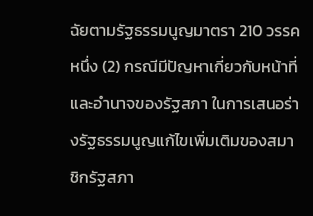ฉัยตามรัฐธรรมนูญมาตรา 210 วรรคหนึ่ง (2) กรณีมีปัญหาเกี่ยวกับหน้าที่และอำนาจของรัฐสภา ในการเสนอร่างรัฐธรรมนูญแก้ไขเพิ่มเติมของสมาชิกรัฐสภา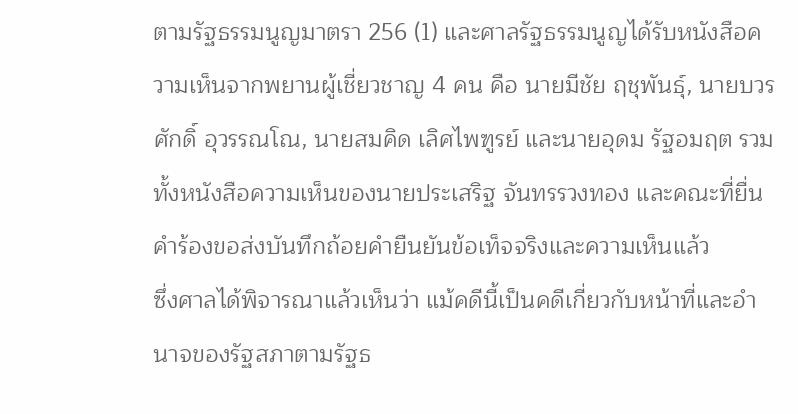ตามรัฐธรรมนูญมาตรา 256 (1) และศาลรัฐธรรมนูญได้รับหนังสือความเห็นจากพยานผู้เชี่ยวชาญ 4 คน คือ นายมีชัย ฤชุพันธุ์, นายบวรศักดิ์ อุวรรณโณ, นายสมคิด เลิศไพฑูรย์ และนายอุดม รัฐอมฤต รวมทั้งหนังสือความเห็นของนายประเสริฐ จันทรรวงทอง และคณะที่ยื่นคำร้องขอส่งบันทึกถ้อยคำยืนยันข้อเท็จจริงและความเห็นแล้ว
ซึ่งศาลได้พิจารณาแล้วเห็นว่า แม้คดีนี้เป็นคดีเกี่ยวกับหน้าที่และอำนาจของรัฐสภาตามรัฐธ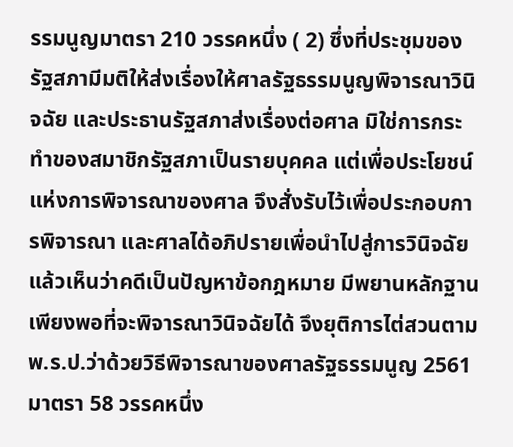รรมนูญมาตรา 210 วรรคหนึ่ง ( 2) ซึ่งที่ประชุมของรัฐสภามีมติให้ส่งเรื่องให้ศาลรัฐธรรมนูญพิจารณาวินิจฉัย และประธานรัฐสภาส่งเรื่องต่อศาล มิใช่การกระทำของสมาชิกรัฐสภาเป็นรายบุคคล แต่เพื่อประโยชน์แห่งการพิจารณาของศาล จึงสั่งรับไว้เพื่อประกอบการพิจารณา และศาลได้อภิปรายเพื่อนำไปสู่การวินิจฉัยแล้วเห็นว่าคดีเป็นปัญหาข้อกฎหมาย มีพยานหลักฐานเพียงพอที่จะพิจารณาวินิจฉัยได้ จึงยุติการไต่สวนตาม พ.ร.ป.ว่าด้วยวิธีพิจารณาของศาลรัฐธรรมนูญ 2561 มาตรา 58 วรรคหนึ่ง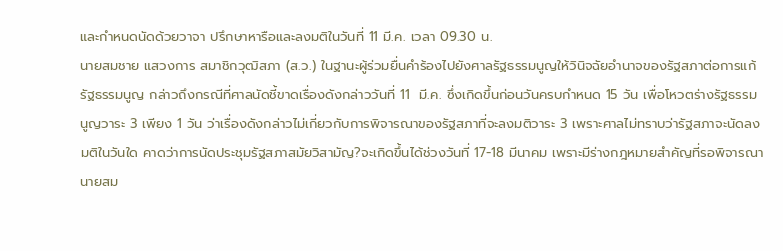และกำหนดนัดด้วยวาจา ปรึกษาหารือและลงมติในวันที่ 11 มี.ค. เวลา 09.30 น.
นายสมชาย แสวงการ สมาชิกวุฒิสภา (ส.ว.) ในฐานะผู้ร่วมยื่นคำร้องไปยังศาลรัฐธรรมนูญให้วินิจฉัยอำนาจของรัฐสภาต่อการแก้รัฐธรรมนูญ กล่าวถึงกรณีที่ศาลนัดชี้ขาดเรื่องดังกล่าววันที่ 11  มี.ค. ซึ่งเกิดขึ้นก่อนวันครบกำหนด 15 วัน เพื่อโหวตร่างรัฐธรรมนูญวาระ 3 เพียง 1 วัน ว่าเรื่องดังกล่าวไม่เกี่ยวกับการพิจารณาของรัฐสภาที่จะลงมติวาระ 3 เพราะศาลไม่ทราบว่ารัฐสภาจะนัดลงมติในวันใด คาดว่าการนัดประชุมรัฐสภาสมัยวิสามัญ?จะเกิดขึ้นได้ช่วงวันที่ 17-18 มีนาคม เพราะมีร่างกฎหมายสำคัญที่รอพิจารณา
นายสม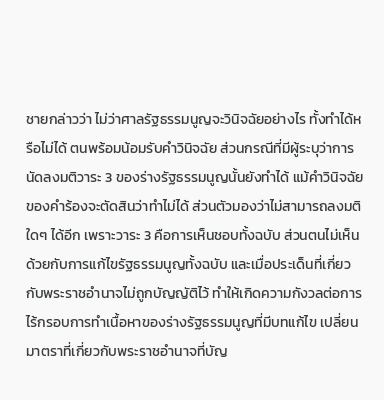ชายกล่าวว่า ไม่ว่าศาลรัฐธรรมนูญจะวินิจฉัยอย่างไร ทั้งทำได้หรือไม่ได้ ตนพร้อมน้อมรับคำวินิจฉัย ส่วนกรณีที่มีผู้ระบุว่าการนัดลงมติวาระ 3 ของร่างรัฐธรรมนูญนั้นยังทำได้ แม้คำวินิจฉัยของคำร้องจะตัดสินว่าทำไม่ได้ ส่วนตัวมองว่าไม่สามารถลงมติใดๆ ได้อีก เพราะวาระ 3 คือการเห็นชอบทั้งฉบับ ส่วนตนไม่เห็นด้วยกับการแก้ไขรัฐธรรมนูญทั้งฉบับ และเมื่อประเด็นที่เกี่ยวกับพระราชอำนาจไม่ถูกบัญญัติไว้ ทำให้เกิดความกังวลต่อการไร้กรอบการทำเนื้อหาของร่างรัฐธรรมนูญที่มีบทแก้ไข เปลี่ยนมาตราที่เกี่ยวกับพระราชอำนาจที่บัญ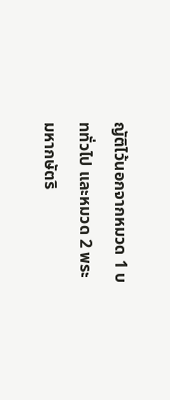ญัติไว้นอกจากหมวด 1 บททั่วไป และหมวด 2 พระมหากษัตริ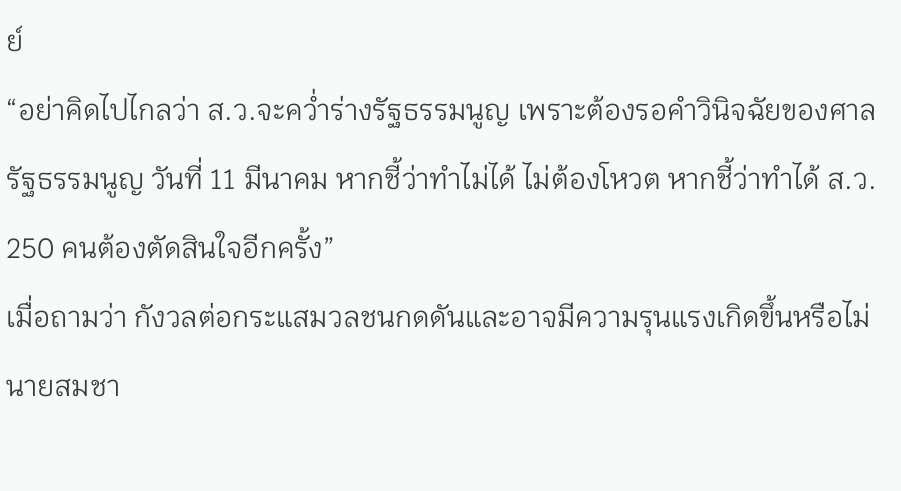ย์
“อย่าคิดไปไกลว่า ส.ว.จะคว่ำร่างรัฐธรรมนูญ เพราะต้องรอคำวินิจฉัยของศาลรัฐธรรมนูญ วันที่ 11 มีนาคม หากชี้ว่าทำไม่ได้ ไม่ต้องโหวต หากชี้ว่าทำได้ ส.ว. 250 คนต้องตัดสินใจอีกครั้ง”
เมื่อถามว่า กังวลต่อกระแสมวลชนกดดันและอาจมีความรุนแรงเกิดขึ้นหรือไม่ นายสมชา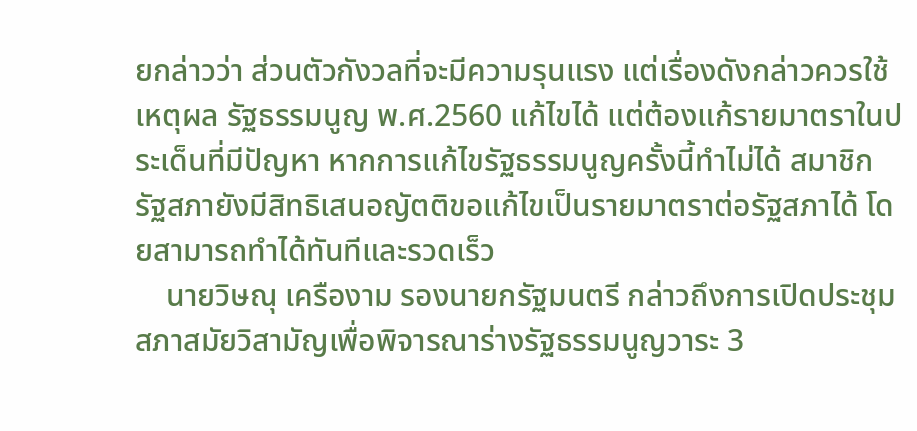ยกล่าวว่า ส่วนตัวกังวลที่จะมีความรุนแรง แต่เรื่องดังกล่าวควรใช้เหตุผล รัฐธรรมนูญ พ.ศ.2560 แก้ไขได้ แต่ต้องแก้รายมาตราในประเด็นที่มีปัญหา หากการแก้ไขรัฐธรรมนูญครั้งนี้ทำไม่ได้ สมาชิกรัฐสภายังมีสิทธิเสนอญัตติขอแก้ไขเป็นรายมาตราต่อรัฐสภาได้ โดยสามารถทำได้ทันทีและรวดเร็ว
    นายวิษณุ เครืองาม รองนายกรัฐมนตรี กล่าวถึงการเปิดประชุมสภาสมัยวิสามัญเพื่อพิจารณาร่างรัฐธรรมนูญวาระ 3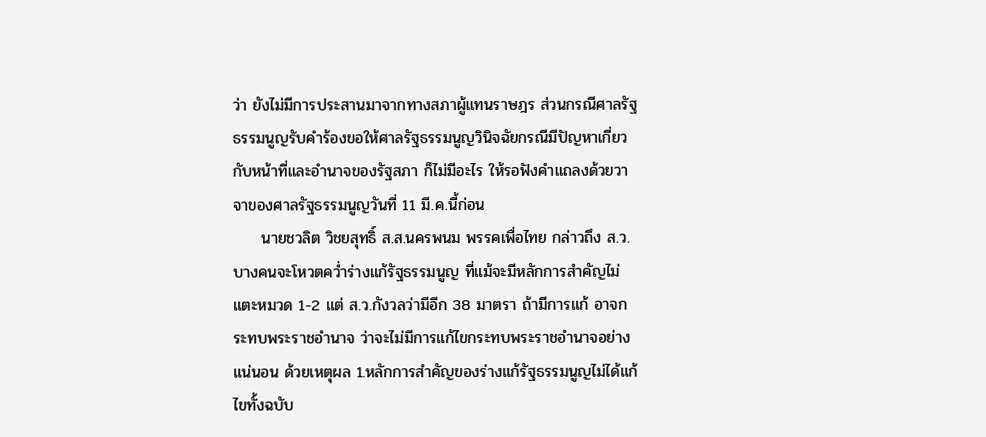ว่า ยังไม่มีการประสานมาจากทางสภาผู้แทนราษฎร ส่วนกรณีศาลรัฐธรรมนูญรับคำร้องขอให้ศาลรัฐธรรมนูญวินิจฉัยกรณีมีปัญหาเกี่ยวกับหน้าที่และอำนาจของรัฐสภา ก็ไม่มีอะไร ให้รอฟังคำแถลงด้วยวาจาของศาลรัฐธรรมนูญวันที่ 11 มี.ค.นี้ก่อน
     นายชวลิต วิชยสุทธิ์ ส.ส.นครพนม พรรคเพื่อไทย กล่าวถึง ส.ว.บางคนจะโหวตคว่ำร่างแก้รัฐธรรมนูญ ที่แม้จะมีหลักการสำคัญไม่แตะหมวด 1-2 แต่ ส.ว.กังวลว่ามีอีก 38 มาตรา ถ้ามีการแก้ อาจกระทบพระราชอำนาจ ว่าจะไม่มีการแก้ไขกระทบพระราชอำนาจอย่างแน่นอน ด้วยเหตุผล 1.หลักการสำคัญของร่างแก้รัฐธรรมนูญไม่ได้แก้ไขทั้งฉบับ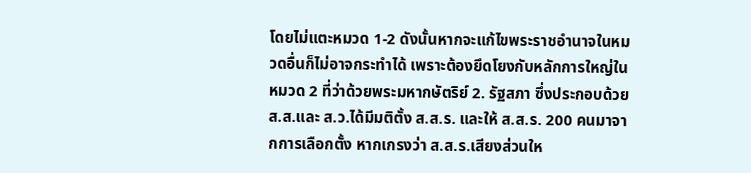โดยไม่แตะหมวด 1-2 ดังนั้นหากจะแก้ไขพระราชอำนาจในหมวดอื่นก็ไม่อาจกระทำได้ เพราะต้องยึดโยงกับหลักการใหญ่ในหมวด 2 ที่ว่าด้วยพระมหากษัตริย์ 2. รัฐสภา ซึ่งประกอบด้วย ส.ส.และ ส.ว.ได้มีมติตั้ง ส.ส.ร. และให้ ส.ส.ร. 200 คนมาจากการเลือกตั้ง หากเกรงว่า ส.ส.ร.เสียงส่วนให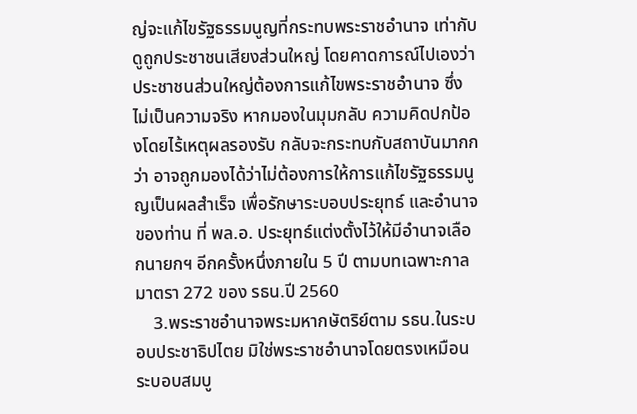ญ่จะแก้ไขรัฐธรรมนูญที่กระทบพระราชอำนาจ เท่ากับดูถูกประชาชนเสียงส่วนใหญ่ โดยคาดการณ์ไปเองว่าประชาชนส่วนใหญ่ต้องการแก้ไขพระราชอำนาจ ซึ่งไม่เป็นความจริง หากมองในมุมกลับ ความคิดปกป้องโดยไร้เหตุผลรองรับ กลับจะกระทบกับสถาบันมากกว่า อาจถูกมองได้ว่าไม่ต้องการให้การแก้ไขรัฐธรรมนูญเป็นผลสำเร็จ เพื่อรักษาระบอบประยุทธ์ และอำนาจของท่าน ที่ พล.อ. ประยุทธ์แต่งตั้งไว้ให้มีอำนาจเลือกนายกฯ อีกครั้งหนึ่งภายใน 5 ปี ตามบทเฉพาะกาลมาตรา 272 ของ รธน.ปี 2560
    3.พระราชอำนาจพระมหากษัตริย์ตาม รธน.ในระบอบประชาธิปไตย มิใช่พระราชอำนาจโดยตรงเหมือนระบอบสมบู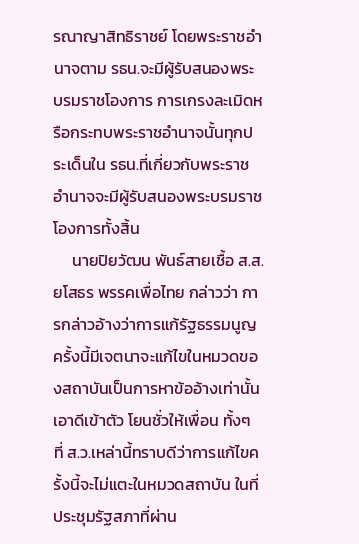รณาญาสิทธิราชย์ โดยพระราชอำนาจตาม รธน.จะมีผู้รับสนองพระบรมราชโองการ การเกรงละเมิดหรือกระทบพระราชอำนาจนั้นทุกประเด็นใน รธน.ที่เกี่ยวกับพระราชอำนาจจะมีผู้รับสนองพระบรมราชโองการทั้งสิ้น
     นายปิยวัฒน พันธ์สายเชื้อ ส.ส.ยโสธร พรรคเพื่อไทย กล่าวว่า การกล่าวอ้างว่าการแก้รัฐธรรมนูญครั้งนี้มีเจตนาจะแก้ไขในหมวดของสถาบันเป็นการหาข้ออ้างเท่านั้น เอาดีเข้าตัว โยนชั่วให้เพื่อน ทั้งๆ ที่ ส.ว.เหล่านี้ทราบดีว่าการแก้ไขครั้งนี้จะไม่แตะในหมวดสถาบัน ในที่ประชุมรัฐสภาที่ผ่าน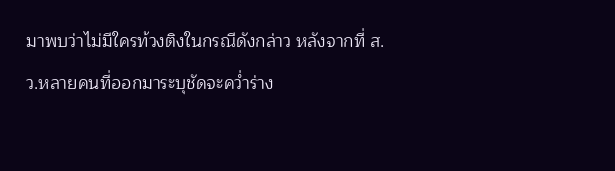มาพบว่าไม่มีใครท้วงติงในกรณีดังกล่าว หลังจากที่ ส.ว.หลายคนที่ออกมาระบุชัดจะคว่ำร่าง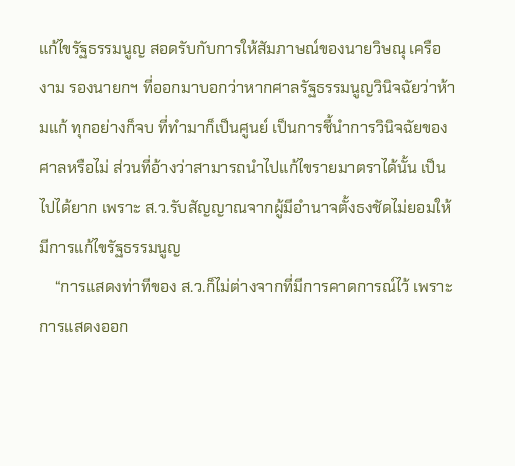แก้ไขรัฐธรรมนูญ สอดรับกับการให้สัมภาษณ์ของนายวิษณุ เครืองาม รองนายกฯ ที่ออกมาบอกว่าหากศาลรัฐธรรมนูญวินิจฉัยว่าห้ามแก้ ทุกอย่างก็จบ ที่ทำมาก็เป็นศูนย์ เป็นการชี้นำการวินิจฉัยของศาลหรือไม่ ส่วนที่อ้างว่าสามารถนำไปแก้ไขรายมาตราได้นั้น เป็นไปได้ยาก เพราะ ส.ว.รับสัญญาณจากผู้มีอำนาจตั้งธงชัดไม่ยอมให้มีการแก้ไขรัฐธรรมนูญ
    “การแสดงท่าทีของ ส.ว.ก็ไม่ต่างจากที่มีการคาดการณ์ไว้ เพราะการแสดงออก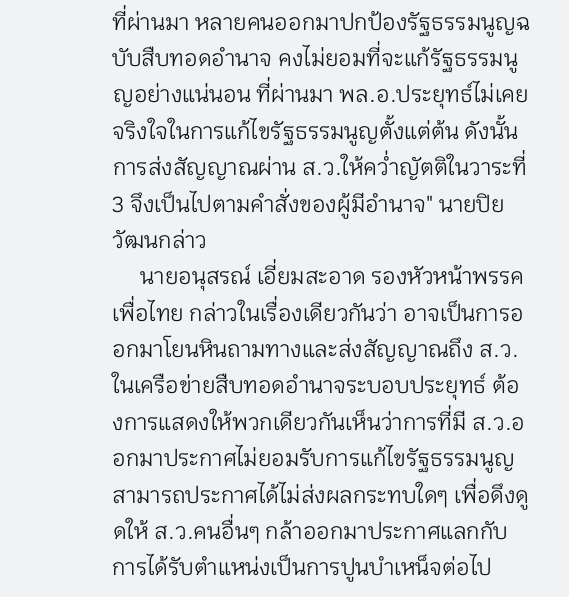ที่ผ่านมา หลายคนออกมาปกป้องรัฐธรรมนูญฉบับสืบทอดอำนาจ คงไม่ยอมที่จะแก้รัฐธรรมนูญอย่างแน่นอน ที่ผ่านมา พล.อ.ประยุทธ์ไม่เคยจริงใจในการแก้ไขรัฐธรรมนูญตั้งแต่ต้น ดังนั้นการส่งสัญญาณผ่าน ส.ว.ให้คว่ำญัตติในวาระที่ 3 จึงเป็นไปตามคำสั่งของผู้มีอำนาจ" นายปิยวัฒนกล่าว
     นายอนุสรณ์ เอี่ยมสะอาด รองหัวหน้าพรรคเพื่อไทย กล่าวในเรื่องเดียวกันว่า อาจเป็นการออกมาโยนหินถามทางและส่งสัญญาณถึง ส.ว.ในเครือข่ายสืบทอดอำนาจระบอบประยุทธ์ ต้องการแสดงให้พวกเดียวกันเห็นว่าการที่มี ส.ว.ออกมาประกาศไม่ยอมรับการแก้ไขรัฐธรรมนูญสามารถประกาศได้ไม่ส่งผลกระทบใดๆ เพื่อดึงดูดให้ ส.ว.คนอื่นๆ กล้าออกมาประกาศแลกกับการได้รับตำแหน่งเป็นการปูนบำเหน็จต่อไป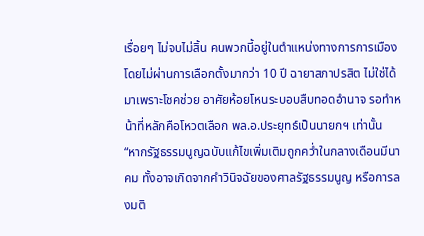เรื่อยๆ ไม่จบไม่สิ้น คนพวกนี้อยู่ในตำแหน่งทางการการเมืองโดยไม่ผ่านการเลือกตั้งมากว่า 10 ปี ฉายาสภาปรสิต ไม่ใช่ได้มาเพราะโชคช่วย อาศัยห้อยโหนระบอบสืบทอดอำนาจ รอทำหน้าที่หลักคือโหวตเลือก พล.อ.ประยุทธ์เป็นนายกฯ เท่านั้น
“หากรัฐธรรมนูญฉบับแก้ไขเพิ่มเติมถูกคว่ำในกลางเดือนมีนาคม ทั้งอาจเกิดจากคำวินิจฉัยของศาลรัฐธรรมนูญ หรือการลงมติ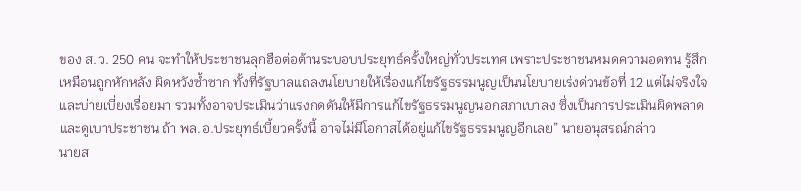ของ ส.ว. 250 คน จะทำให้ประชาชนลุกฮือต่อต้านระบอบประยุทธ์ครั้งใหญ่ทั่วประเทศ เพราะประชาชนหมดความอดทน รู้สึกเหมือนถูกหักหลัง ผิดหวังซ้ำซาก ทั้งที่รัฐบาลแถลงนโยบายให้เรื่องแก้ไขรัฐธรรมนูญเป็นนโยบายเร่งด่วนข้อที่ 12 แต่ไม่จริงใจและบ่ายเบี่ยงเรื่อยมา รวมทั้งอาจประเมินว่าแรงกดดันให้มีการแก้ไขรัฐธรรมนูญนอกสภาเบาลง ซึ่งเป็นการประเมินผิดพลาดและดูเบาประชาชน ถ้า พล.อ.ประยุทธ์เบี้ยวครั้งนี้ อาจไม่มีโอกาสได้อยู่แก้ไขรัฐธรรมนูญอีกเลย” นายอนุสรณ์กล่าว
นายส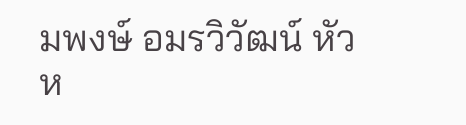มพงษ์ อมรวิวัฒน์ หัวห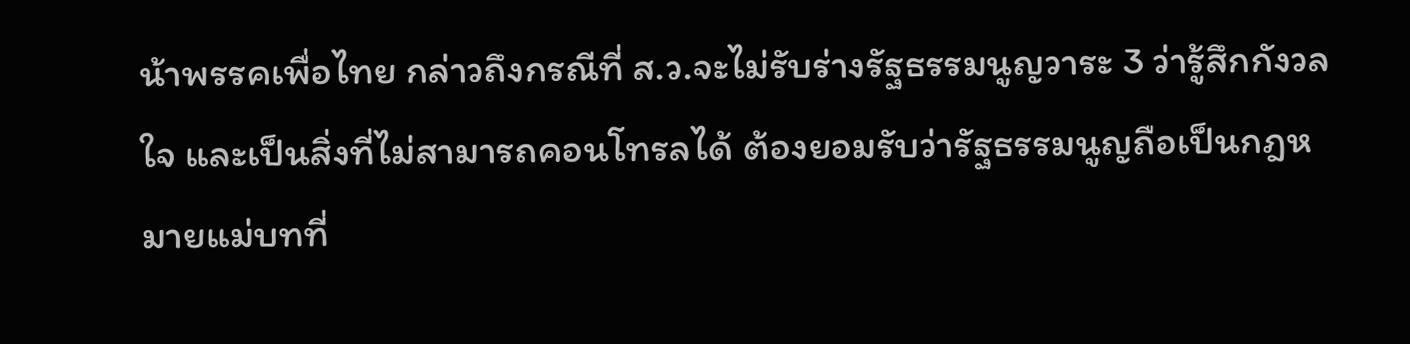น้าพรรคเพื่อไทย กล่าวถึงกรณีที่ ส.ว.จะไม่รับร่างรัฐธรรมนูญวาระ 3 ว่ารู้สึกกังวลใจ และเป็นสิ่งที่ไม่สามารถคอนโทรลได้ ต้องยอมรับว่ารัฐธรรมนูญถือเป็นกฎหมายแม่บทที่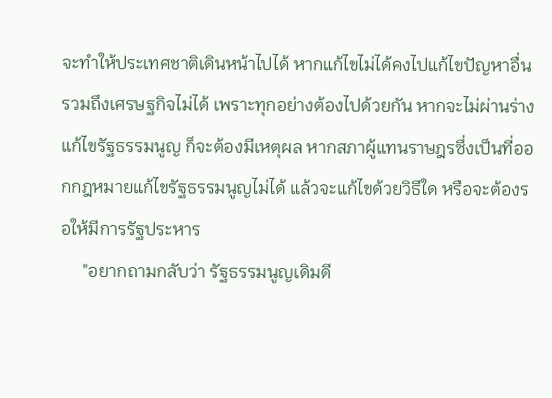จะทำให้ประเทศชาติเดินหน้าไปได้ หากแก้ไขไม่ได้คงไปแก้ไขปัญหาอื่นรวมถึงเศรษฐกิจไม่ได้ เพราะทุกอย่างต้องไปด้วยกัน หากจะไม่ผ่านร่างแก้ไขรัฐธรรมนูญ ก็จะต้องมีเหตุผล หากสภาผู้แทนราษฎรซึ่งเป็นที่ออกกฎหมายแก้ไขรัฐธรรมนูญไม่ได้ แล้วจะแก้ไขด้วยวิธีใด หรือจะต้องรอให้มีการรัฐประหาร
     "อยากถามกลับว่า รัฐธรรมนูญเดิมดี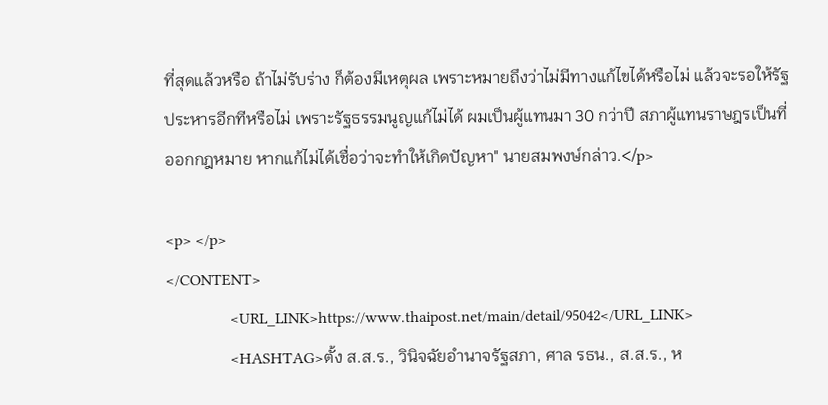ที่สุดแล้วหรือ ถ้าไม่รับร่าง ก็ต้องมีเหตุผล เพราะหมายถึงว่าไม่มีทางแก้ไขได้หรือไม่ แล้วจะรอให้รัฐประหารอีกทีหรือไม่ เพราะรัฐธรรมนูญแก้ไม่ได้ ผมเป็นผู้แทนมา 30 กว่าปี สภาผู้แทนราษฎรเป็นที่ออกกฎหมาย หากแก้ไม่ได้เชื่อว่าจะทำให้เกิดปัญหา" นายสมพงษ์กล่าว.</p>

<p> </p>
</CONTENT>
                <URL_LINK>https://www.thaipost.net/main/detail/95042</URL_LINK>
                <HASHTAG>ตั้ง ส.ส.ร., วินิจฉัยอำนาจรัฐสภา, ศาล รธน., ส.ส.ร., ห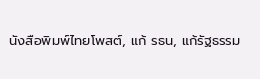นังสือพิมพ์ไทยโพสต์, แก้ รธน, แก้รัฐธรรม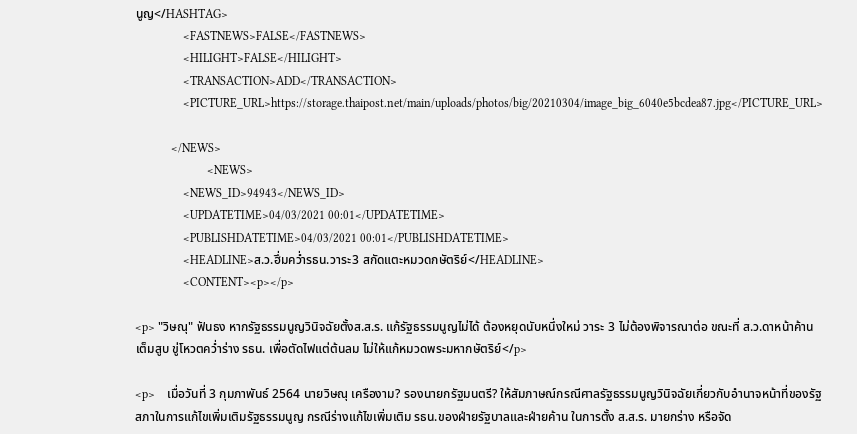นูญ</HASHTAG>
                <FASTNEWS>FALSE</FASTNEWS>
                <HILIGHT>FALSE</HILIGHT>
                <TRANSACTION>ADD</TRANSACTION>
                <PICTURE_URL>https://storage.thaipost.net/main/uploads/photos/big/20210304/image_big_6040e5bcdea87.jpg</PICTURE_URL>

            </NEWS>
                        <NEWS>
                <NEWS_ID>94943</NEWS_ID>
                <UPDATETIME>04/03/2021 00:01</UPDATETIME>
                <PUBLISHDATETIME>04/03/2021 00:01</PUBLISHDATETIME>
                <HEADLINE>ส.ว.ฮึ่มคว่ำรธน.วาระ3 สกัดแตะหมวดกษัตริย์</HEADLINE>
                <CONTENT><p></p>

<p> "วิษณุ" ฟันธง หากรัฐธรรมนูญวินิจฉัยตั้งส.ส.ร. แก้รัฐธรรมนูญไม่ได้ ต้องหยุดนับหนึ่งใหม่ วาระ 3 ไม่ต้องพิจารณาต่อ ขณะที่ ส.ว.ดาหน้าค้านเต็มสูบ ขู่โหวตคว่ำร่าง รธน. เพื่อตัดไฟแต่ต้นลม ไม่ให้แก้หมวดพระมหากษัตริย์</p>

<p>    เมื่อวันที่ 3 กุมภาพันธ์ 2564 นายวิษณุ เครืองาม? รองนายกรัฐมนตรี? ให้สัมภาษณ์กรณีศาลรัฐธรรมนูญวินิจฉัยเกี่ยวกับอำนาจหน้าที่ของรัฐสภาในการแก้ไขเพิ่มเติมรัฐธรรมนูญ กรณีร่างแก้ไขเพิ่มเติม รธน.ของฝ่ายรัฐบาลและฝ่ายค้าน ในการตั้ง ส.ส.ร. มายกร่าง หรือจัด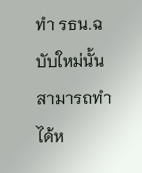ทำ รธน.ฉบับใหม่นั้นสามารถทำได้ห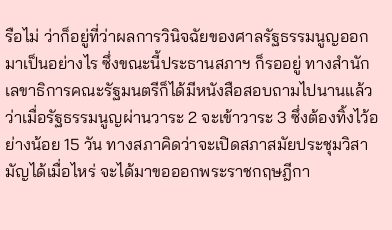รือไม่ ว่าก็อยู่ที่ว่าผลการวินิจฉัยของศาลรัฐธรรมนูญออกมาเป็นอย่างไร ซึ่งขณะนี้ประธานสภาฯ ก็รออยู่ ทางสำนักเลขาธิการคณะรัฐมนตรีก็ได้มีหนังสือสอบถามไปนานแล้วว่าเมื่อรัฐธรรมนูญผ่านวาระ 2 จะเข้าวาระ 3 ซึ่งต้องทิ้งไว้อย่างน้อย 15 วัน ทางสภาคิดว่าจะเปิดสภาสมัยประชุมวิสามัญได้เมื่อไหร่ จะได้มาขอออกพระราชกฤษฎีกา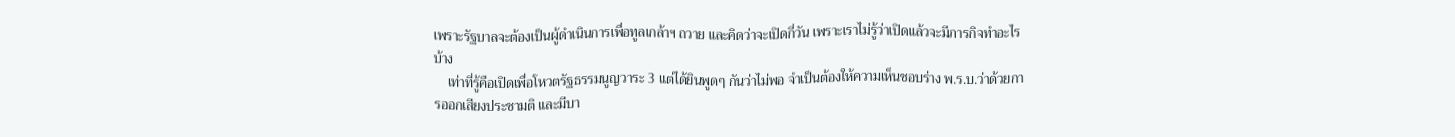เพราะรัฐบาลจะต้องเป็นผู้ดำเนินการเพื่อทูลเกล้าฯ ถวาย และคิดว่าจะเปิดกี่วัน เพราะเราไม่รู้ว่าเปิดแล้วจะมีภารกิจทำอะไรบ้าง
    เท่าที่รู้คือเปิดเพื่อโหวตรัฐธรรมนูญวาระ 3 แต่ได้ยินพูดๆ กันว่าไม่พอ จำเป็นต้องให้ความเห็นชอบร่าง พ.ร.บ.ว่าด้วยการออกเสียงประชามติ และมีบา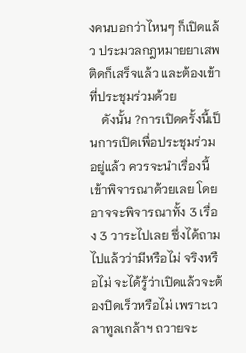งคนบอกว่าไหนๆ ก็เปิดแล้ว ประมวลกฎหมายยาเสพติดก็เสร็จแล้ว และต้องเข้าที่ประชุมร่วมด้วย
    ดังนั้น ?การเปิดครั้งนี้เป็นการเปิดเพื่อประชุมร่วมอยู่แล้ว ควรจะนำเรื่องนี้เข้าพิจารณาด้วยเลย โดยอาจจะพิจารณาทั้ง 3 เรื่อง 3 วาระไปเลย ซึ่งได้ถามไปแล้วว่ามีหรือไม่ จริงหรือไม่ จะได้รู้ว่าเปิดแล้วจะต้องปิดเร็วหรือไม่ เพราะเวลาทูลเกล้าฯ ถวายจะ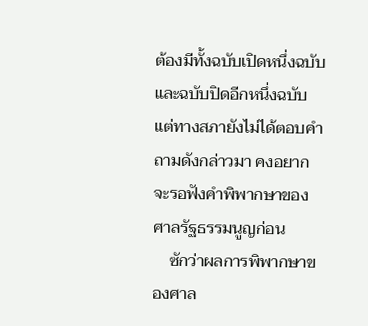ต้องมีทั้งฉบับเปิดหนึ่งฉบับและฉบับปิดอีกหนึ่งฉบับ แต่ทางสภายังไม่ได้ตอบคำถามดังกล่าวมา คงอยากจะรอฟังคำพิพากษาของศาลรัฐธรรมนูญก่อน
    ซักว่าผลการพิพากษาของศาล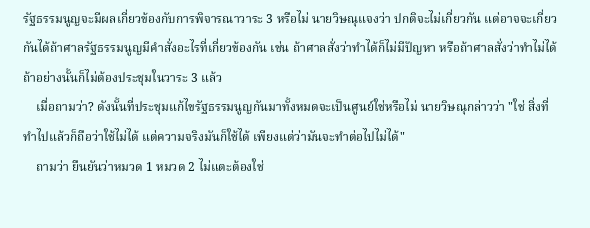รัฐธรรมนูญจะมีผลเกี่ยวข้องกับการพิจารณาวาระ 3 หรือไม่ นายวิษณุแจงว่า ปกติจะไม่เกี่ยวกัน แต่อาจจะเกี่ยวกันได้ถ้าศาลรัฐธรรมนูญมีคำสั่งอะไรที่เกี่ยวข้องกัน เช่น ถ้าศาลสั่งว่าทำได้ก็ไม่มีปัญหา หรือถ้าศาลสั่งว่าทำไม่ได้ ถ้าอย่างนั้นก็ไม่ต้องประชุมในวาระ 3 แล้ว
    เมื่อถามว่า? ดังนั้นที่ประชุมแก้ไขรัฐธรรมนูญกันมาทั้งหมดจะเป็นศูนย์ใช่หรือไม่ นายวิษณุกล่าวว่า "ใช่ สิ่งที่ทำไปแล้วก็ถือว่าใช้ไม่ได้ แต่ความจริงมันก็ใช้ได้ เพียงแต่ว่ามันจะทำต่อไปไม่ได้"
    ถามว่า ยืนยันว่าหมวด 1 หมวด 2 ไม่แตะต้องใช่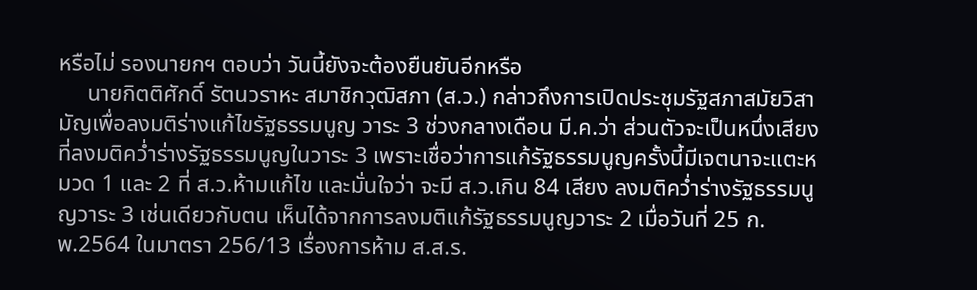หรือไม่ รองนายกฯ ตอบว่า วันนี้ยังจะต้องยืนยันอีกหรือ
     นายกิตติศักดิ์ รัตนวราหะ สมาชิกวุฒิสภา (ส.ว.) กล่าวถึงการเปิดประชุมรัฐสภาสมัยวิสามัญเพื่อลงมติร่างแก้ไขรัฐธรรมนูญ วาระ 3 ช่วงกลางเดือน มี.ค.ว่า ส่วนตัวจะเป็นหนึ่งเสียงที่ลงมติคว่ำร่างรัฐธรรมนูญในวาระ 3 เพราะเชื่อว่าการแก้รัฐธรรมนูญครั้งนี้มีเจตนาจะแตะหมวด 1 และ 2 ที่ ส.ว.ห้ามแก้ไข และมั่นใจว่า จะมี ส.ว.เกิน 84 เสียง ลงมติคว่ำร่างรัฐธรรมนูญวาระ 3 เช่นเดียวกับตน เห็นได้จากการลงมติแก้รัฐธรรมนูญวาระ 2 เมื่อวันที่ 25 ก.พ.2564 ในมาตรา 256/13 เรื่องการห้าม ส.ส.ร.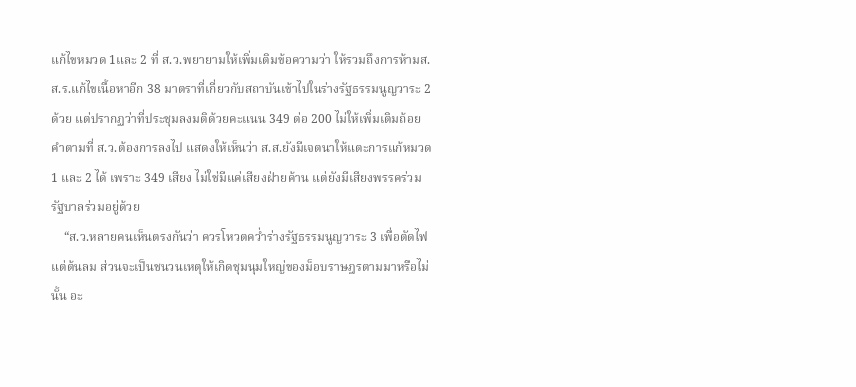แก้ไขหมวด 1และ 2 ที่ ส.ว.พยายามให้เพิ่มเติมข้อความว่า ให้รวมถึงการห้ามส.ส.ร.แก้ไขเนื้อหาอีก 38 มาตราที่เกี่ยวกับสถาบันเข้าไปในร่างรัฐธรรมนูญวาระ 2 ด้วย แต่ปรากฏว่าที่ประชุมลงมติด้วยคะแนน 349 ต่อ 200 ไม่ให้เพิ่มเติมถ้อยคำตามที่ ส.ว.ต้องการลงไป แสดงให้เห็นว่า ส.ส.ยังมีเจตนาให้แตะการแก้หมวด 1 และ 2 ได้ เพราะ 349 เสียง ไม่ใช่มีแค่เสียงฝ่ายค้าน แต่ยังมีเสียงพรรคร่วมรัฐบาลร่วมอยู่ด้วย
    “ส.ว.หลายคนเห็นตรงกันว่า ควรโหวตคว่ำร่างรัฐธรรมนูญวาระ 3 เพื่อตัดไฟแต่ต้นลม ส่วนจะเป็นชนวนเหตุให้เกิดชุมนุมใหญ่ของม็อบราษฎรตามมาหรือไม่นั้น อะ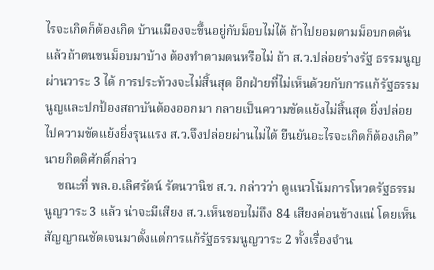ไรจะเกิดก็ต้องเกิด บ้านเมืองจะขึ้นอยู่กับม็อบไม่ได้ ถ้าไปยอมตามม็อบกดดัน แล้วถ้าตนขนม็อบมาบ้าง ต้องทำตามตนหรือไม่ ถ้า ส.ว.ปล่อยร่างรัฐ ธรรมนูญผ่านวาระ 3 ได้ การประท้วงจะไม่สิ้นสุด อีกฝ่ายที่ไม่เห็นด้วยกับการแก้รัฐธรรมนูญและปกป้องสถาบันต้องออกมา กลายเป็นความขัดแย้งไม่สิ้นสุด ยิ่งปล่อยไปความขัดแย้งยิ่งรุนแรง ส.ว.จึงปล่อยผ่านไม่ได้ ยืนยันอะไรจะเกิดก็ต้องเกิด” นายกิตติศักดิ์กล่าว
    ขณะที่ พล.อ.เลิศรัตน์ รัตนวานิช ส.ว. กล่าวว่า ดูแนวโน้มการโหวตรัฐธรรมนูญวาระ 3 แล้ว น่าจะมีเสียง ส.ว.เห็นชอบไม่ถึง 84 เสียงค่อนข้างแน่ โดยเห็นสัญญาณชัดเจนมาตั้งแต่การแก้รัฐธรรมนูญวาระ 2 ทั้งเรื่องจำน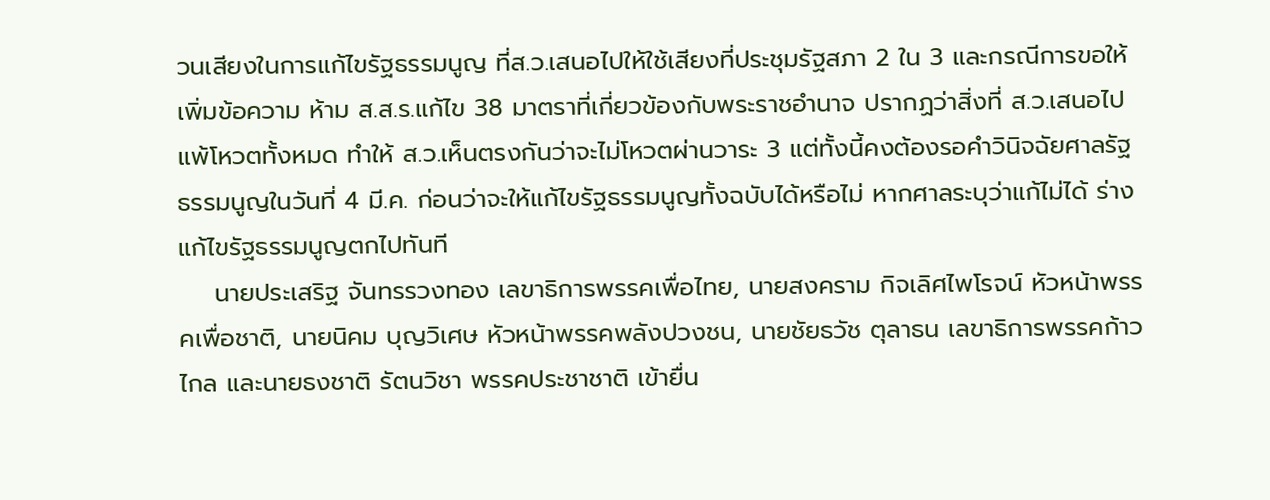วนเสียงในการแก้ไขรัฐธรรมนูญ ที่ส.ว.เสนอไปให้ใช้เสียงที่ประชุมรัฐสภา 2 ใน 3 และกรณีการขอให้เพิ่มข้อความ ห้าม ส.ส.ร.แก้ไข 38 มาตราที่เกี่ยวข้องกับพระราชอำนาจ ปรากฏว่าสิ่งที่ ส.ว.เสนอไปแพ้โหวตทั้งหมด ทำให้ ส.ว.เห็นตรงกันว่าจะไม่โหวตผ่านวาระ 3 แต่ทั้งนี้คงต้องรอคำวินิจฉัยศาลรัฐธรรมนูญในวันที่ 4 มี.ค. ก่อนว่าจะให้แก้ไขรัฐธรรมนูญทั้งฉบับได้หรือไม่ หากศาลระบุว่าแก้ไม่ได้ ร่างแก้ไขรัฐธรรมนูญตกไปทันที
    นายประเสริฐ จันทรรวงทอง เลขาธิการพรรคเพื่อไทย, นายสงคราม กิจเลิศไพโรจน์ หัวหน้าพรรคเพื่อชาติ, นายนิคม บุญวิเศษ หัวหน้าพรรคพลังปวงชน, นายชัยธวัช ตุลาธน เลขาธิการพรรคก้าวไกล และนายธงชาติ รัตนวิชา พรรคประชาชาติ เข้ายื่น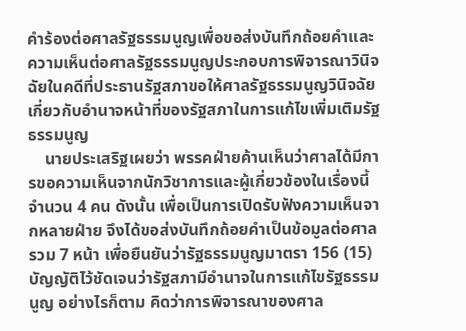คำร้องต่อศาลรัฐธรรมนูญเพื่อขอส่งบันทึกถ้อยคำและความเห็นต่อศาลรัฐธรรมนูญประกอบการพิจารณาวินิจฉัยในคดีที่ประธานรัฐสภาขอให้ศาลรัฐธรรมนูญวินิจฉัยเกี่ยวกับอำนาจหน้าที่ของรัฐสภาในการแก้ไขเพิ่มเติมรัฐธรรมนูญ
    นายประเสริฐเผยว่า พรรคฝ่ายค้านเห็นว่าศาลได้มีการขอความเห็นจากนักวิชาการและผู้เกี่ยวข้องในเรื่องนี้จำนวน 4 คน ดังนั้น เพื่อเป็นการเปิดรับฟังความเห็นจากหลายฝ่าย จึงได้ขอส่งบันทึกถ้อยคำเป็นข้อมูลต่อศาลรวม 7 หน้า เพื่อยืนยันว่ารัฐธรรมนูญมาตรา 156 (15) บัญญัติไว้ชัดเจนว่ารัฐสภามีอำนาจในการแก้ไขรัฐธรรมนูญ อย่างไรก็ตาม คิดว่าการพิจารณาของศาล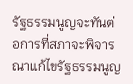รัฐธรรมนูญจะทันต่อการที่สภาจะพิจารณาแก้ไขรัฐธรรมนูญ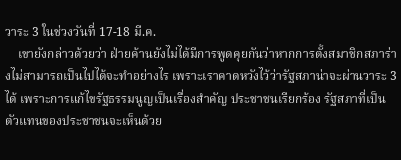วาระ 3 ในช่วงวันที่ 17-18 มี.ค.
    เขายังกล่าวด้วยว่า ฝ่ายค้านยังไม่ได้มีการพูดคุยกันว่าหากการตั้งสมาชิกสภาร่างไม่สามารถเป็นไปได้จะทำอย่างไร เพราะเราคาดหวังไว้ว่ารัฐสภาน่าจะผ่านวาระ 3 ได้ เพราะการแก้ไขรัฐธรรมนูญเป็นเรื่องสำคัญ ประชาชนเรียกร้อง รัฐสภาที่เป็นตัวแทนของประชาชนจะเห็นด้วย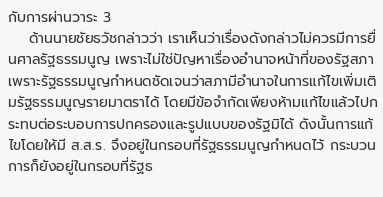กับการผ่านวาระ 3
    ด้านนายชัยธวัชกล่าวว่า เราเห็นว่าเรื่องดังกล่าวไม่ควรมีการยื่นศาลรัฐธรรมนูญ เพราะไม่ใช่ปัญหาเรื่องอำนาจหน้าที่ของรัฐสภา เพราะรัฐธรรมนูญกำหนดชัดเจนว่าสภามีอำนาจในการแก้ไขเพิ่มเติมรัฐธรรมนูญรายมาตราได้ โดยมีข้อจำกัดเพียงห้ามแก้ไขแล้วไปกระทบต่อระบอบการปกครองและรูปแบบของรัฐมิได้ ดังนั้นการแก้ไขโดยให้มี ส.ส.ร. จึงอยู่ในกรอบที่รัฐธรรมนูญกำหนดไว้ กระบวนการก็ยังอยู่ในกรอบที่รัฐธ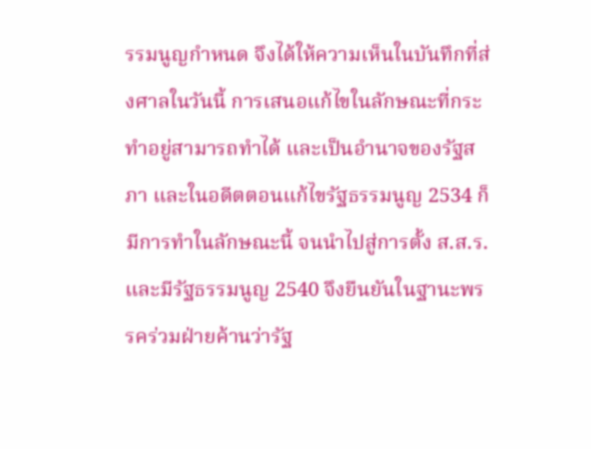รรมนูญกำหนด จึงได้ให้ความเห็นในบันทึกที่ส่งศาลในวันนี้ การเสนอแก้ไขในลักษณะที่กระทำอยู่สามารถทำได้ และเป็นอำนาจของรัฐสภา และในอดีตตอนแก้ไขรัฐธรรมนูญ 2534 ก็มีการทำในลักษณะนี้ จนนำไปสู่การตั้ง ส.ส.ร. และมีรัฐธรรมนูญ 2540 จึงยืนยันในฐานะพรรคร่วมฝ่ายค้านว่ารัฐ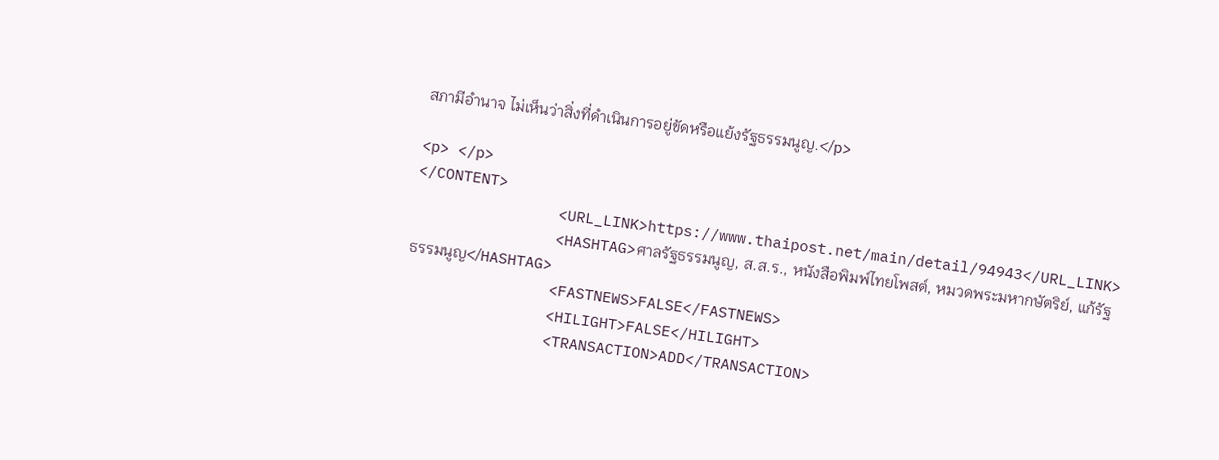สภามีอำนาจ ไม่เห็นว่าสิ่งที่ดำเนินการอยู่ขัดหรือแย้งรัฐธรรมนูญ.</p>

<p> </p>
</CONTENT>
                <URL_LINK>https://www.thaipost.net/main/detail/94943</URL_LINK>
                <HASHTAG>ศาลรัฐธรรมนูญ, ส.ส.ร., หนังสือพิมพ์ไทยโพสต์, หมวดพระมหากษัตริย์, แก้รัฐธรรมนูญ</HASHTAG>
                <FASTNEWS>FALSE</FASTNEWS>
                <HILIGHT>FALSE</HILIGHT>
                <TRANSACTION>ADD</TRANSACTION>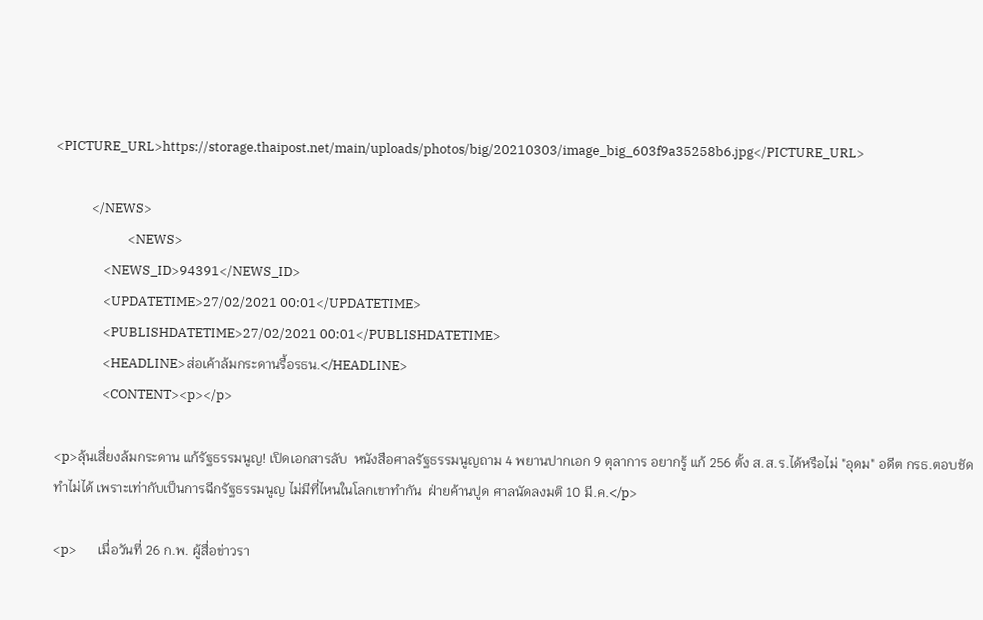<PICTURE_URL>https://storage.thaipost.net/main/uploads/photos/big/20210303/image_big_603f9a35258b6.jpg</PICTURE_URL>

            </NEWS>
                        <NEWS>
                <NEWS_ID>94391</NEWS_ID>
                <UPDATETIME>27/02/2021 00:01</UPDATETIME>
                <PUBLISHDATETIME>27/02/2021 00:01</PUBLISHDATETIME>
                <HEADLINE>ส่อเค้าล้มกระดานรื้อรธน.</HEADLINE>
                <CONTENT><p></p>

<p>ลุ้นเสี่ยงล้มกระดาน แก้รัฐธรรมนูญ! เปิดเอกสารลับ  หนังสือศาลรัฐธรรมนูญถาม 4 พยานปากเอก 9 ตุลาการ อยากรู้ แก้ 256 ตั้ง ส.ส.ร.ได้หรือไม่ "อุดม" อดีต กรธ.ตอบชัดทำไม่ได้ เพราะเท่ากับเป็นการฉีกรัฐธรรมนูญ ไม่มีที่ไหนในโลกเขาทำกัน  ฝ่ายค้านปูด ศาลนัดลงมติ 10 มี.ค.</p>

<p>       เมื่อวันที่ 26 ก.พ. ผู้สื่อข่าวรา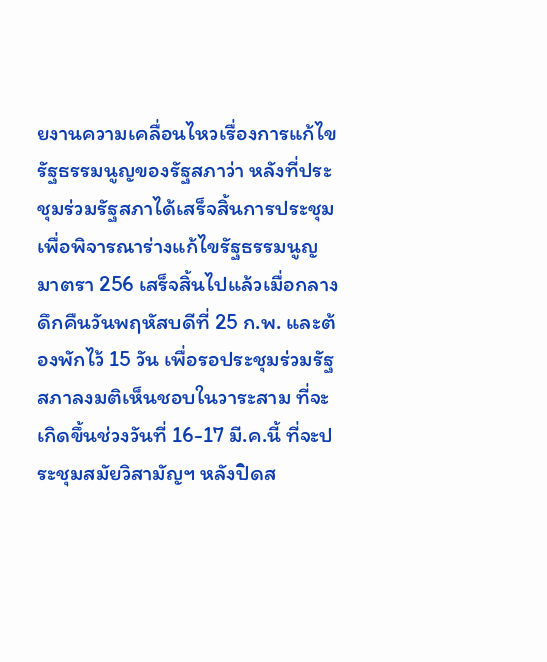ยงานความเคลื่อนไหวเรื่องการแก้ไขรัฐธรรมนูญของรัฐสภาว่า หลังที่ประชุมร่วมรัฐสภาได้เสร็จสิ้นการประชุมเพื่อพิจารณาร่างแก้ไขรัฐธรรมนูญ มาตรา 256 เสร็จสิ้นไปแล้วเมื่อกลางดึกคืนวันพฤหัสบดีที่ 25 ก.พ. และต้องพักไว้ 15 วัน เพื่อรอประชุมร่วมรัฐสภาลงมติเห็นชอบในวาระสาม ที่จะเกิดขึ้นช่วงวันที่ 16-17 มี.ค.นี้ ที่จะประชุมสมัยวิสามัญฯ หลังปิดส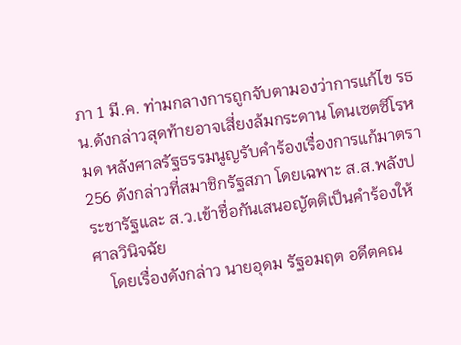ภา 1 มี.ค. ท่ามกลางการถูกจับตามองว่าการแก้ไข รธน.ดังกล่าวสุดท้ายอาจเสี่ยงล้มกระดาน โดนเซตซีโรหมด หลังศาลรัฐธรรมนูญรับคำร้องเรื่องการแก้มาตรา 256 ดังกล่าวที่สมาชิกรัฐสภา โดยเฉพาะ ส.ส.พลังประชารัฐและ ส.ว.เข้าชื่อกันเสนอญัตติเป็นคำร้องให้ศาลวินิจฉัย
    โดยเรื่องดังกล่าว นายอุดม รัฐอมฤต อดีตคณ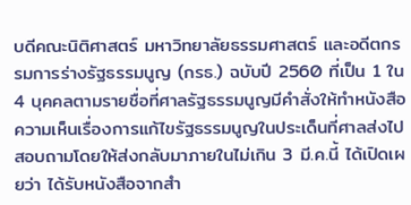บดีคณะนิติศาสตร์ มหาวิทยาลัยธรรมศาสตร์ และอดีตกรรมการร่างรัฐธรรมนูญ (กรธ.) ฉบับปี 2560 ที่เป็น 1 ใน 4 บุคคลตามรายชื่อที่ศาลรัฐธรรมนูญมีคำสั่งให้ทำหนังสือความเห็นเรื่องการแก้ไขรัฐธรรมนูญในประเด็นที่ศาลส่งไปสอบถามโดยให้ส่งกลับมาภายในไม่เกิน 3 มี.ค.นี้ ได้เปิดเผยว่า ได้รับหนังสือจากสำ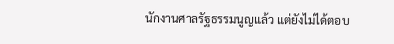นักงานศาลรัฐธรรมนูญแล้ว แต่ยังไม่ได้ตอบ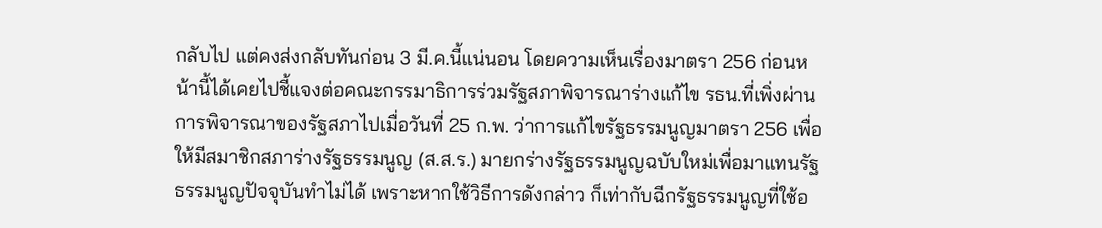กลับไป แต่คงส่งกลับทันก่อน 3 มี.ค.นี้แน่นอน โดยความเห็นเรื่องมาตรา 256 ก่อนหน้านี้ได้เคยไปชี้แจงต่อคณะกรรมาธิการร่วมรัฐสภาพิจารณาร่างแก้ไข รธน.ที่เพิ่งผ่านการพิจารณาของรัฐสภาไปเมื่อวันที่ 25 ก.พ. ว่าการแก้ไขรัฐธรรมนูญมาตรา 256 เพื่อให้มีสมาชิกสภาร่างรัฐธรรมนูญ (ส.ส.ร.) มายกร่างรัฐธรรมนูญฉบับใหม่เพื่อมาแทนรัฐธรรมนูญปัจจุบันทำไม่ได้ เพราะหากใช้วิธีการดังกล่าว ก็เท่ากับฉีกรัฐธรรมนูญที่ใช้อ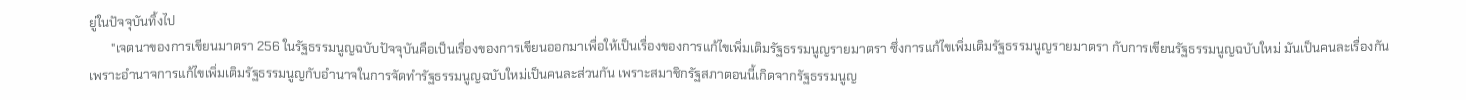ยู่ในปัจจุบันทิ้งไป
       "เจตนาของการเขียนมาตรา 256 ในรัฐธรรมนูญฉบับปัจจุบันคือเป็นเรื่องของการเขียนออกมาเพื่อให้เป็นเรื่องของการแก้ไขเพิ่มเติมรัฐธรรมนูญรายมาตรา ซึ่งการแก้ไขเพิ่มเติมรัฐธรรมนูญรายมาตรา กับการเขียนรัฐธรรมนูญฉบับใหม่ มันเป็นคนละเรื่องกัน เพราะอำนาจการแก้ไขเพิ่มเติมรัฐธรรมนูญกับอำนาจในการจัดทำรัฐธรรมนูญฉบับใหม่เป็นคนละส่วนกัน เพราะสมาชิกรัฐสภาตอนนี้เกิดจากรัฐธรรมนูญ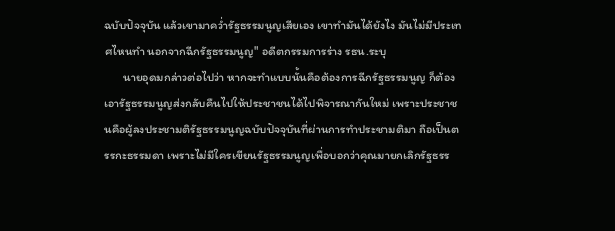ฉบับปัจจุบัน แล้วเขามาคว่ำรัฐธรรมนูญเสียเอง เขาทำมันได้ยังไง มันไม่มีประเทศไหนทำ นอกจากฉีกรัฐธรรมนูญ" อดีตกรรมการร่าง รธน.ระบุ
       นายอุดมกล่าวต่อไปว่า หากจะทำแบบนั้นคือต้องการฉีกรัฐธรรมนูญ ก็ต้องเอารัฐธรรมนูญส่งกลับคืนไปให้ประชาชนได้ไปพิจารณากันใหม่ เพราะประชาชนคือผู้ลงประชามติรัฐธรรมนูญฉบับปัจจุบันที่ผ่านการทำประชามติมา ถือเป็นตรรกะธรรมดา เพราะไม่มีใครเขียนรัฐธรรมนูญเพื่อบอกว่าคุณมายกเลิกรัฐธรร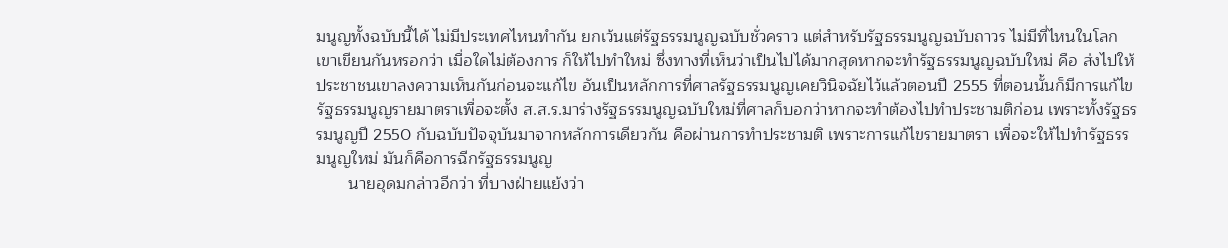มนูญทั้งฉบับนี้ได้ ไม่มีประเทศไหนทำกัน ยกเว้นแต่รัฐธรรมนูญฉบับชั่วคราว แต่สำหรับรัฐธรรมนูญฉบับถาวร ไม่มีที่ไหนในโลกเขาเขียนกันหรอกว่า เมื่อใดไม่ต้องการ ก็ให้ไปทำใหม่ ซึ่งทางที่เห็นว่าเป็นไปได้มากสุดหากจะทำรัฐธรรมนูญฉบับใหม่ คือ ส่งไปให้ประชาชนเขาลงความเห็นกันก่อนจะแก้ไข อันเป็นหลักการที่ศาลรัฐธรรมนูญเคยวินิจฉัยไว้แล้วตอนปี 2555 ที่ตอนนั้นก็มีการแก้ไขรัฐธรรมนูญรายมาตราเพื่อจะตั้ง ส.ส.ร.มาร่างรัฐธรรมนูญฉบับใหม่ที่ศาลก็บอกว่าหากจะทำต้องไปทำประชามติก่อน เพราะทั้งรัฐธรรมนูญปี 2550 กับฉบับปัจจุบันมาจากหลักการเดียวกัน คือผ่านการทำประชามติ เพราะการแก้ไขรายมาตรา เพื่อจะให้ไปทำรัฐธรรมนูญใหม่ มันก็คือการฉีกรัฐธรรมนูญ
       นายอุดมกล่าวอีกว่า ที่บางฝ่ายแย้งว่า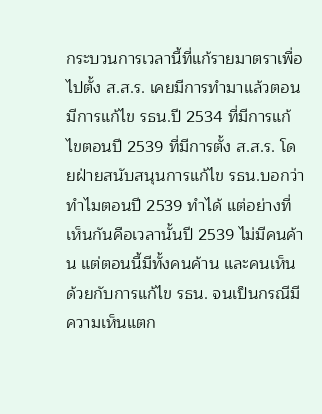กระบวนการเวลานี้ที่แก้รายมาตราเพื่อไปตั้ง ส.ส.ร. เคยมีการทำมาแล้วตอนมีการแก้ไข รธน.ปี 2534 ที่มีการแก้ไขตอนปี 2539 ที่มีการตั้ง ส.ส.ร. โดยฝ่ายสนับสนุนการแก้ไข รธน.บอกว่าทำไมตอนปี 2539 ทำได้ แต่อย่างที่เห็นกันคือเวลานั้นปี 2539 ไม่มีคนค้าน แต่ตอนนี้มีทั้งคนค้าน และคนเห็นด้วยกับการแก้ไข รธน. จนเป็นกรณีมีความเห็นแตก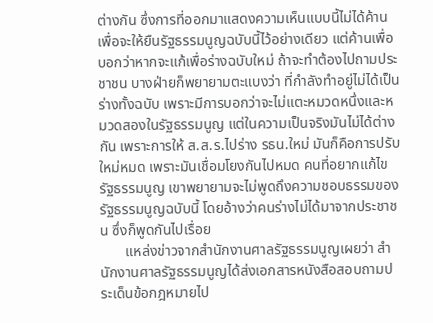ต่างกัน ซึ่งการที่ออกมาแสดงความเห็นแบบนี้ไม่ได้ค้านเพื่อจะให้ยืนรัฐธรรมนูญฉบับนี้ไว้อย่างเดียว แต่ค้านเพื่อบอกว่าหากจะแก้เพื่อร่างฉบับใหม่ ถ้าจะทำต้องไปถามประชาชน บางฝ่ายก็พยายามตะแบงว่า ที่กำลังทำอยู่ไม่ได้เป็นร่างทั้งฉบับ เพราะมีการบอกว่าจะไม่แตะหมวดหนึ่งและหมวดสองในรัฐธรรมนูญ แต่ในความเป็นจริงมันไม่ได้ต่างกัน เพราะการให้ ส.ส.ร.ไปร่าง รธน.ใหม่ มันก็คือการปรับใหม่หมด เพราะมันเชื่อมโยงกันไปหมด คนที่อยากแก้ไขรัฐธรรมนูญ เขาพยายามจะไม่พูดถึงความชอบธรรมของรัฐธรรมนูญฉบับนี้ โดยอ้างว่าคนร่างไม่ได้มาจากประชาชน ซึ่งก็พูดกันไปเรื่อย
       แหล่งข่าวจากสำนักงานศาลรัฐธรรมนูญเผยว่า สำนักงานศาลรัฐธรรมนูญได้ส่งเอกสารหนังสือสอบถามประเด็นข้อกฎหมายไป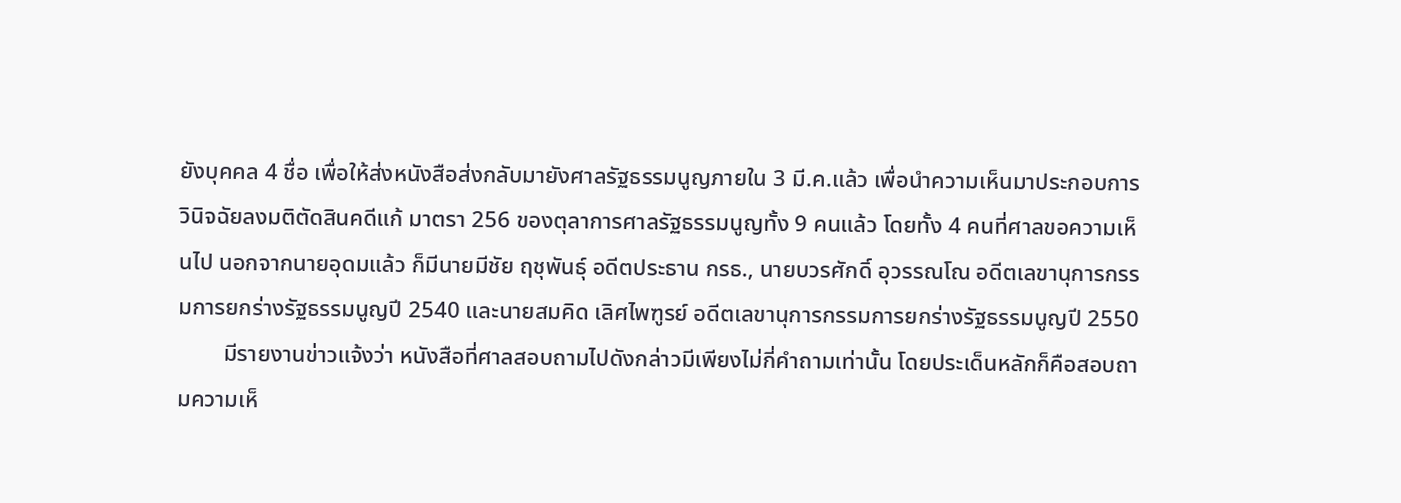ยังบุคคล 4 ชื่อ เพื่อให้ส่งหนังสือส่งกลับมายังศาลรัฐธรรมนูญภายใน 3 มี.ค.แล้ว เพื่อนำความเห็นมาประกอบการวินิจฉัยลงมติตัดสินคดีแก้ มาตรา 256 ของตุลาการศาลรัฐธรรมนูญทั้ง 9 คนแล้ว โดยทั้ง 4 คนที่ศาลขอความเห็นไป นอกจากนายอุดมแล้ว ก็มีนายมีชัย ฤชุพันธุ์ อดีตประธาน กรธ., นายบวรศักดิ์ อุวรรณโณ อดีตเลขานุการกรรมการยกร่างรัฐธรรมนูญปี 2540 และนายสมคิด เลิศไพฑูรย์ อดีตเลขานุการกรรมการยกร่างรัฐธรรมนูญปี 2550
        มีรายงานข่าวแจ้งว่า หนังสือที่ศาลสอบถามไปดังกล่าวมีเพียงไม่กี่คำถามเท่านั้น โดยประเด็นหลักก็คือสอบถามความเห็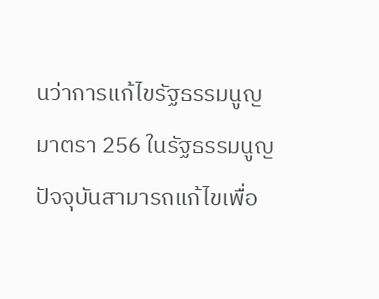นว่าการแก้ไขรัฐธรรมนูญมาตรา 256 ในรัฐธรรมนูญปัจจุบันสามารถแก้ไขเพื่อ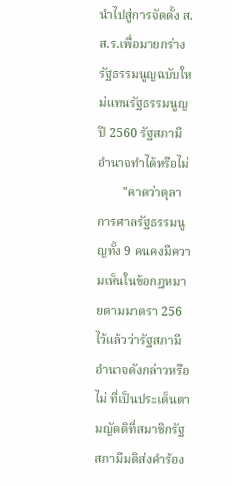นำไปสู่การจัดตั้ง ส.ส.ร.เพื่อมายกร่างรัฐธรรมนูญฉบับใหม่แทนรัฐธรรมนูญปี 2560 รัฐสภามีอำนาจทำได้หรือไม่
        "คาดว่าตุลาการศาลรัฐธรรมนูญทั้ง 9 คนคงมีความเห็นในข้อกฎหมายตามมาตรา 256 ไว้แล้วว่ารัฐสภามีอำนาจดังกล่าวหรือไม่ ที่เป็นประเด็นตามญัตติที่สมาชิกรัฐสภามีมติส่งคำร้อง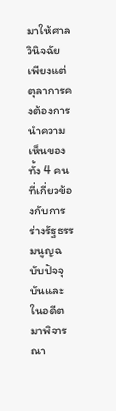มาให้ศาลวินิจฉัย เพียงแต่ตุลาการคงต้องการนำความเห็นของทั้ง 4 คนที่เกี่ยวข้องกับการร่างรัฐธรรมนูญฉบับปัจจุบันและในอดีตมาพิจารณา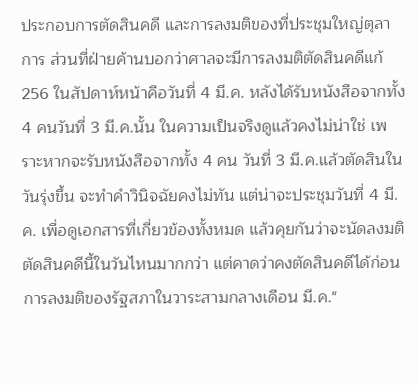ประกอบการตัดสินคดี และการลงมติของที่ประชุมใหญ่ตุลาการ ส่วนที่ฝ่ายค้านบอกว่าศาลจะมีการลงมติตัดสินคดีแก้ 256 ในสัปดาห์หน้าคือวันที่ 4 มี.ค. หลังได้รับหนังสือจากทั้ง 4 คนวันที่ 3 มี.ค.นั้น ในความเป็นจริงดูแล้วคงไม่น่าใช่ เพราะหากจะรับหนังสือจากทั้ง 4 คน วันที่ 3 มี.ค.แล้วตัดสินในวันรุ่งขึ้น จะทำคำวินิจฉัยคงไม่ทัน แต่น่าจะประชุมวันที่ 4 มี.ค. เพื่อดูเอกสารที่เกี่ยวข้องทั้งหมด แล้วคุยกันว่าจะนัดลงมติตัดสินคดีนี้ในวันไหนมากกว่า แต่คาดว่าคงตัดสินคดีได้ก่อนการลงมติของรัฐสภาในวาระสามกลางเดือน มี.ค."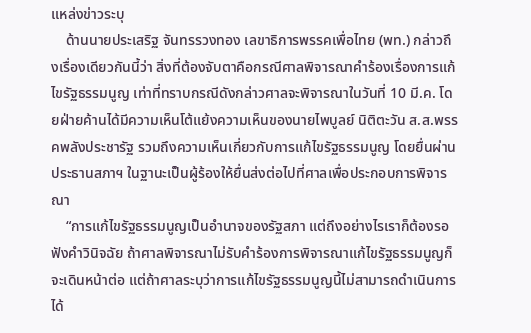แหล่งข่าวระบุ
    ด้านนายประเสริฐ จันทรรวงทอง เลขาธิการพรรคเพื่อไทย (พท.) กล่าวถึงเรื่องเดียวกันนี้ว่า สิ่งที่ต้องจับตาคือกรณีศาลพิจารณาคำร้องเรื่องการแก้ไขรัฐธรรมนูญ เท่าที่ทราบกรณีดังกล่าวศาลจะพิจารณาในวันที่ 10 มี.ค. โดยฝ่ายค้านได้มีความเห็นโต้แย้งความเห็นของนายไพบูลย์ นิติตะวัน ส.ส.พรรคพลังประชารัฐ รวมถึงความเห็นเกี่ยวกับการแก้ไขรัฐธรรมนูญ โดยยื่นผ่านประธานสภาฯ ในฐานะเป็นผู้ร้องให้ยื่นส่งต่อไปที่ศาลเพื่อประกอบการพิจารณา
    “การแก้ไขรัฐธรรมนูญเป็นอำนาจของรัฐสภา แต่ถึงอย่างไรเราก็ต้องรอฟังคำวินิจฉัย ถ้าศาลพิจารณาไม่รับคำร้องการพิจารณาแก้ไขรัฐธรรมนูญก็จะเดินหน้าต่อ แต่ถ้าศาลระบุว่าการแก้ไขรัฐธรรมนูญนี้ไม่สามารถดำเนินการได้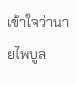เข้าใจว่านายไพบูล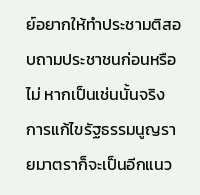ย์อยากให้ทำประชามติสอบถามประชาชนก่อนหรือไม่ หากเป็นเช่นนั้นจริง การแก้ไขรัฐธรรมนูญรายมาตราก็จะเป็นอีกแนว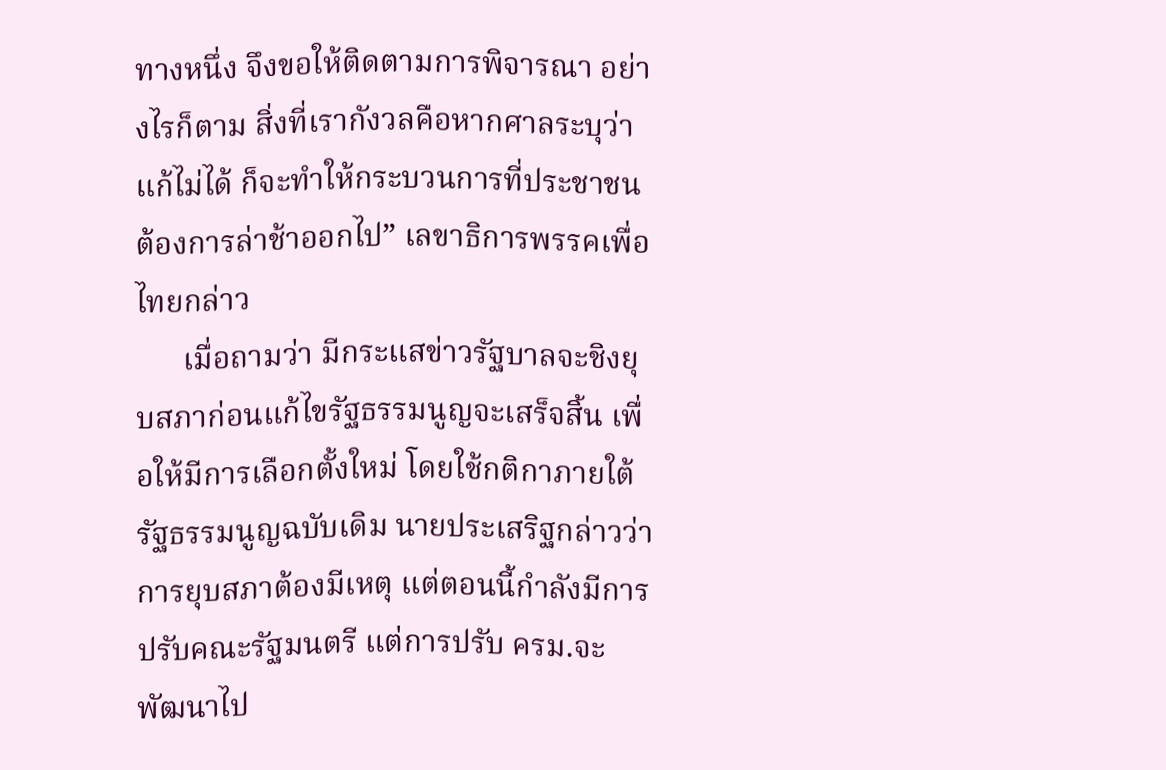ทางหนึ่ง จึงขอให้ติดตามการพิจารณา อย่างไรก็ตาม สิ่งที่เรากังวลคือหากศาลระบุว่าแก้ไม่ได้ ก็จะทำให้กระบวนการที่ประชาชนต้องการล่าช้าออกไป” เลขาธิการพรรคเพื่อไทยกล่าว
      เมื่อถามว่า มีกระแสข่าวรัฐบาลจะชิงยุบสภาก่อนแก้ไขรัฐธรรมนูญจะเสร็จสิ้น เพื่อให้มีการเลือกตั้งใหม่ โดยใช้กติกาภายใต้รัฐธรรมนูญฉบับเดิม นายประเสริฐกล่าวว่า การยุบสภาต้องมีเหตุ แต่ตอนนี้กำลังมีการปรับคณะรัฐมนตรี แต่การปรับ ครม.จะพัฒนาไป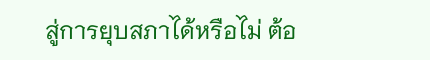สู่การยุบสภาได้หรือไม่ ต้อ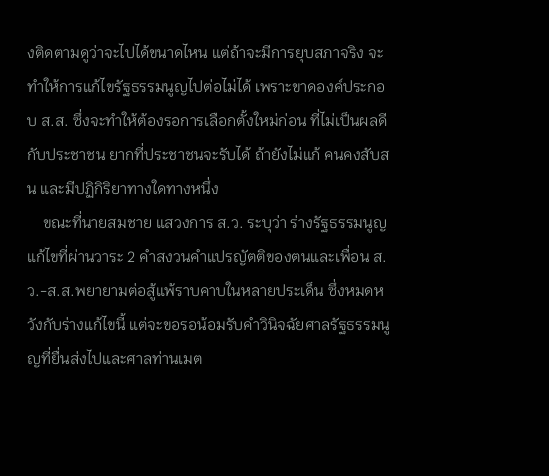งติดตามดูว่าจะไปได้ขนาดไหน แต่ถ้าจะมีการยุบสภาจริง จะทำให้การแก้ไขรัฐธรรมนูญไปต่อไม่ได้ เพราะขาดองค์ประกอบ ส.ส. ซึ่งจะทำให้ต้องรอการเลือกตั้งใหม่ก่อน ที่ไม่เป็นผลดีกับประชาชน ยากที่ประชาชนจะรับได้ ถ้ายังไม่แก้ คนคงสับสน และมีปฏิกิริยาทางใดทางหนึ่ง
    ขณะที่นายสมชาย แสวงการ ส.ว. ระบุว่า ร่างรัฐธรรมนูญแก้ไขที่ผ่านวาระ 2 คำสงวนคำแปรญัตติของตนและเพื่อน ส.ว.-ส.ส.พยายามต่อสู้แพ้ราบคาบในหลายประเด็น ซึ่งหมดหวังกับร่างแก้ไขนี้ แต่จะขอรอน้อมรับคำวินิจฉัยศาลรัฐธรรมนูญที่ยื่นส่งไปและศาลท่านเมต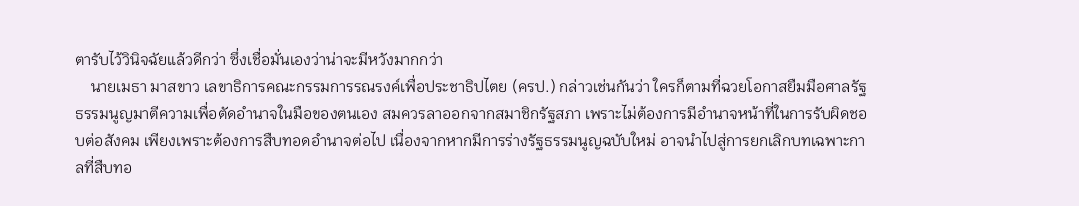ตารับไว้วินิจฉัยแล้วดีกว่า ซึ่งเชื่อมั่นเองว่าน่าจะมีหวังมากกว่า
    นายเมธา มาสขาว เลขาธิการคณะกรรมการรณรงค์เพื่อประชาธิปไตย (ครป.) กล่าวเช่นกันว่า ใครก็ตามที่ฉวยโอกาสยืมมือศาลรัฐธรรมนูญมาตีความเพื่อตัดอำนาจในมือของตนเอง สมควรลาออกจากสมาชิกรัฐสภา เพราะไม่ต้องการมีอำนาจหน้าที่ในการรับผิดชอบต่อสังคม เพียงเพราะต้องการสืบทอดอำนาจต่อไป เนื่องจากหากมีการร่างรัฐธรรมนูญฉบับใหม่ อาจนำไปสู่การยกเลิกบทเฉพาะกาลที่สืบทอ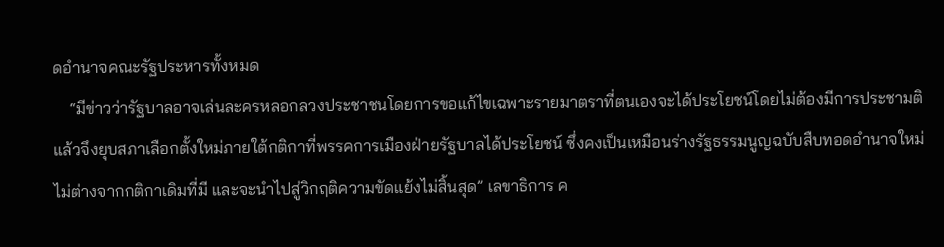ดอำนาจคณะรัฐประหารทั้งหมด
    “มีข่าวว่ารัฐบาลอาจเล่นละครหลอกลวงประชาชนโดยการขอแก้ไขเฉพาะรายมาตราที่ตนเองจะได้ประโยชน์โดยไม่ต้องมีการประชามติ แล้วจึงยุบสภาเลือกตั้งใหม่ภายใต้กติกาที่พรรคการเมืองฝ่ายรัฐบาลได้ประโยชน์ ซึ่งคงเป็นเหมือนร่างรัฐธรรมนูญฉบับสืบทอดอำนาจใหม่ ไม่ต่างจากกติกาเดิมที่มี และจะนำไปสู่วิกฤติความขัดแย้งไม่สิ้นสุด” เลขาธิการ ค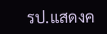รป.แสดงค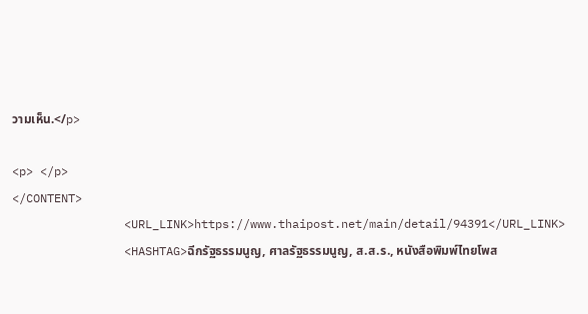วามเห็น.</p>

<p> </p>
</CONTENT>
                <URL_LINK>https://www.thaipost.net/main/detail/94391</URL_LINK>
                <HASHTAG>ฉีกรัฐธรรมนูญ, ศาลรัฐธรรมนูญ, ส.ส.ร., หนังสือพิมพ์ไทยโพส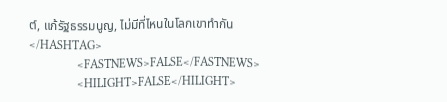ต์, แก้รัฐธรรมนูญ, ไม่มีที่ไหนในโลกเขาทำกัน</HASHTAG>
                <FASTNEWS>FALSE</FASTNEWS>
                <HILIGHT>FALSE</HILIGHT>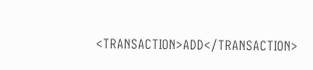<TRANSACTION>ADD</TRANSACTION>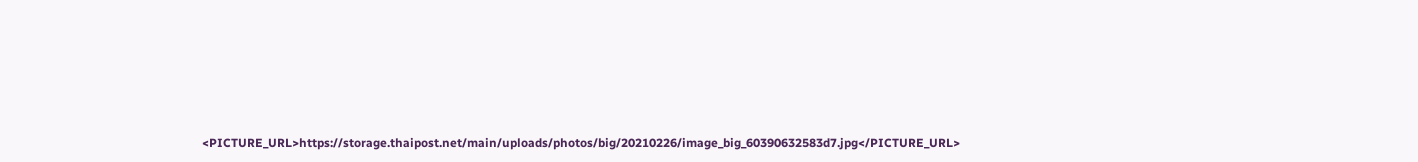<PICTURE_URL>https://storage.thaipost.net/main/uploads/photos/big/20210226/image_big_60390632583d7.jpg</PICTURE_URL>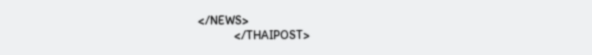</NEWS>
            </THAIPOST>